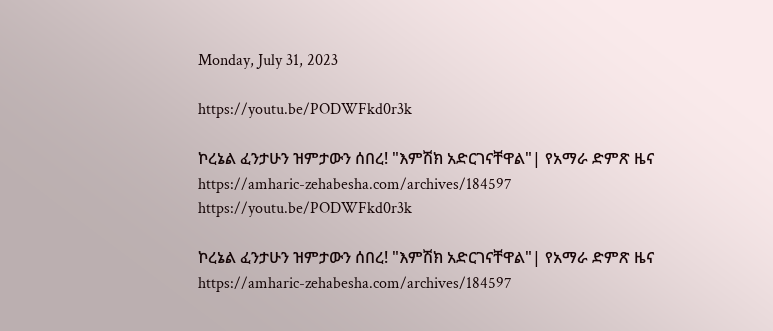Monday, July 31, 2023

https://youtu.be/PODWFkd0r3k

ኮረኔል ፈንታሁን ዝምታውን ሰበረ! "እምሽክ አድርገናቸዋል"| የአማራ ድምጽ ዜና
https://amharic-zehabesha.com/archives/184597
https://youtu.be/PODWFkd0r3k

ኮረኔል ፈንታሁን ዝምታውን ሰበረ! "እምሽክ አድርገናቸዋል"| የአማራ ድምጽ ዜና
https://amharic-zehabesha.com/archives/184597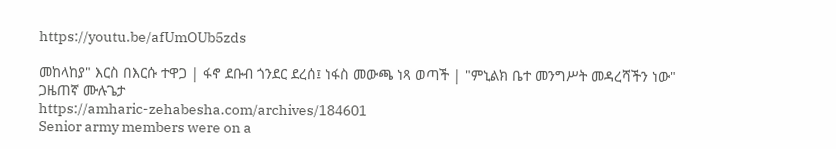https://youtu.be/afUmOUb5zds

መከላከያ" እርስ በእርሱ ተዋጋ | ፋኖ ደቡብ ጎንደር ደረሰ፤ ነፋስ መውጫ ነጻ ወጣች | "ምኒልክ ቤተ መንግሥት መዳረሻችን ነው" ጋዜጠኛ ሙሉጌታ
https://amharic-zehabesha.com/archives/184601
Senior army members were on a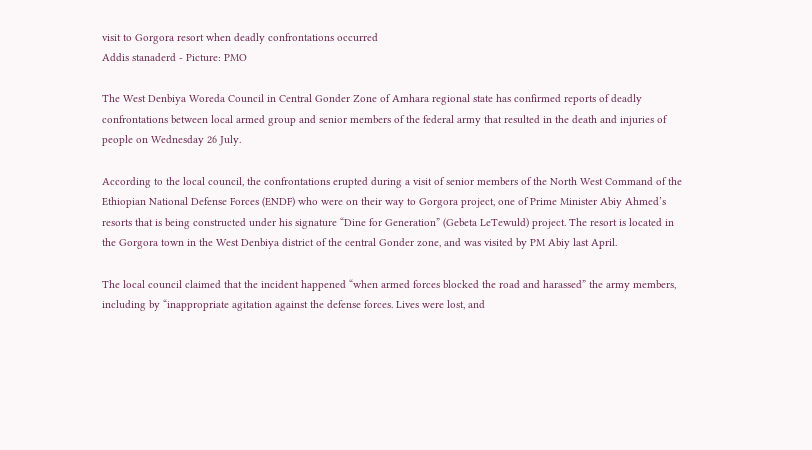visit to Gorgora resort when deadly confrontations occurred
Addis stanaderd - Picture: PMO

The West Denbiya Woreda Council in Central Gonder Zone of Amhara regional state has confirmed reports of deadly confrontations between local armed group and senior members of the federal army that resulted in the death and injuries of people on Wednesday 26 July.

According to the local council, the confrontations erupted during a visit of senior members of the North West Command of the Ethiopian National Defense Forces (ENDF) who were on their way to Gorgora project, one of Prime Minister Abiy Ahmed’s resorts that is being constructed under his signature “Dine for Generation” (Gebeta LeTewuld) project. The resort is located in the Gorgora town in the West Denbiya district of the central Gonder zone, and was visited by PM Abiy last April.

The local council claimed that the incident happened “when armed forces blocked the road and harassed” the army members, including by “inappropriate agitation against the defense forces. Lives were lost, and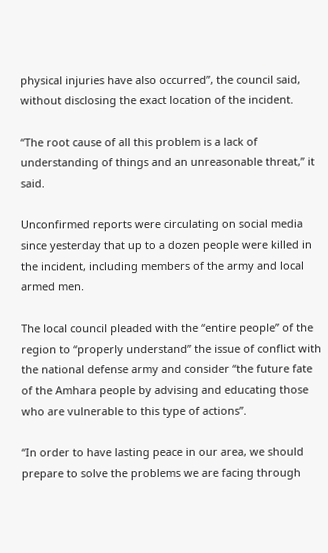physical injuries have also occurred”, the council said, without disclosing the exact location of the incident.

“The root cause of all this problem is a lack of understanding of things and an unreasonable threat,” it said.

Unconfirmed reports were circulating on social media since yesterday that up to a dozen people were killed in the incident, including members of the army and local armed men.

The local council pleaded with the “entire people” of the region to “properly understand” the issue of conflict with the national defense army and consider “the future fate of the Amhara people by advising and educating those who are vulnerable to this type of actions”.

“In order to have lasting peace in our area, we should prepare to solve the problems we are facing through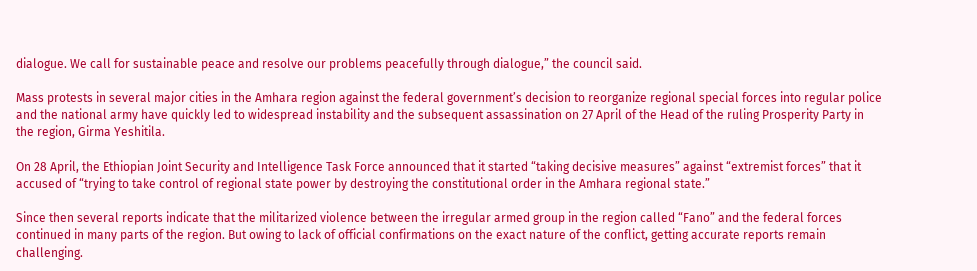dialogue. We call for sustainable peace and resolve our problems peacefully through dialogue,” the council said.

Mass protests in several major cities in the Amhara region against the federal government’s decision to reorganize regional special forces into regular police and the national army have quickly led to widespread instability and the subsequent assassination on 27 April of the Head of the ruling Prosperity Party in the region, Girma Yeshitila.

On 28 April, the Ethiopian Joint Security and Intelligence Task Force announced that it started “taking decisive measures” against “extremist forces” that it accused of “trying to take control of regional state power by destroying the constitutional order in the Amhara regional state.”

Since then several reports indicate that the militarized violence between the irregular armed group in the region called “Fano” and the federal forces continued in many parts of the region. But owing to lack of official confirmations on the exact nature of the conflict, getting accurate reports remain challenging.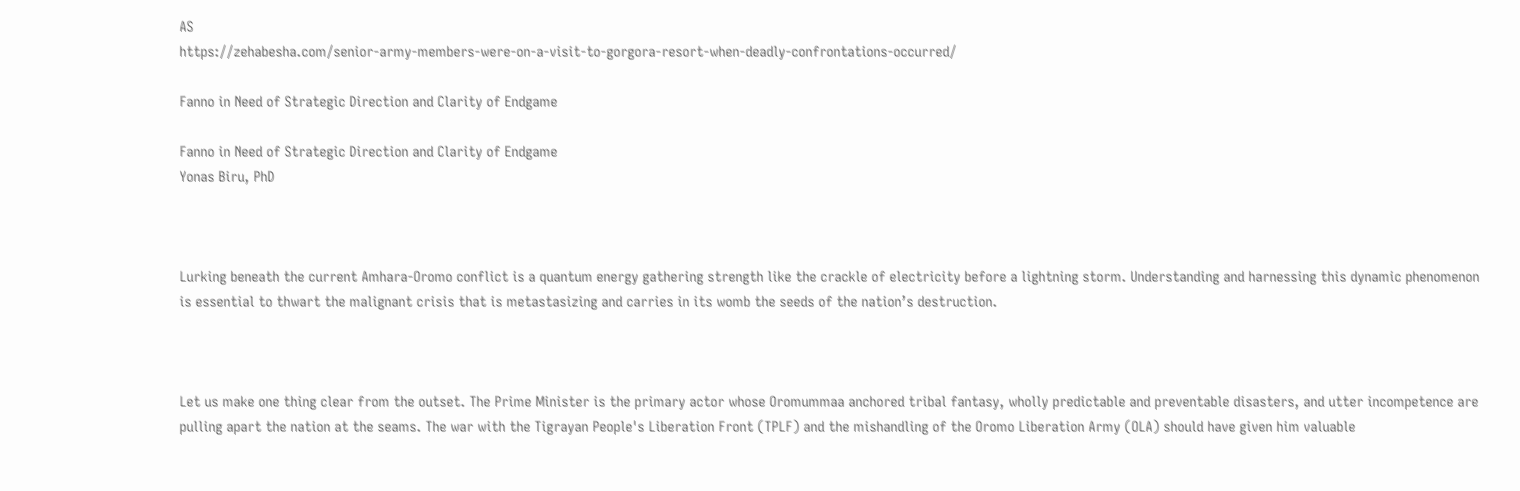AS
https://zehabesha.com/senior-army-members-were-on-a-visit-to-gorgora-resort-when-deadly-confrontations-occurred/

Fanno in Need of Strategic Direction and Clarity of Endgame

Fanno in Need of Strategic Direction and Clarity of Endgame
Yonas Biru, PhD



Lurking beneath the current Amhara-Oromo conflict is a quantum energy gathering strength like the crackle of electricity before a lightning storm. Understanding and harnessing this dynamic phenomenon is essential to thwart the malignant crisis that is metastasizing and carries in its womb the seeds of the nation’s destruction.



Let us make one thing clear from the outset. The Prime Minister is the primary actor whose Oromummaa anchored tribal fantasy, wholly predictable and preventable disasters, and utter incompetence are pulling apart the nation at the seams. The war with the Tigrayan People's Liberation Front (TPLF) and the mishandling of the Oromo Liberation Army (OLA) should have given him valuable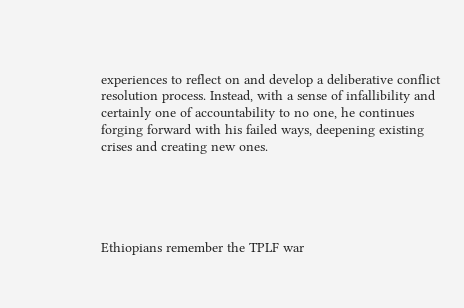experiences to reflect on and develop a deliberative conflict resolution process. Instead, with a sense of infallibility and certainly one of accountability to no one, he continues forging forward with his failed ways, deepening existing crises and creating new ones.





Ethiopians remember the TPLF war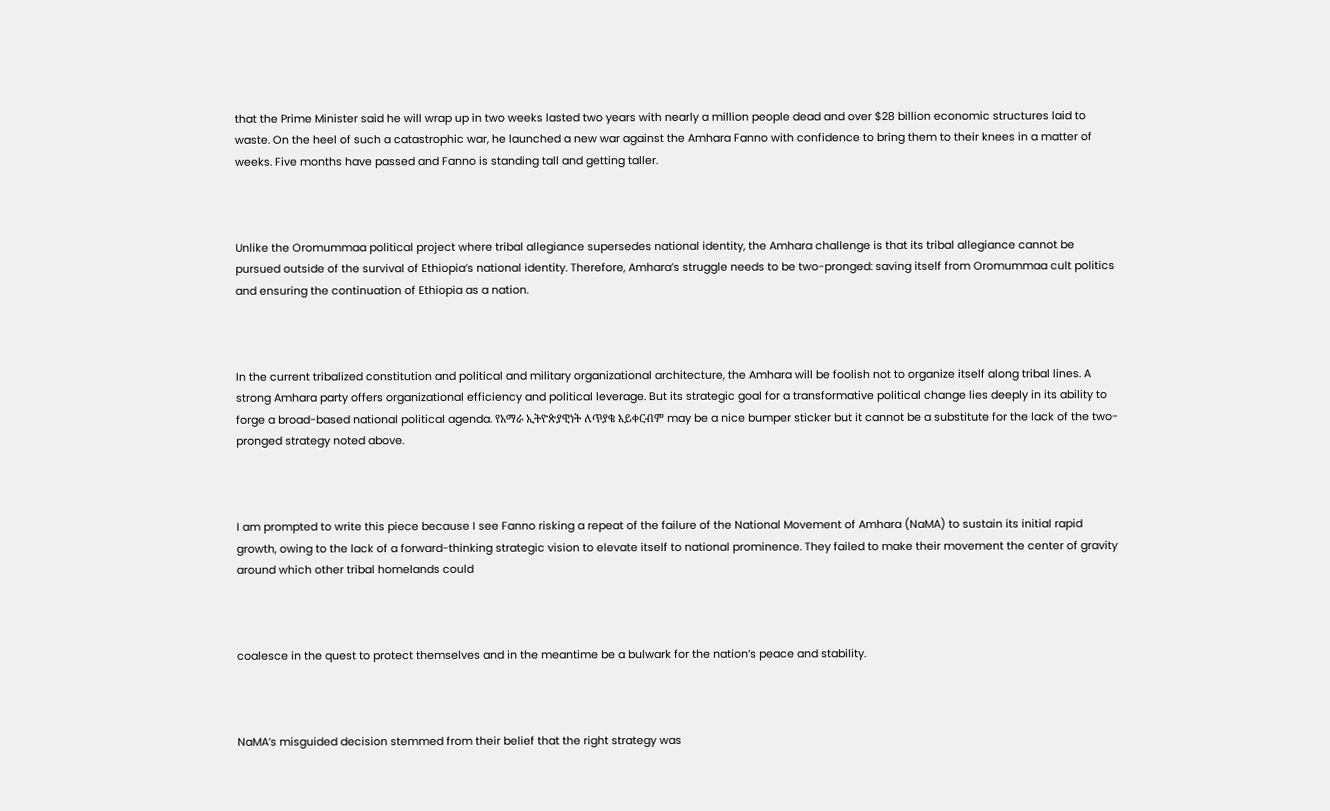that the Prime Minister said he will wrap up in two weeks lasted two years with nearly a million people dead and over $28 billion economic structures laid to waste. On the heel of such a catastrophic war, he launched a new war against the Amhara Fanno with confidence to bring them to their knees in a matter of weeks. Five months have passed and Fanno is standing tall and getting taller.



Unlike the Oromummaa political project where tribal allegiance supersedes national identity, the Amhara challenge is that its tribal allegiance cannot be pursued outside of the survival of Ethiopia’s national identity. Therefore, Amhara’s struggle needs to be two-pronged: saving itself from Oromummaa cult politics and ensuring the continuation of Ethiopia as a nation.



In the current tribalized constitution and political and military organizational architecture, the Amhara will be foolish not to organize itself along tribal lines. A strong Amhara party offers organizational efficiency and political leverage. But its strategic goal for a transformative political change lies deeply in its ability to forge a broad-based national political agenda. የአማራ ኢትዮጵያዊነት ለጥያቄ እይቀርብም may be a nice bumper sticker but it cannot be a substitute for the lack of the two-pronged strategy noted above.



I am prompted to write this piece because I see Fanno risking a repeat of the failure of the National Movement of Amhara (NaMA) to sustain its initial rapid growth, owing to the lack of a forward-thinking strategic vision to elevate itself to national prominence. They failed to make their movement the center of gravity around which other tribal homelands could



coalesce in the quest to protect themselves and in the meantime be a bulwark for the nation’s peace and stability.



NaMA’s misguided decision stemmed from their belief that the right strategy was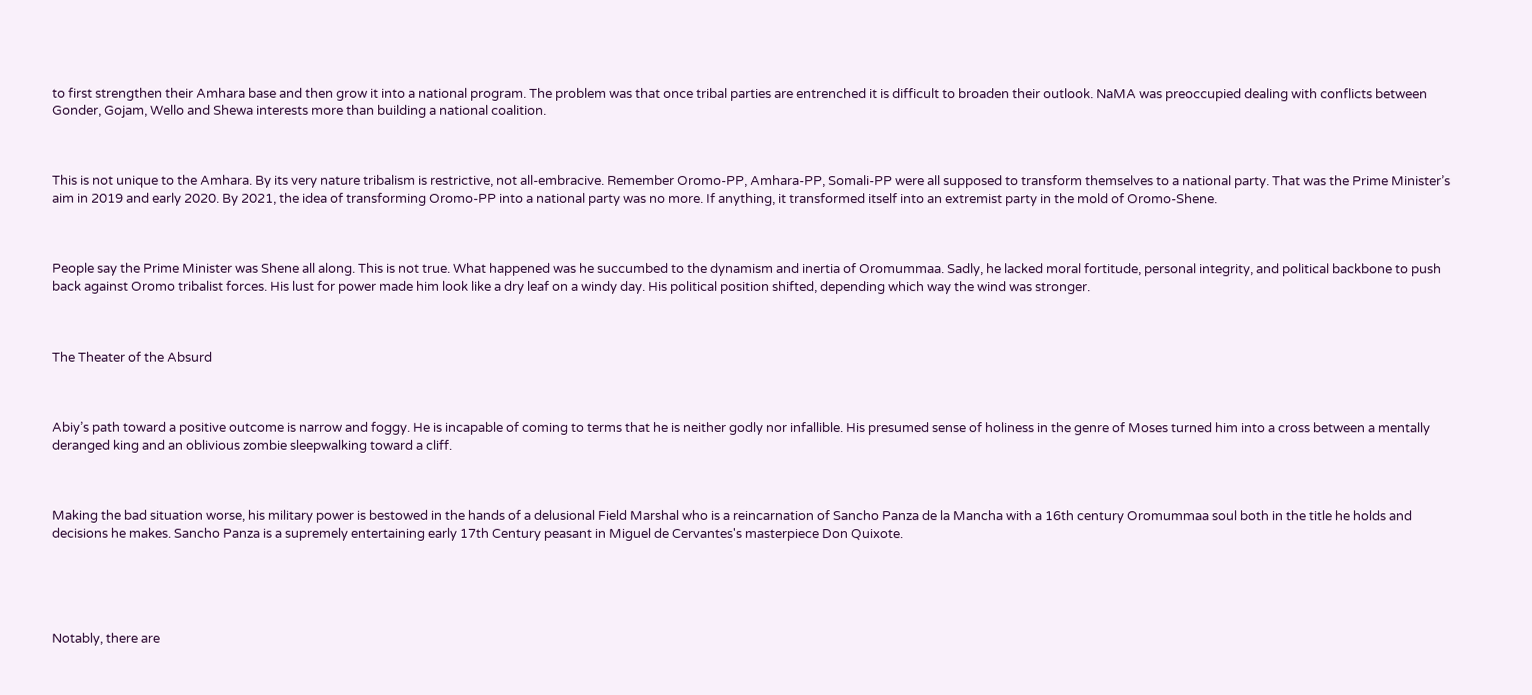to first strengthen their Amhara base and then grow it into a national program. The problem was that once tribal parties are entrenched it is difficult to broaden their outlook. NaMA was preoccupied dealing with conflicts between Gonder, Gojam, Wello and Shewa interests more than building a national coalition.



This is not unique to the Amhara. By its very nature tribalism is restrictive, not all-embracive. Remember Oromo-PP, Amhara-PP, Somali-PP were all supposed to transform themselves to a national party. That was the Prime Minister’s aim in 2019 and early 2020. By 2021, the idea of transforming Oromo-PP into a national party was no more. If anything, it transformed itself into an extremist party in the mold of Oromo-Shene.



People say the Prime Minister was Shene all along. This is not true. What happened was he succumbed to the dynamism and inertia of Oromummaa. Sadly, he lacked moral fortitude, personal integrity, and political backbone to push back against Oromo tribalist forces. His lust for power made him look like a dry leaf on a windy day. His political position shifted, depending which way the wind was stronger.



The Theater of the Absurd



Abiy’s path toward a positive outcome is narrow and foggy. He is incapable of coming to terms that he is neither godly nor infallible. His presumed sense of holiness in the genre of Moses turned him into a cross between a mentally deranged king and an oblivious zombie sleepwalking toward a cliff.



Making the bad situation worse, his military power is bestowed in the hands of a delusional Field Marshal who is a reincarnation of Sancho Panza de la Mancha with a 16th century Oromummaa soul both in the title he holds and decisions he makes. Sancho Panza is a supremely entertaining early 17th Century peasant in Miguel de Cervantes's masterpiece Don Quixote.





Notably, there are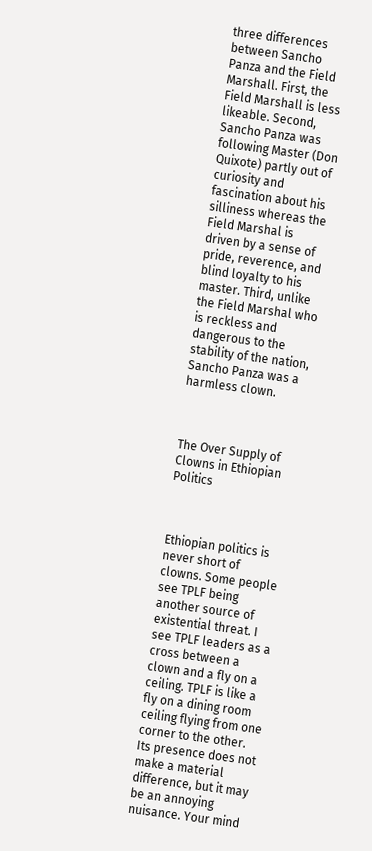three differences between Sancho Panza and the Field Marshall. First, the Field Marshall is less likeable. Second, Sancho Panza was following Master (Don Quixote) partly out of curiosity and fascination about his silliness whereas the Field Marshal is driven by a sense of pride, reverence, and blind loyalty to his master. Third, unlike the Field Marshal who is reckless and dangerous to the stability of the nation, Sancho Panza was a harmless clown.



The Over Supply of Clowns in Ethiopian Politics



Ethiopian politics is never short of clowns. Some people see TPLF being another source of existential threat. I see TPLF leaders as a cross between a clown and a fly on a ceiling. TPLF is like a fly on a dining room ceiling flying from one corner to the other. Its presence does not make a material difference, but it may be an annoying nuisance. Your mind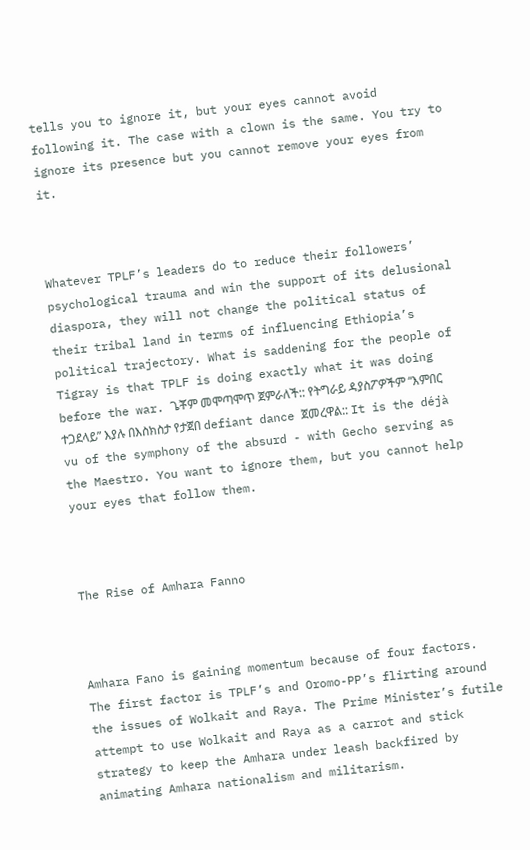tells you to ignore it, but your eyes cannot avoid following it. The case with a clown is the same. You try to ignore its presence but you cannot remove your eyes from it.



Whatever TPLF’s leaders do to reduce their followers’ psychological trauma and win the support of its delusional diaspora, they will not change the political status of their tribal land in terms of influencing Ethiopia’s political trajectory. What is saddening for the people of Tigray is that TPLF is doing exactly what it was doing before the war. ጌቾም መሞጣሞጥ ጀምራለች:: የትግራይ ዳያስፖዎችም “እምበር ተጋደላይ” እያሉ በእስክስታ የታጀበ defiant dance ጀመረዋል:: It is the déjà vu of the symphony of the absurd - with Gecho serving as the Maestro. You want to ignore them, but you cannot help your eyes that follow them.



The Rise of Amhara Fanno



Amhara Fano is gaining momentum because of four factors. The first factor is TPLF’s and Oromo-PP’s flirting around the issues of Wolkait and Raya. The Prime Minister’s futile attempt to use Wolkait and Raya as a carrot and stick strategy to keep the Amhara under leash backfired by animating Amhara nationalism and militarism.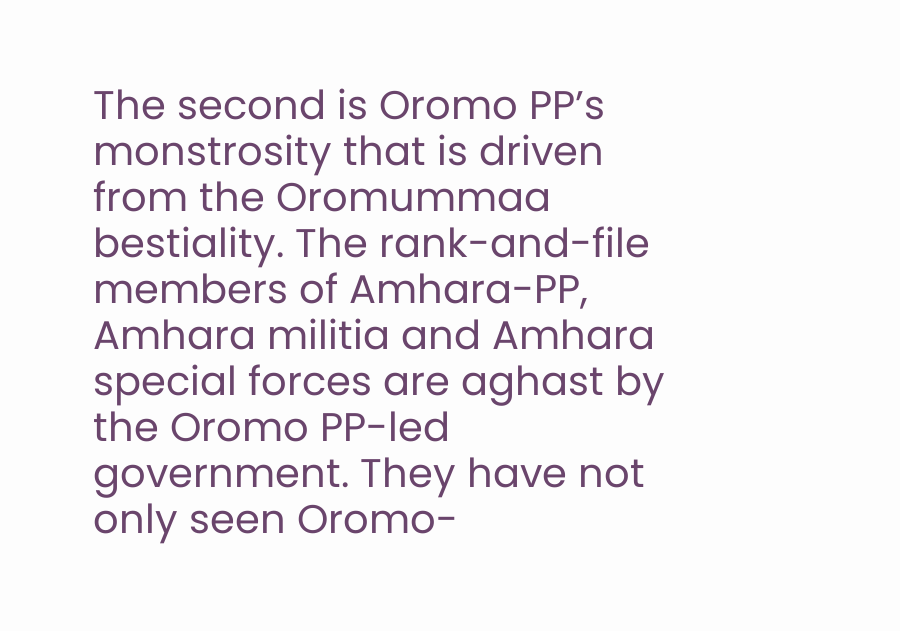The second is Oromo PP’s monstrosity that is driven from the Oromummaa bestiality. The rank-and-file members of Amhara-PP, Amhara militia and Amhara special forces are aghast by the Oromo PP-led government. They have not only seen Oromo-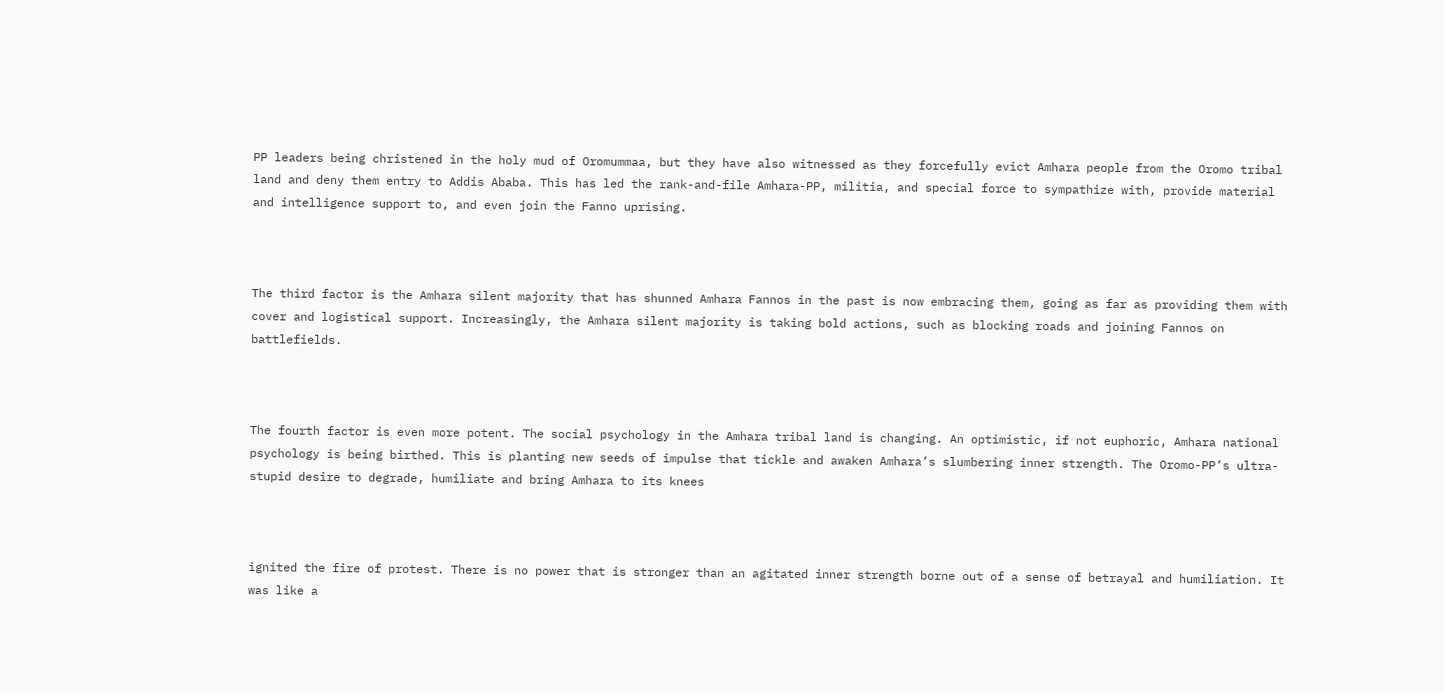PP leaders being christened in the holy mud of Oromummaa, but they have also witnessed as they forcefully evict Amhara people from the Oromo tribal land and deny them entry to Addis Ababa. This has led the rank-and-file Amhara-PP, militia, and special force to sympathize with, provide material and intelligence support to, and even join the Fanno uprising.



The third factor is the Amhara silent majority that has shunned Amhara Fannos in the past is now embracing them, going as far as providing them with cover and logistical support. Increasingly, the Amhara silent majority is taking bold actions, such as blocking roads and joining Fannos on battlefields.



The fourth factor is even more potent. The social psychology in the Amhara tribal land is changing. An optimistic, if not euphoric, Amhara national psychology is being birthed. This is planting new seeds of impulse that tickle and awaken Amhara’s slumbering inner strength. The Oromo-PP’s ultra-stupid desire to degrade, humiliate and bring Amhara to its knees



ignited the fire of protest. There is no power that is stronger than an agitated inner strength borne out of a sense of betrayal and humiliation. It was like a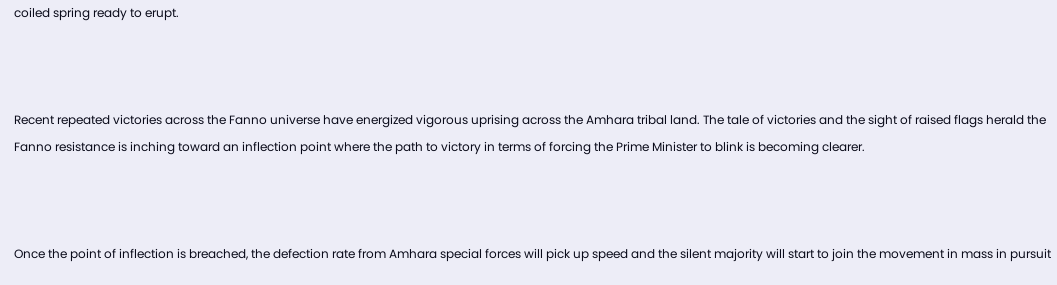coiled spring ready to erupt.



Recent repeated victories across the Fanno universe have energized vigorous uprising across the Amhara tribal land. The tale of victories and the sight of raised flags herald the Fanno resistance is inching toward an inflection point where the path to victory in terms of forcing the Prime Minister to blink is becoming clearer.



Once the point of inflection is breached, the defection rate from Amhara special forces will pick up speed and the silent majority will start to join the movement in mass in pursuit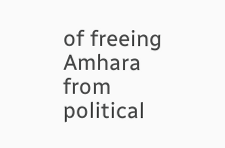of freeing Amhara from political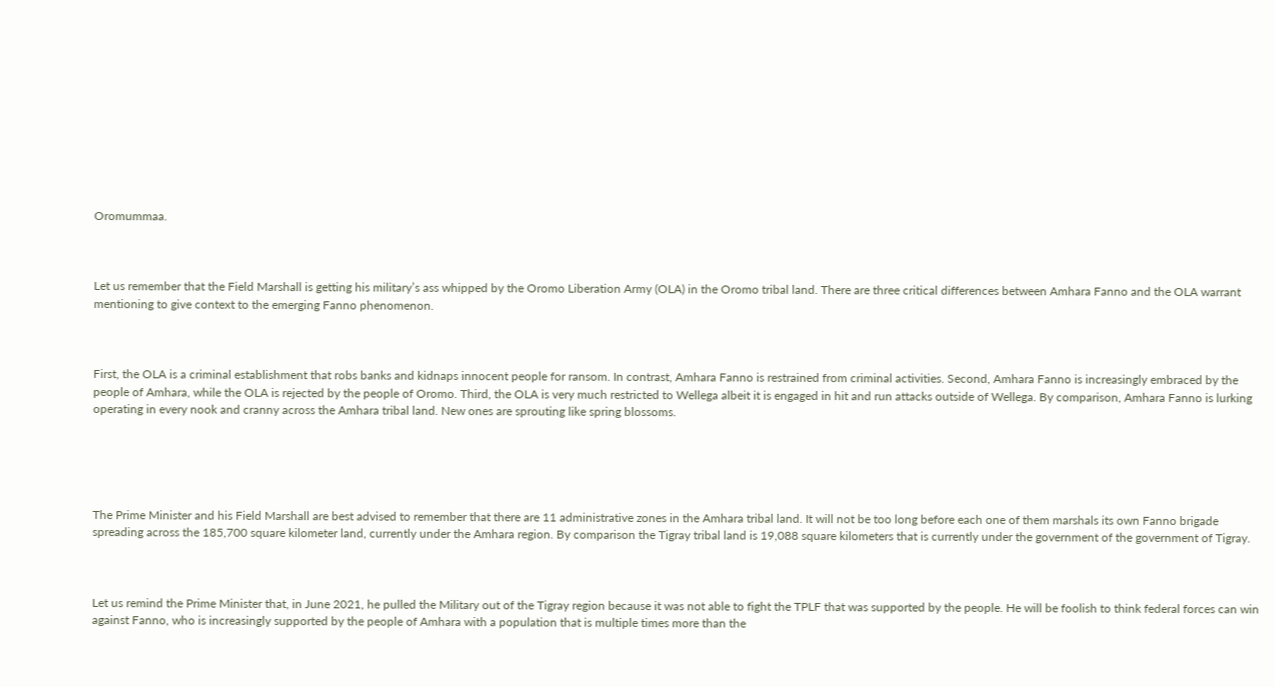Oromummaa.



Let us remember that the Field Marshall is getting his military’s ass whipped by the Oromo Liberation Army (OLA) in the Oromo tribal land. There are three critical differences between Amhara Fanno and the OLA warrant mentioning to give context to the emerging Fanno phenomenon.



First, the OLA is a criminal establishment that robs banks and kidnaps innocent people for ransom. In contrast, Amhara Fanno is restrained from criminal activities. Second, Amhara Fanno is increasingly embraced by the people of Amhara, while the OLA is rejected by the people of Oromo. Third, the OLA is very much restricted to Wellega albeit it is engaged in hit and run attacks outside of Wellega. By comparison, Amhara Fanno is lurking operating in every nook and cranny across the Amhara tribal land. New ones are sprouting like spring blossoms.





The Prime Minister and his Field Marshall are best advised to remember that there are 11 administrative zones in the Amhara tribal land. It will not be too long before each one of them marshals its own Fanno brigade spreading across the 185,700 square kilometer land, currently under the Amhara region. By comparison the Tigray tribal land is 19,088 square kilometers that is currently under the government of the government of Tigray.



Let us remind the Prime Minister that, in June 2021, he pulled the Military out of the Tigray region because it was not able to fight the TPLF that was supported by the people. He will be foolish to think federal forces can win against Fanno, who is increasingly supported by the people of Amhara with a population that is multiple times more than the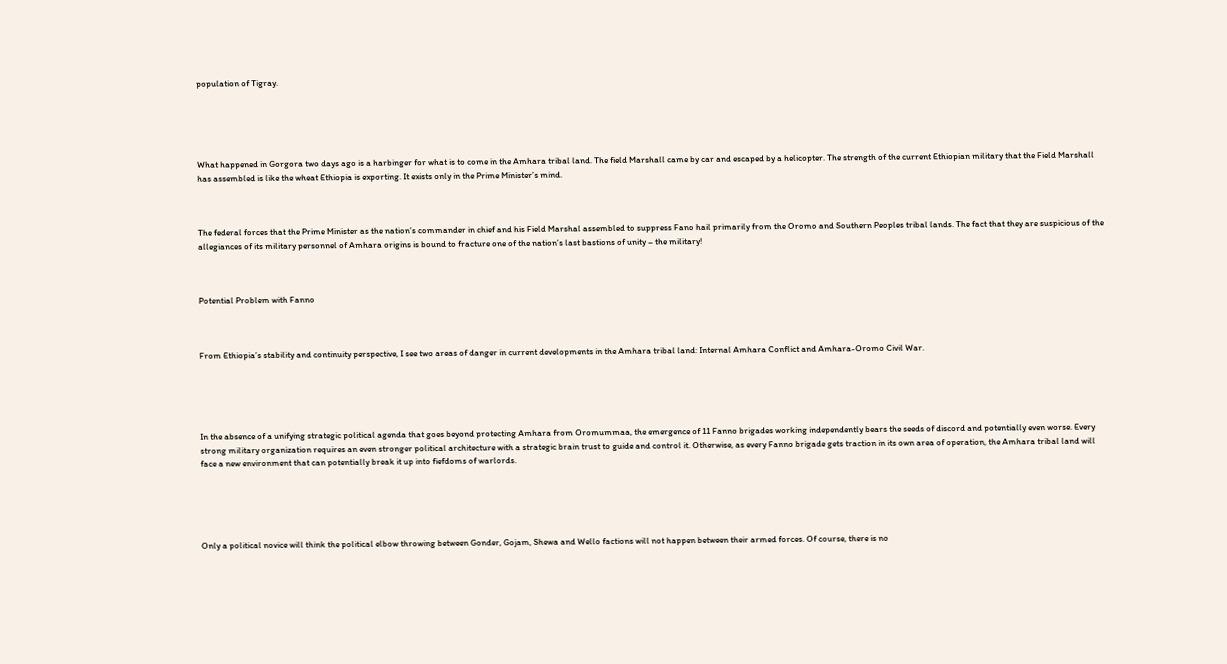population of Tigray.





What happened in Gorgora two days ago is a harbinger for what is to come in the Amhara tribal land. The field Marshall came by car and escaped by a helicopter. The strength of the current Ethiopian military that the Field Marshall has assembled is like the wheat Ethiopia is exporting. It exists only in the Prime Minister’s mind.



The federal forces that the Prime Minister as the nation’s commander in chief and his Field Marshal assembled to suppress Fano hail primarily from the Oromo and Southern Peoples tribal lands. The fact that they are suspicious of the allegiances of its military personnel of Amhara origins is bound to fracture one of the nation’s last bastions of unity – the military!



Potential Problem with Fanno



From Ethiopia’s stability and continuity perspective, I see two areas of danger in current developments in the Amhara tribal land: Internal Amhara Conflict and Amhara-Oromo Civil War.





In the absence of a unifying strategic political agenda that goes beyond protecting Amhara from Oromummaa, the emergence of 11 Fanno brigades working independently bears the seeds of discord and potentially even worse. Every strong military organization requires an even stronger political architecture with a strategic brain trust to guide and control it. Otherwise, as every Fanno brigade gets traction in its own area of operation, the Amhara tribal land will face a new environment that can potentially break it up into fiefdoms of warlords.





Only a political novice will think the political elbow throwing between Gonder, Gojam, Shewa and Wello factions will not happen between their armed forces. Of course, there is no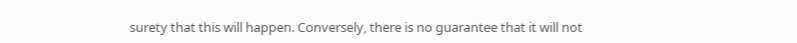surety that this will happen. Conversely, there is no guarantee that it will not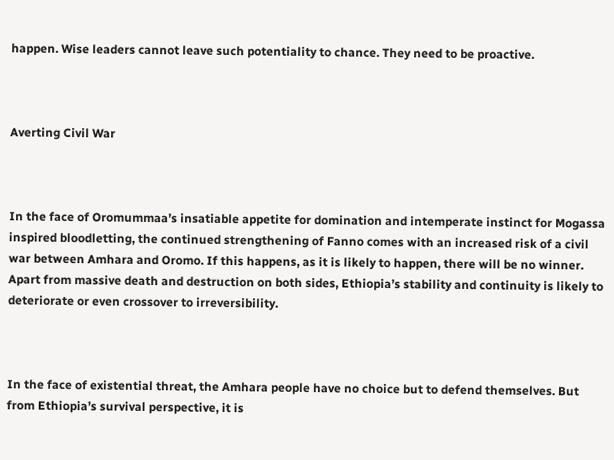happen. Wise leaders cannot leave such potentiality to chance. They need to be proactive.



Averting Civil War



In the face of Oromummaa’s insatiable appetite for domination and intemperate instinct for Mogassa inspired bloodletting, the continued strengthening of Fanno comes with an increased risk of a civil war between Amhara and Oromo. If this happens, as it is likely to happen, there will be no winner. Apart from massive death and destruction on both sides, Ethiopia’s stability and continuity is likely to deteriorate or even crossover to irreversibility.



In the face of existential threat, the Amhara people have no choice but to defend themselves. But from Ethiopia’s survival perspective, it is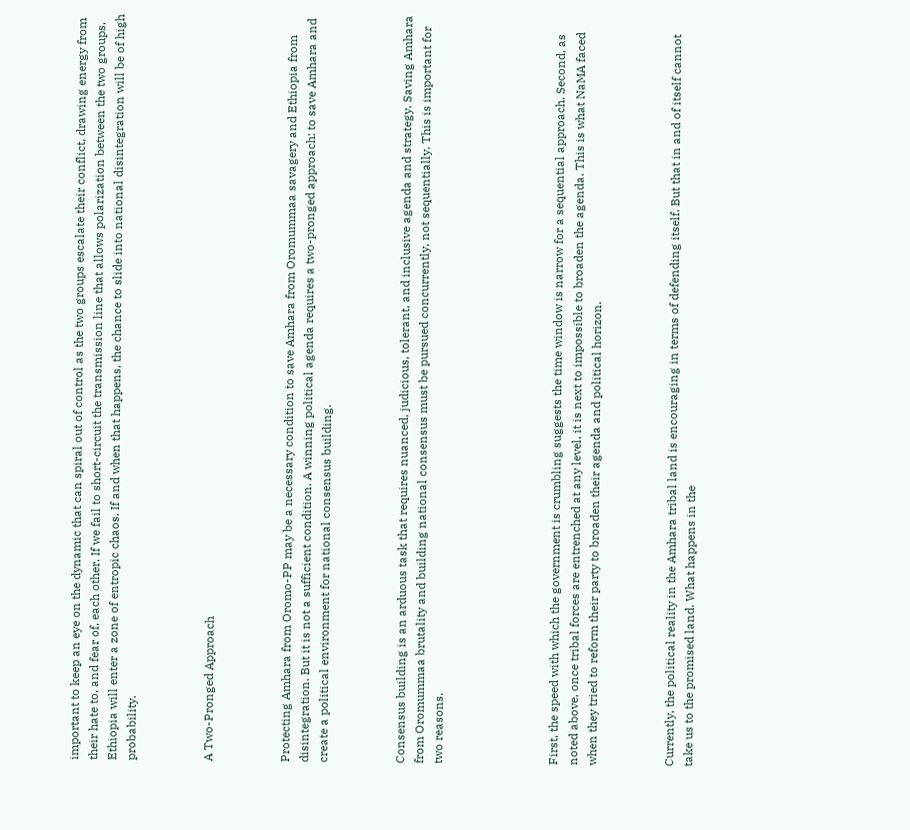important to keep an eye on the dynamic that can spiral out of control as the two groups escalate their conflict, drawing energy from their hate to, and fear of, each other. If we fail to short-circuit the transmission line that allows polarization between the two groups, Ethiopia will enter a zone of entropic chaos. If and when that happens, the chance to slide into national disintegration will be of high probability.



A Two-Pronged Approach



Protecting Amhara from Oromo-PP may be a necessary condition to save Amhara from Oromummaa savagery and Ethiopia from disintegration. But it is not a sufficient condition. A winning political agenda requires a two-pronged approach: to save Amhara and create a political environment for national consensus building.



Consensus building is an arduous task that requires nuanced, judicious, tolerant, and inclusive agenda and strategy. Saving Amhara from Oromummaa brutality and building national consensus must be pursued concurrently, not sequentially. This is important for two reasons.





First, the speed with which the government is crumbling suggests the time window is narrow for a sequential approach. Second, as noted above, once tribal forces are entrenched at any level, it is next to impossible to broaden the agenda. This is what NaMA faced when they tried to reform their party to broaden their agenda and political horizon.



Currently, the political reality in the Amhara tribal land is encouraging in terms of defending itself. But that in and of itself cannot take us to the promised land. What happens in the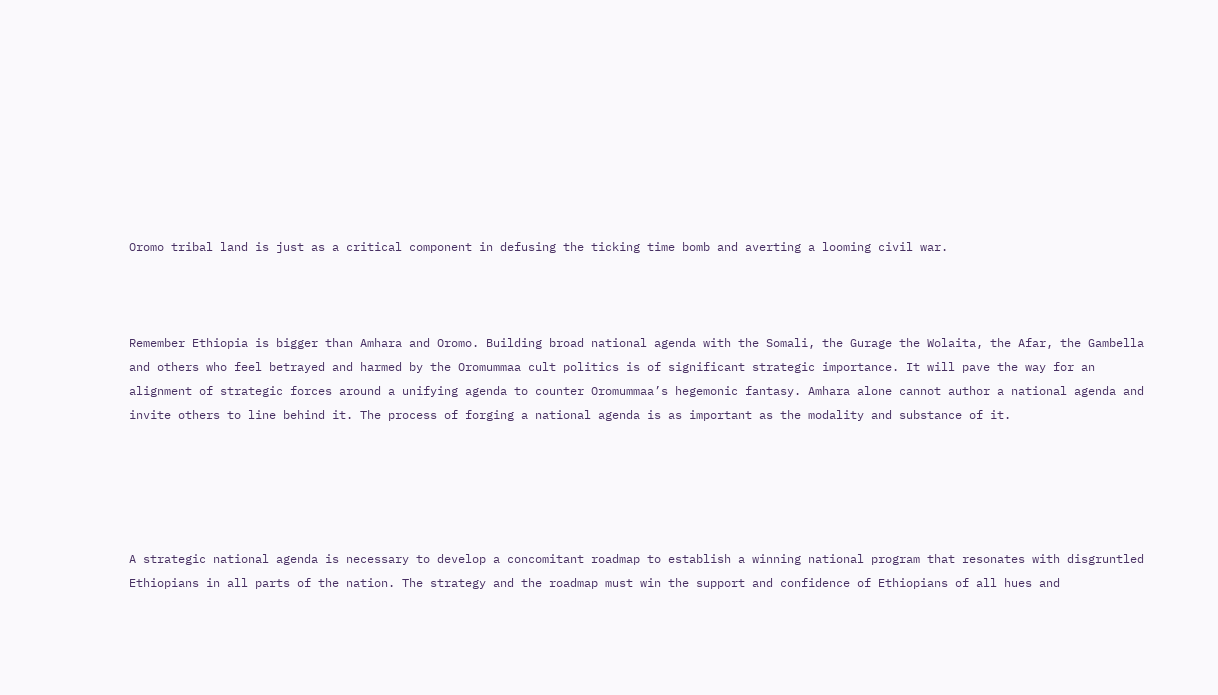Oromo tribal land is just as a critical component in defusing the ticking time bomb and averting a looming civil war.



Remember Ethiopia is bigger than Amhara and Oromo. Building broad national agenda with the Somali, the Gurage the Wolaita, the Afar, the Gambella and others who feel betrayed and harmed by the Oromummaa cult politics is of significant strategic importance. It will pave the way for an alignment of strategic forces around a unifying agenda to counter Oromummaa’s hegemonic fantasy. Amhara alone cannot author a national agenda and invite others to line behind it. The process of forging a national agenda is as important as the modality and substance of it.





A strategic national agenda is necessary to develop a concomitant roadmap to establish a winning national program that resonates with disgruntled Ethiopians in all parts of the nation. The strategy and the roadmap must win the support and confidence of Ethiopians of all hues and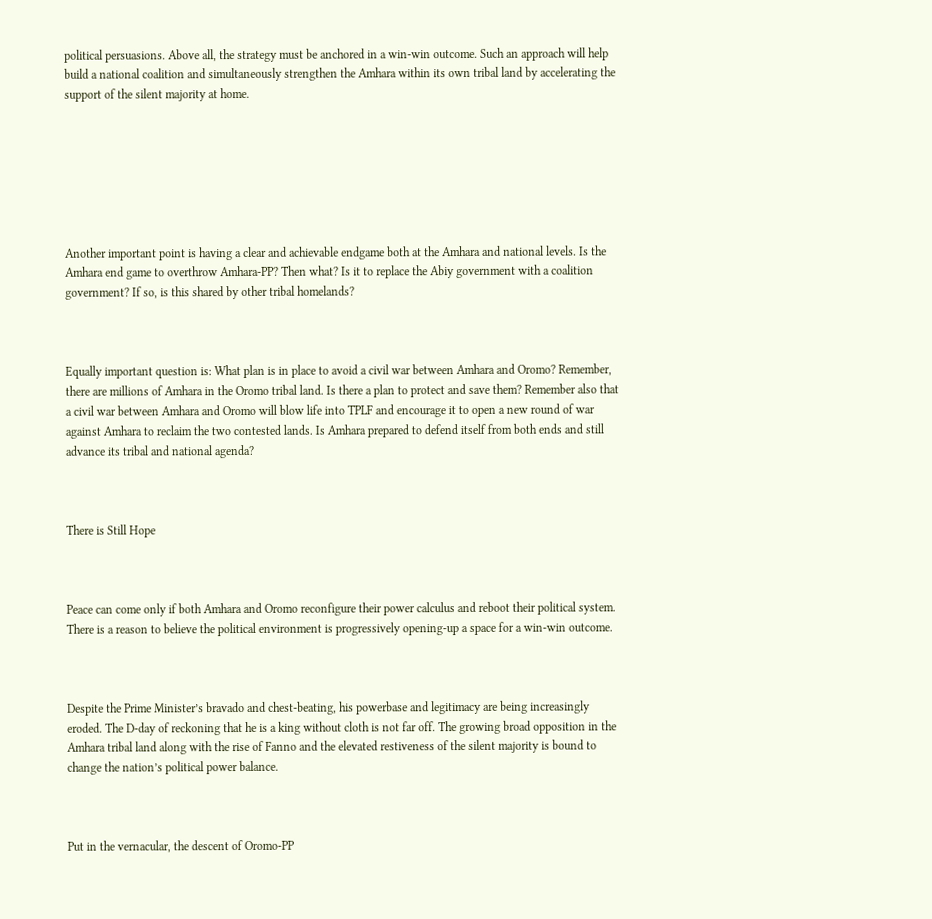political persuasions. Above all, the strategy must be anchored in a win-win outcome. Such an approach will help build a national coalition and simultaneously strengthen the Amhara within its own tribal land by accelerating the support of the silent majority at home.







Another important point is having a clear and achievable endgame both at the Amhara and national levels. Is the Amhara end game to overthrow Amhara-PP? Then what? Is it to replace the Abiy government with a coalition government? If so, is this shared by other tribal homelands?



Equally important question is: What plan is in place to avoid a civil war between Amhara and Oromo? Remember, there are millions of Amhara in the Oromo tribal land. Is there a plan to protect and save them? Remember also that a civil war between Amhara and Oromo will blow life into TPLF and encourage it to open a new round of war against Amhara to reclaim the two contested lands. Is Amhara prepared to defend itself from both ends and still advance its tribal and national agenda?



There is Still Hope



Peace can come only if both Amhara and Oromo reconfigure their power calculus and reboot their political system. There is a reason to believe the political environment is progressively opening-up a space for a win-win outcome.



Despite the Prime Minister’s bravado and chest-beating, his powerbase and legitimacy are being increasingly eroded. The D-day of reckoning that he is a king without cloth is not far off. The growing broad opposition in the Amhara tribal land along with the rise of Fanno and the elevated restiveness of the silent majority is bound to change the nation’s political power balance.



Put in the vernacular, the descent of Oromo-PP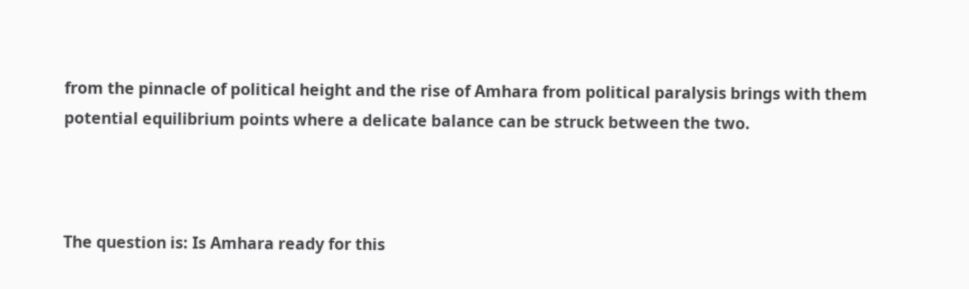from the pinnacle of political height and the rise of Amhara from political paralysis brings with them potential equilibrium points where a delicate balance can be struck between the two.



The question is: Is Amhara ready for this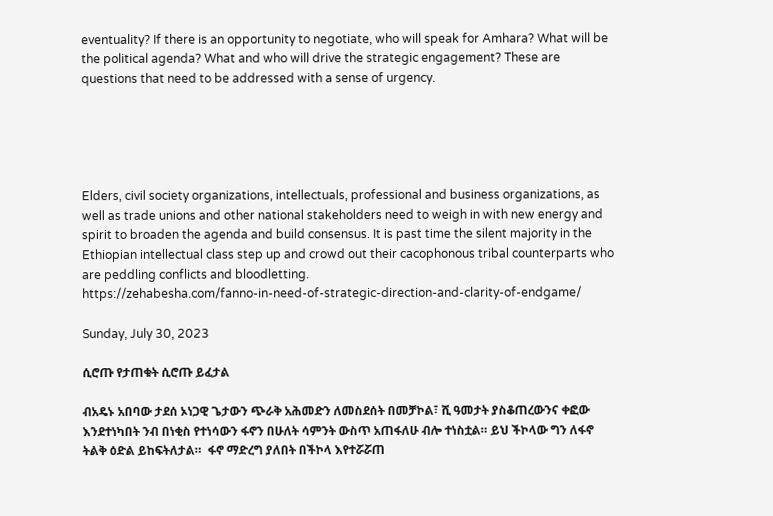eventuality? If there is an opportunity to negotiate, who will speak for Amhara? What will be the political agenda? What and who will drive the strategic engagement? These are questions that need to be addressed with a sense of urgency.





Elders, civil society organizations, intellectuals, professional and business organizations, as well as trade unions and other national stakeholders need to weigh in with new energy and spirit to broaden the agenda and build consensus. It is past time the silent majority in the Ethiopian intellectual class step up and crowd out their cacophonous tribal counterparts who are peddling conflicts and bloodletting.
https://zehabesha.com/fanno-in-need-of-strategic-direction-and-clarity-of-endgame/

Sunday, July 30, 2023

ሲሮጡ የታጠቁት ሲሮጡ ይፈታል

ብአዴኑ አበባው ታደሰ ኦነጋዊ ጌታውን ጭራቅ አሕመድን ለመስደሰት በመቻኮል፣ ሺ ዓመታት ያስቆጠረውንና ቀፎው እንደተነካበት ንብ በነቂስ የተነሳውን ፋኖን በሁለት ሳምንት ውስጥ አጠፋለሁ ብሎ ተነስቷል። ይህ ችኮላው ግን ለፋኖ ትልቅ ዕድል ይከፍትለታል።  ፋኖ ማድረግ ያለበት በችኮላ እየተሯሯጠ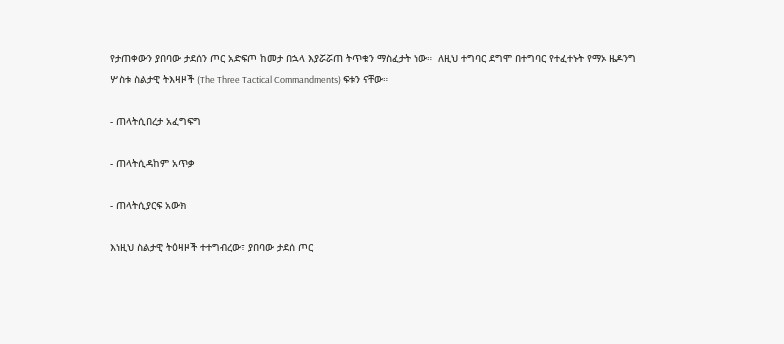የታጠቀውን ያበባው ታደሰን ጦር አድፍጦ ከመታ በኋላ እያሯሯጠ ትጥቁን ማስፈታት ነው።  ለዚህ ተግባር ደግሞ በተግባር የተፈተኑት የማኦ ዜዶንግ ሦስቱ ስልታዊ ትእዛዞች (The Three Tactical Commandments) ፍቱን ናቸው።

- ጠላትሲበረታ አፈግፍግ

- ጠላትሲዳከም አጥቃ

- ጠላትሲያርፍ አውክ

እነዚህ ስልታዊ ትዕዛዞች ተተግብረው፣ ያበባው ታደሰ ጦር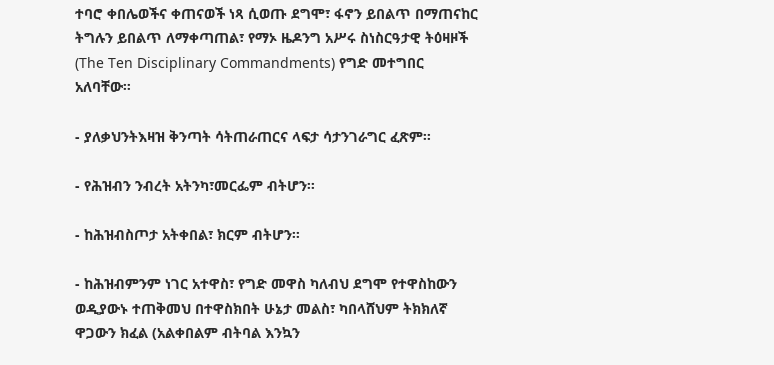ተባሮ ቀበሌወችና ቀጠናወች ነጻ ሲወጡ ደግሞ፣ ፋኖን ይበልጥ በማጠናከር ትግሉን ይበልጥ ለማቀጣጠል፣ የማኦ ዜዶንግ አሥሩ ስነስርዓታዊ ትዕዛዞች (The Ten Disciplinary Commandments) የግድ መተግበር አለባቸው።

- ያለቃህንትእዛዝ ቅንጣት ሳትጠራጠርና ላፍታ ሳታንገራግር ፈጽም፡፡

- የሕዝብን ንብረት አትንካ፣መርፌም ብትሆን፡፡

- ከሕዝብስጦታ አትቀበል፣ ክርም ብትሆን፡፡

- ከሕዝብምንም ነገር አተዋስ፣ የግድ መዋስ ካለብህ ደግሞ የተዋስከውን ወዲያውኑ ተጠቅመህ በተዋስክበት ሁኔታ መልስ፣ ካበላሸህም ትክክለኛ ዋጋውን ክፈል (አልቀበልም ብትባል እንኳን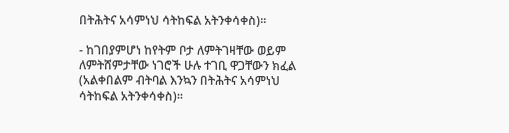በትሕትና አሳምነህ ሳትከፍል አትንቀሳቀስ)፡፡

- ከገበያምሆነ ከየትም ቦታ ለምትገዛቸው ወይም ለምትሸምታቸው ነገሮች ሁሉ ተገቢ ዋጋቸውን ክፈል (አልቀበልም ብትባል እንኳን በትሕትና አሳምነህ ሳትከፍል አትንቀሳቀስ)፡፡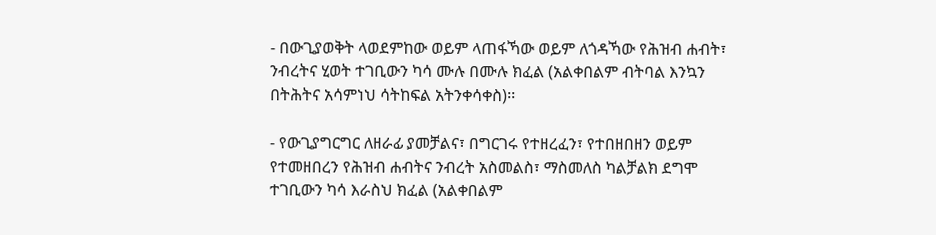- በውጊያወቅት ላወደምከው ወይም ላጠፋኻው ወይም ለጎዳኻው የሕዝብ ሐብት፣ ንብረትና ሂወት ተገቢውን ካሳ ሙሉ በሙሉ ክፈል (አልቀበልም ብትባል እንኳን በትሕትና አሳምነህ ሳትከፍል አትንቀሳቀስ)፡፡

- የውጊያግርግር ለዘራፊ ያመቻልና፣ በግርገሩ የተዘረፈን፣ የተበዘበዘን ወይም የተመዘበረን የሕዝብ ሐብትና ንብረት አስመልስ፣ ማስመለስ ካልቻልክ ደግሞ ተገቢውን ካሳ እራስህ ክፈል (አልቀበልም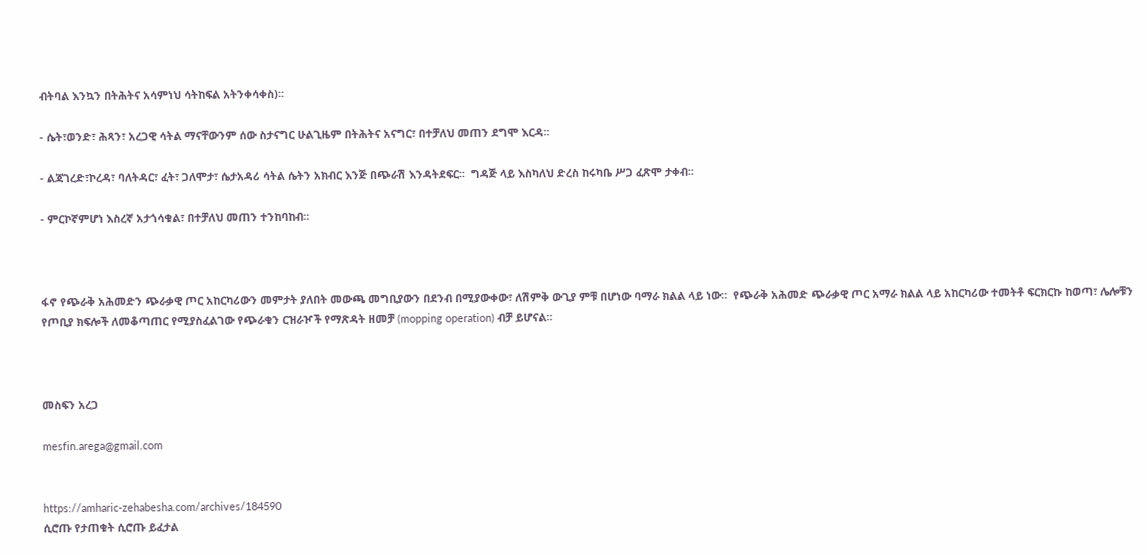ብትባል እንኳን በትሕትና አሳምነህ ሳትከፍል አትንቀሳቀስ)፡፡

- ሴት፣ወንድ፣ ሕጻን፣ አረጋዊ ሳትል ማናቸውንም ሰው ስታናግር ሁልጊዜም በትሕትና አናግር፣ በተቻለህ መጠን ደግሞ እርዳ፡፡

- ልጃገረድ፣ኮረዳ፣ ባለትዳር፣ ፈት፣ ጋለሞታ፣ ሴታአዳሪ ሳትል ሴትን አክብር እንጅ በጭራሽ እንዳትደፍር፡፡  ግዳጅ ላይ እስካለህ ድረስ ከሩካቤ ሥጋ ፈጽሞ ታቀብ፡፡

- ምርኮኛምሆነ እስረኛ አታጎሳቁል፣ በተቻለህ መጠን ተንከባከብ፡፡



ፋኖ የጭራቅ አሕመድን ጭራቃዊ ጦር አከርካሪውን መምታት ያለበት መውጫ መግቢያውን በደንብ በሚያውቀው፣ ለሽምቅ ውጊያ ምቹ በሆነው ባማራ ክልል ላይ ነው።  የጭራቅ አሕመድ ጭራቃዊ ጦር አማራ ክልል ላይ አከርካሪው ተመትቶ ፍርክርኩ ከወጣ፣ ሌሎቹን የጦቢያ ክፍሎች ለመቆጣጠር የሚያስፈልገው የጭራቁን ርዝራዦች የማጽዳት ዘመቻ (mopping operation) ብቻ ይሆናል።



መስፍን አረጋ

mesfin.arega@gmail.com


https://amharic-zehabesha.com/archives/184590
ሲሮጡ የታጠቁት ሲሮጡ ይፈታል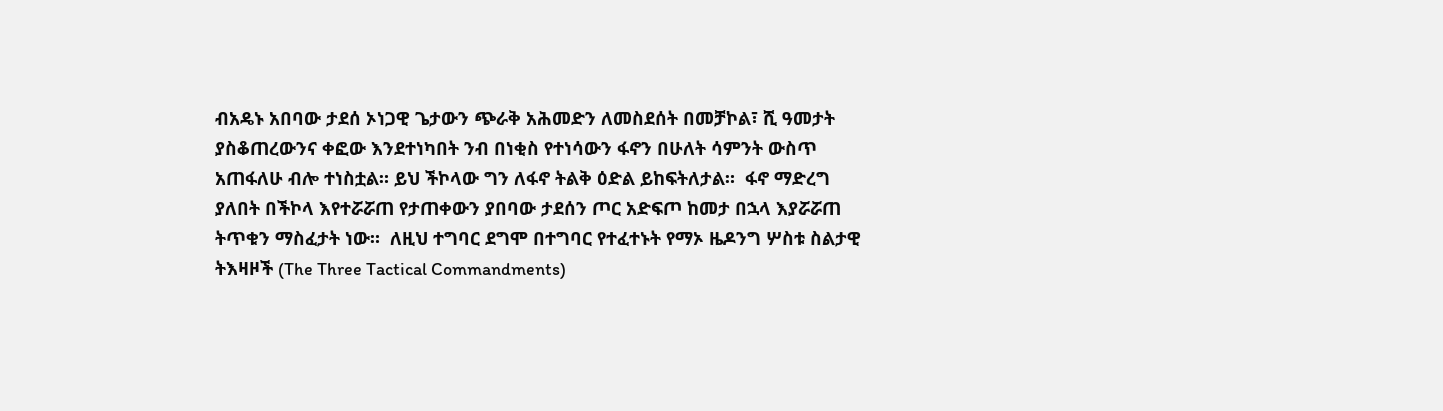ብአዴኑ አበባው ታደሰ ኦነጋዊ ጌታውን ጭራቅ አሕመድን ለመስደሰት በመቻኮል፣ ሺ ዓመታት ያስቆጠረውንና ቀፎው እንደተነካበት ንብ በነቂስ የተነሳውን ፋኖን በሁለት ሳምንት ውስጥ አጠፋለሁ ብሎ ተነስቷል። ይህ ችኮላው ግን ለፋኖ ትልቅ ዕድል ይከፍትለታል።  ፋኖ ማድረግ ያለበት በችኮላ እየተሯሯጠ የታጠቀውን ያበባው ታደሰን ጦር አድፍጦ ከመታ በኋላ እያሯሯጠ ትጥቁን ማስፈታት ነው።  ለዚህ ተግባር ደግሞ በተግባር የተፈተኑት የማኦ ዜዶንግ ሦስቱ ስልታዊ ትእዛዞች (The Three Tactical Commandments)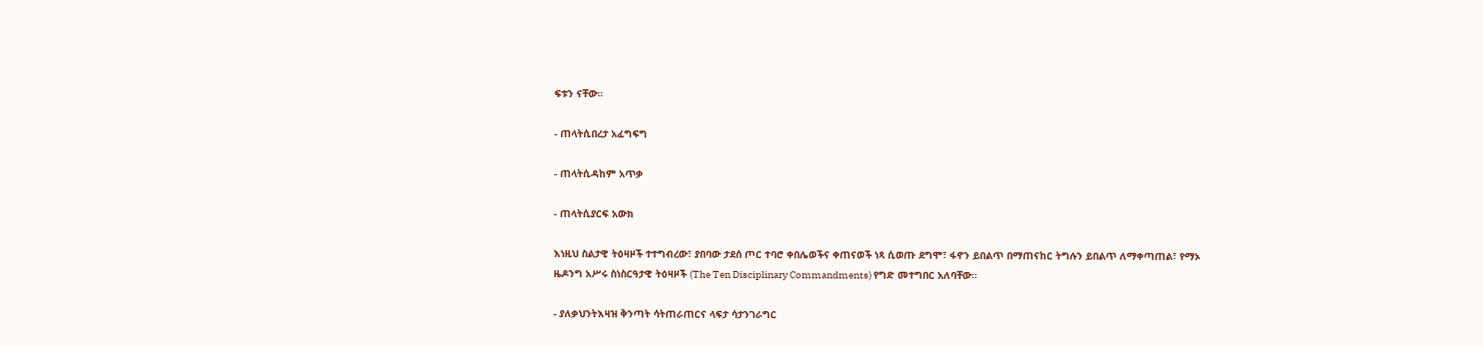ፍቱን ናቸው።

- ጠላትሲበረታ አፈግፍግ

- ጠላትሲዳከም አጥቃ

- ጠላትሲያርፍ አውክ

እነዚህ ስልታዊ ትዕዛዞች ተተግብረው፣ ያበባው ታደሰ ጦር ተባሮ ቀበሌወችና ቀጠናወች ነጻ ሲወጡ ደግሞ፣ ፋኖን ይበልጥ በማጠናከር ትግሉን ይበልጥ ለማቀጣጠል፣ የማኦ ዜዶንግ አሥሩ ስነስርዓታዊ ትዕዛዞች (The Ten Disciplinary Commandments) የግድ መተግበር አለባቸው።

- ያለቃህንትእዛዝ ቅንጣት ሳትጠራጠርና ላፍታ ሳታንገራግር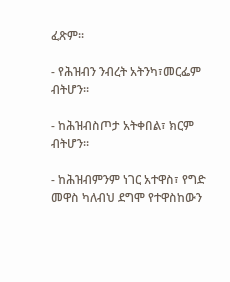ፈጽም፡፡

- የሕዝብን ንብረት አትንካ፣መርፌም ብትሆን፡፡

- ከሕዝብስጦታ አትቀበል፣ ክርም ብትሆን፡፡

- ከሕዝብምንም ነገር አተዋስ፣ የግድ መዋስ ካለብህ ደግሞ የተዋስከውን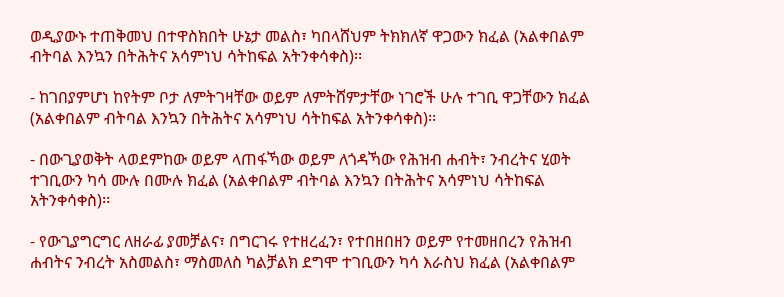ወዲያውኑ ተጠቅመህ በተዋስክበት ሁኔታ መልስ፣ ካበላሸህም ትክክለኛ ዋጋውን ክፈል (አልቀበልም ብትባል እንኳን በትሕትና አሳምነህ ሳትከፍል አትንቀሳቀስ)፡፡

- ከገበያምሆነ ከየትም ቦታ ለምትገዛቸው ወይም ለምትሸምታቸው ነገሮች ሁሉ ተገቢ ዋጋቸውን ክፈል (አልቀበልም ብትባል እንኳን በትሕትና አሳምነህ ሳትከፍል አትንቀሳቀስ)፡፡

- በውጊያወቅት ላወደምከው ወይም ላጠፋኻው ወይም ለጎዳኻው የሕዝብ ሐብት፣ ንብረትና ሂወት ተገቢውን ካሳ ሙሉ በሙሉ ክፈል (አልቀበልም ብትባል እንኳን በትሕትና አሳምነህ ሳትከፍል አትንቀሳቀስ)፡፡

- የውጊያግርግር ለዘራፊ ያመቻልና፣ በግርገሩ የተዘረፈን፣ የተበዘበዘን ወይም የተመዘበረን የሕዝብ ሐብትና ንብረት አስመልስ፣ ማስመለስ ካልቻልክ ደግሞ ተገቢውን ካሳ እራስህ ክፈል (አልቀበልም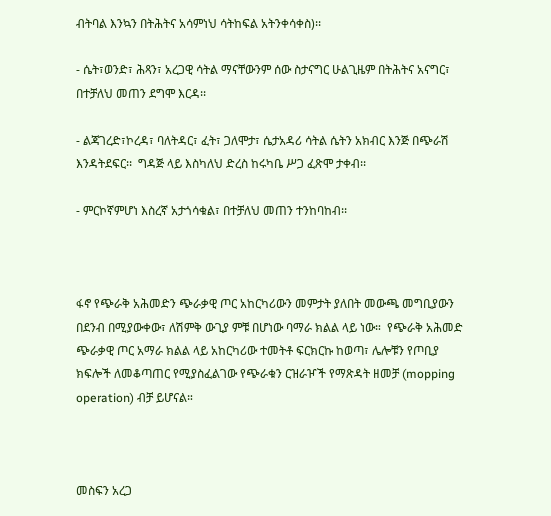ብትባል እንኳን በትሕትና አሳምነህ ሳትከፍል አትንቀሳቀስ)፡፡

- ሴት፣ወንድ፣ ሕጻን፣ አረጋዊ ሳትል ማናቸውንም ሰው ስታናግር ሁልጊዜም በትሕትና አናግር፣ በተቻለህ መጠን ደግሞ እርዳ፡፡

- ልጃገረድ፣ኮረዳ፣ ባለትዳር፣ ፈት፣ ጋለሞታ፣ ሴታአዳሪ ሳትል ሴትን አክብር እንጅ በጭራሽ እንዳትደፍር፡፡  ግዳጅ ላይ እስካለህ ድረስ ከሩካቤ ሥጋ ፈጽሞ ታቀብ፡፡

- ምርኮኛምሆነ እስረኛ አታጎሳቁል፣ በተቻለህ መጠን ተንከባከብ፡፡



ፋኖ የጭራቅ አሕመድን ጭራቃዊ ጦር አከርካሪውን መምታት ያለበት መውጫ መግቢያውን በደንብ በሚያውቀው፣ ለሽምቅ ውጊያ ምቹ በሆነው ባማራ ክልል ላይ ነው።  የጭራቅ አሕመድ ጭራቃዊ ጦር አማራ ክልል ላይ አከርካሪው ተመትቶ ፍርክርኩ ከወጣ፣ ሌሎቹን የጦቢያ ክፍሎች ለመቆጣጠር የሚያስፈልገው የጭራቁን ርዝራዦች የማጽዳት ዘመቻ (mopping operation) ብቻ ይሆናል።



መስፍን አረጋ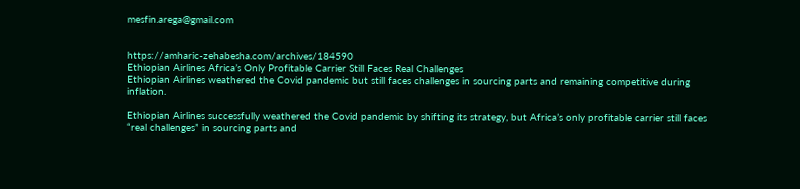mesfin.arega@gmail.com


https://amharic-zehabesha.com/archives/184590
Ethiopian Airlines Africa’s Only Profitable Carrier Still Faces Real Challenges
Ethiopian Airlines weathered the Covid pandemic but still faces challenges in sourcing parts and remaining competitive during inflation.

Ethiopian Airlines successfully weathered the Covid pandemic by shifting its strategy, but Africa’s only profitable carrier still faces “real challenges” in sourcing parts and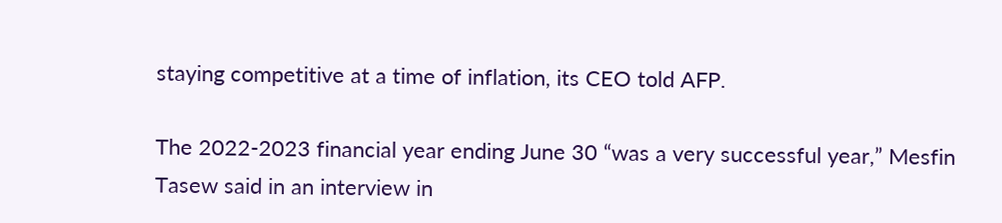staying competitive at a time of inflation, its CEO told AFP.

The 2022-2023 financial year ending June 30 “was a very successful year,” Mesfin Tasew said in an interview in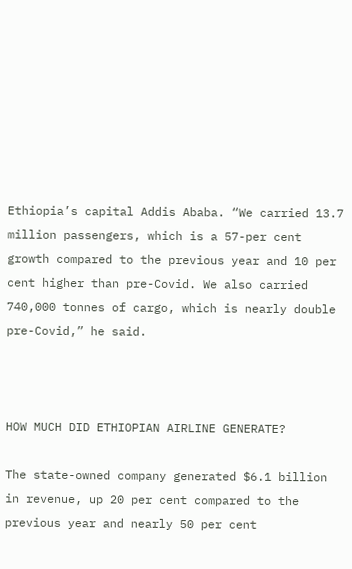Ethiopia’s capital Addis Ababa. “We carried 13.7 million passengers, which is a 57-per cent growth compared to the previous year and 10 per cent higher than pre-Covid. We also carried 740,000 tonnes of cargo, which is nearly double pre-Covid,” he said.



HOW MUCH DID ETHIOPIAN AIRLINE GENERATE?

The state-owned company generated $6.1 billion in revenue, up 20 per cent compared to the previous year and nearly 50 per cent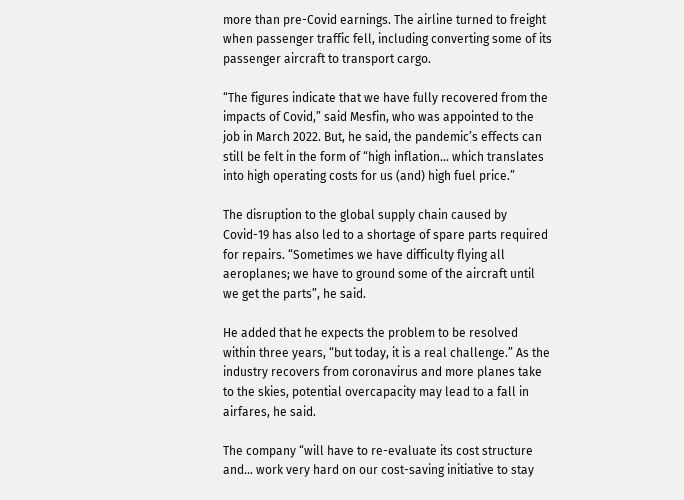more than pre-Covid earnings. The airline turned to freight when passenger traffic fell, including converting some of its passenger aircraft to transport cargo.

“The figures indicate that we have fully recovered from the impacts of Covid,” said Mesfin, who was appointed to the job in March 2022. But, he said, the pandemic’s effects can still be felt in the form of “high inflation… which translates into high operating costs for us (and) high fuel price.”

The disruption to the global supply chain caused by Covid-19 has also led to a shortage of spare parts required for repairs. “Sometimes we have difficulty flying all aeroplanes; we have to ground some of the aircraft until we get the parts”, he said.

He added that he expects the problem to be resolved within three years, “but today, it is a real challenge.” As the industry recovers from coronavirus and more planes take to the skies, potential overcapacity may lead to a fall in airfares, he said.

The company “will have to re-evaluate its cost structure and… work very hard on our cost-saving initiative to stay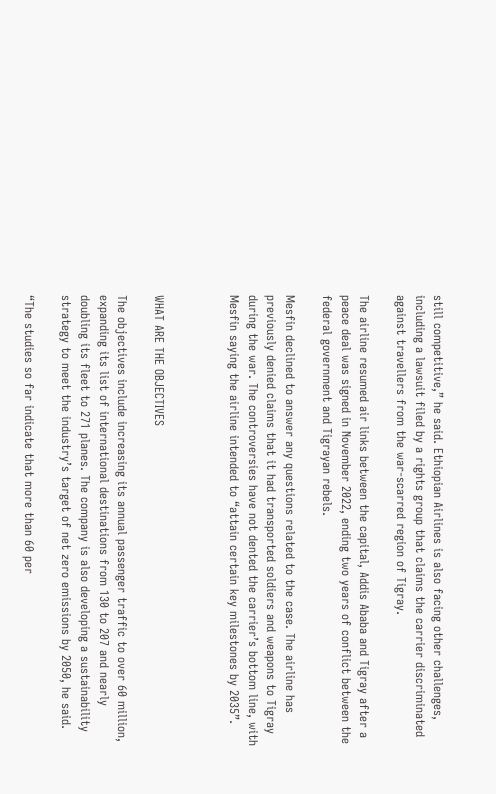still competitive,” he said. Ethiopian Airlines is also facing other challenges, including a lawsuit filed by a rights group that claims the carrier discriminated against travellers from the war-scarred region of Tigray.

The airline resumed air links between the capital, Addis Ababa and Tigray after a peace deal was signed in November 2022, ending two years of conflict between the federal government and Tigrayan rebels.

Mesfin declined to answer any questions related to the case. The airline has previously denied claims that it had transported soldiers and weapons to Tigray during the war. The controversies have not dented the carrier’s bottom line, with Mesfin saying the airline intended to “attain certain key milestones by 2035”.



WHAT ARE THE OBJECTIVES

The objectives include increasing its annual passenger traffic to over 60 million, expanding its list of international destinations from 130 to 207 and nearly doubling its fleet to 271 planes. The company is also developing a sustainability strategy to meet the industry’s target of net zero emissions by 2050, he said.

“The studies so far indicate that more than 60 per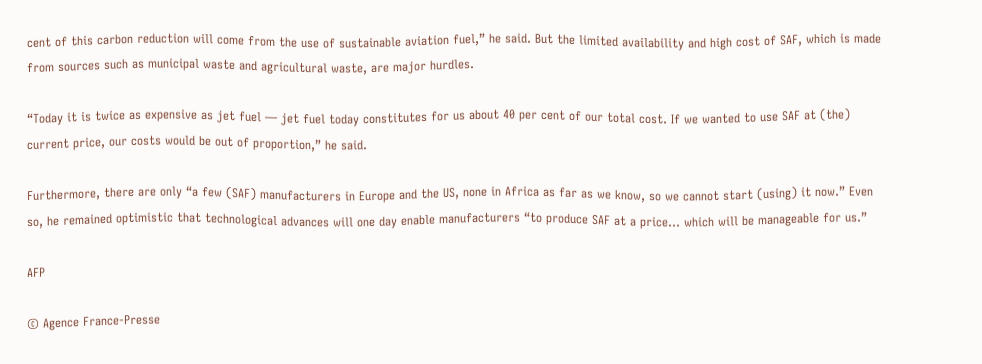cent of this carbon reduction will come from the use of sustainable aviation fuel,” he said. But the limited availability and high cost of SAF, which is made from sources such as municipal waste and agricultural waste, are major hurdles.

“Today it is twice as expensive as jet fuel — jet fuel today constitutes for us about 40 per cent of our total cost. If we wanted to use SAF at (the) current price, our costs would be out of proportion,” he said.

Furthermore, there are only “a few (SAF) manufacturers in Europe and the US, none in Africa as far as we know, so we cannot start (using) it now.” Even so, he remained optimistic that technological advances will one day enable manufacturers “to produce SAF at a price… which will be manageable for us.”

AFP

© Agence France-Presse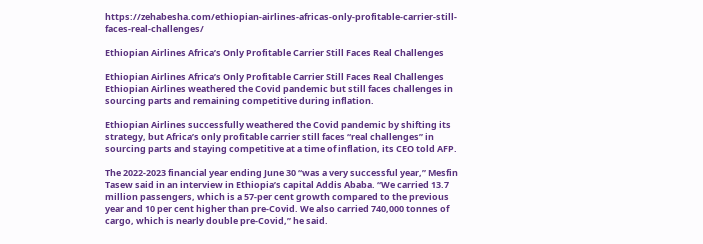https://zehabesha.com/ethiopian-airlines-africas-only-profitable-carrier-still-faces-real-challenges/

Ethiopian Airlines Africa’s Only Profitable Carrier Still Faces Real Challenges

Ethiopian Airlines Africa’s Only Profitable Carrier Still Faces Real Challenges
Ethiopian Airlines weathered the Covid pandemic but still faces challenges in sourcing parts and remaining competitive during inflation.

Ethiopian Airlines successfully weathered the Covid pandemic by shifting its strategy, but Africa’s only profitable carrier still faces “real challenges” in sourcing parts and staying competitive at a time of inflation, its CEO told AFP.

The 2022-2023 financial year ending June 30 “was a very successful year,” Mesfin Tasew said in an interview in Ethiopia’s capital Addis Ababa. “We carried 13.7 million passengers, which is a 57-per cent growth compared to the previous year and 10 per cent higher than pre-Covid. We also carried 740,000 tonnes of cargo, which is nearly double pre-Covid,” he said.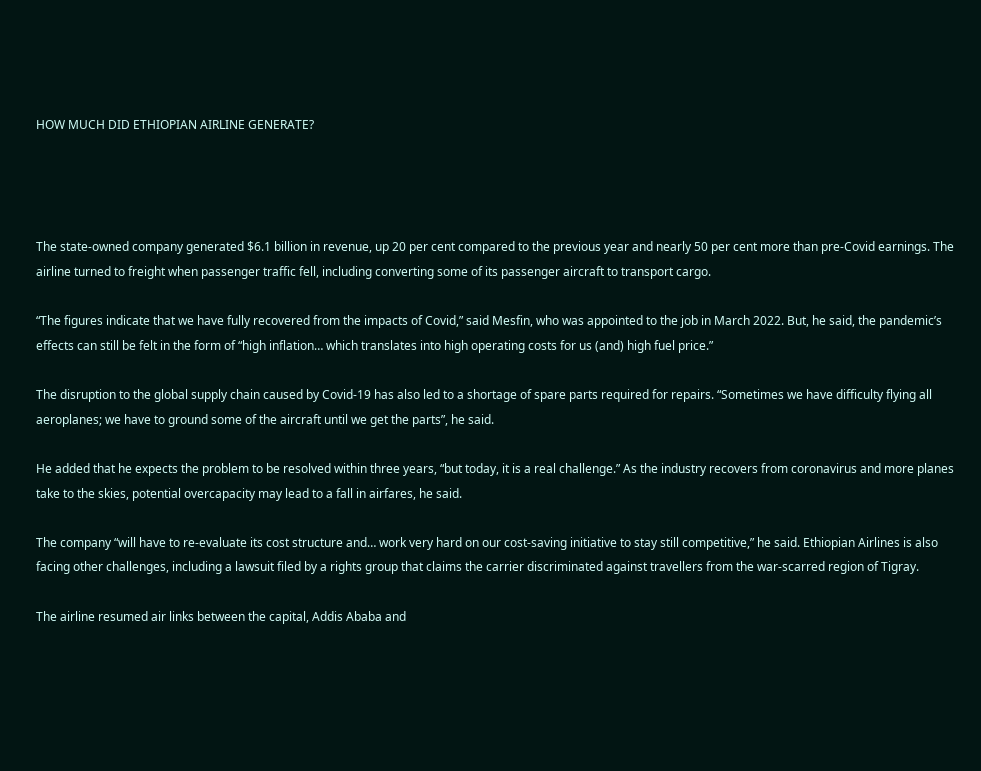HOW MUCH DID ETHIOPIAN AIRLINE GENERATE?




The state-owned company generated $6.1 billion in revenue, up 20 per cent compared to the previous year and nearly 50 per cent more than pre-Covid earnings. The airline turned to freight when passenger traffic fell, including converting some of its passenger aircraft to transport cargo.

“The figures indicate that we have fully recovered from the impacts of Covid,” said Mesfin, who was appointed to the job in March 2022. But, he said, the pandemic’s effects can still be felt in the form of “high inflation… which translates into high operating costs for us (and) high fuel price.”

The disruption to the global supply chain caused by Covid-19 has also led to a shortage of spare parts required for repairs. “Sometimes we have difficulty flying all aeroplanes; we have to ground some of the aircraft until we get the parts”, he said.

He added that he expects the problem to be resolved within three years, “but today, it is a real challenge.” As the industry recovers from coronavirus and more planes take to the skies, potential overcapacity may lead to a fall in airfares, he said.

The company “will have to re-evaluate its cost structure and… work very hard on our cost-saving initiative to stay still competitive,” he said. Ethiopian Airlines is also facing other challenges, including a lawsuit filed by a rights group that claims the carrier discriminated against travellers from the war-scarred region of Tigray.

The airline resumed air links between the capital, Addis Ababa and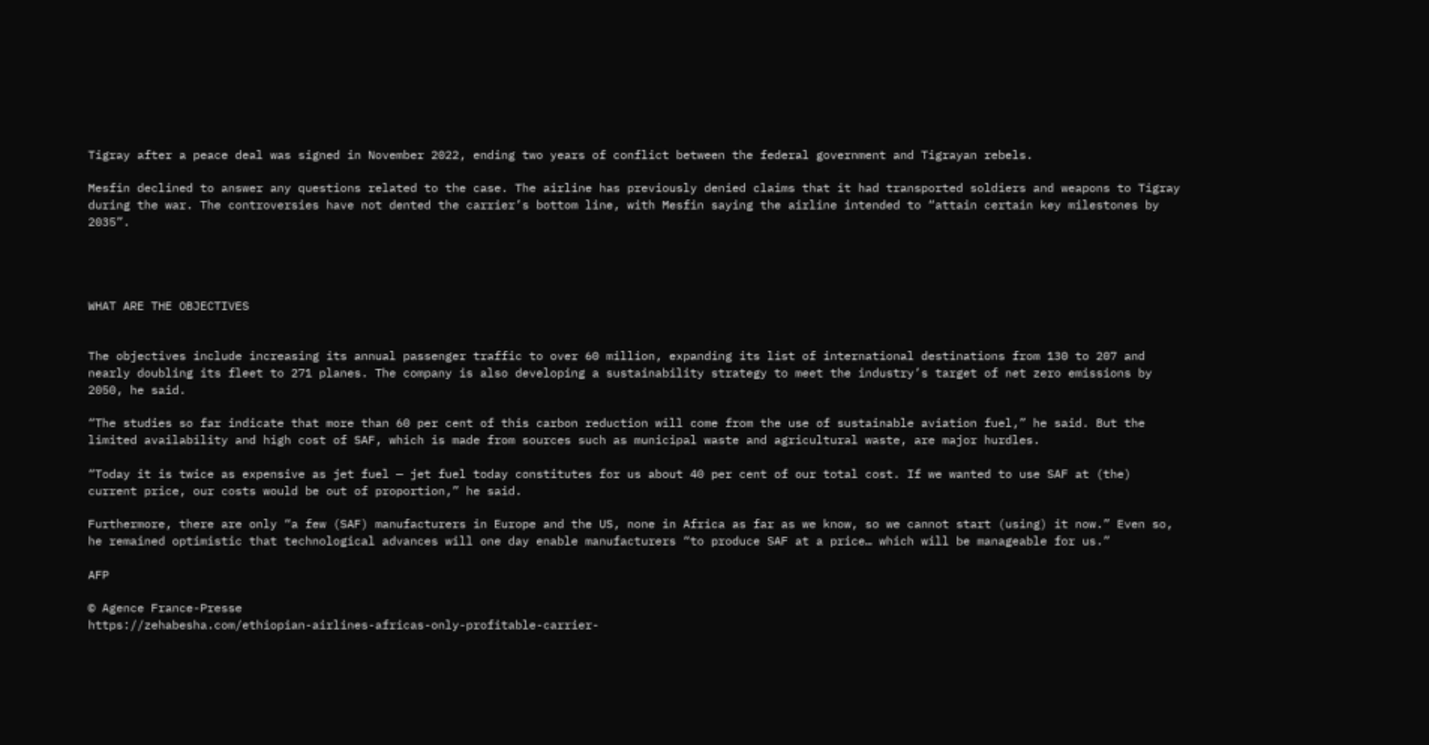Tigray after a peace deal was signed in November 2022, ending two years of conflict between the federal government and Tigrayan rebels.

Mesfin declined to answer any questions related to the case. The airline has previously denied claims that it had transported soldiers and weapons to Tigray during the war. The controversies have not dented the carrier’s bottom line, with Mesfin saying the airline intended to “attain certain key milestones by 2035”.




WHAT ARE THE OBJECTIVES


The objectives include increasing its annual passenger traffic to over 60 million, expanding its list of international destinations from 130 to 207 and nearly doubling its fleet to 271 planes. The company is also developing a sustainability strategy to meet the industry’s target of net zero emissions by 2050, he said.

“The studies so far indicate that more than 60 per cent of this carbon reduction will come from the use of sustainable aviation fuel,” he said. But the limited availability and high cost of SAF, which is made from sources such as municipal waste and agricultural waste, are major hurdles.

“Today it is twice as expensive as jet fuel — jet fuel today constitutes for us about 40 per cent of our total cost. If we wanted to use SAF at (the) current price, our costs would be out of proportion,” he said.

Furthermore, there are only “a few (SAF) manufacturers in Europe and the US, none in Africa as far as we know, so we cannot start (using) it now.” Even so, he remained optimistic that technological advances will one day enable manufacturers “to produce SAF at a price… which will be manageable for us.”

AFP

© Agence France-Presse
https://zehabesha.com/ethiopian-airlines-africas-only-profitable-carrier-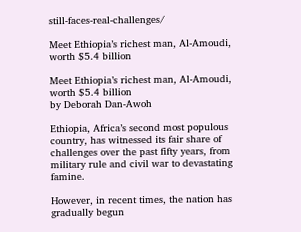still-faces-real-challenges/

Meet Ethiopia’s richest man, Al-Amoudi, worth $5.4 billion

Meet Ethiopia’s richest man, Al-Amoudi, worth $5.4 billion
by Deborah Dan-Awoh

Ethiopia, Africa’s second most populous country, has witnessed its fair share of challenges over the past fifty years, from military rule and civil war to devastating famine.

However, in recent times, the nation has gradually begun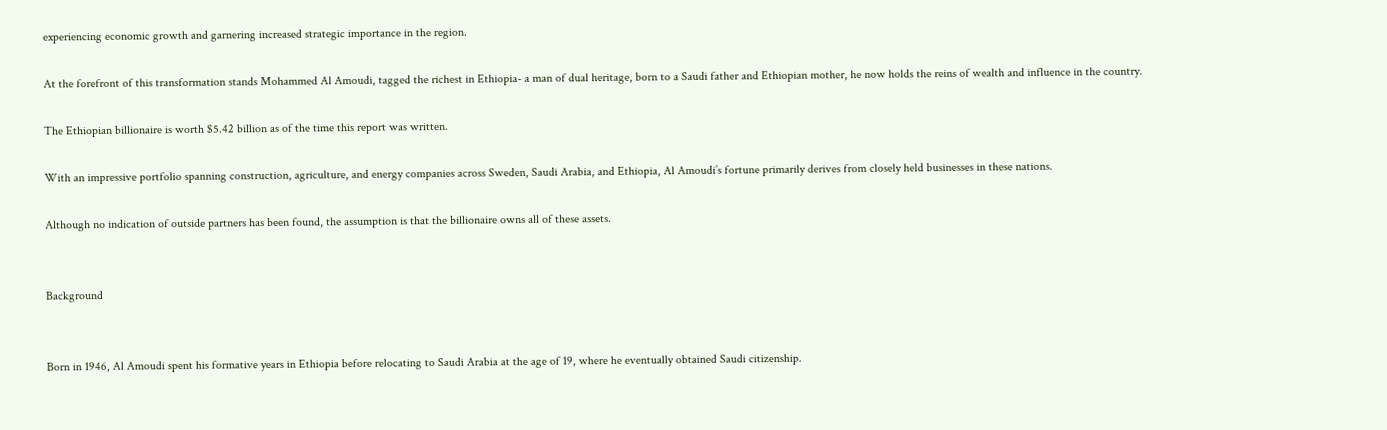experiencing economic growth and garnering increased strategic importance in the region.

At the forefront of this transformation stands Mohammed Al Amoudi, tagged the richest in Ethiopia- a man of dual heritage, born to a Saudi father and Ethiopian mother, he now holds the reins of wealth and influence in the country.

The Ethiopian billionaire is worth $5.42 billion as of the time this report was written.

With an impressive portfolio spanning construction, agriculture, and energy companies across Sweden, Saudi Arabia, and Ethiopia, Al Amoudi’s fortune primarily derives from closely held businesses in these nations.

Although no indication of outside partners has been found, the assumption is that the billionaire owns all of these assets.


Background


Born in 1946, Al Amoudi spent his formative years in Ethiopia before relocating to Saudi Arabia at the age of 19, where he eventually obtained Saudi citizenship.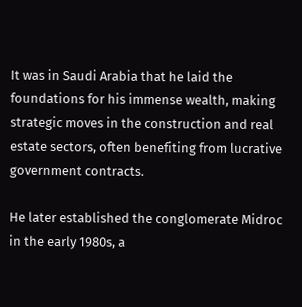It was in Saudi Arabia that he laid the foundations for his immense wealth, making strategic moves in the construction and real estate sectors, often benefiting from lucrative government contracts.

He later established the conglomerate Midroc in the early 1980s, a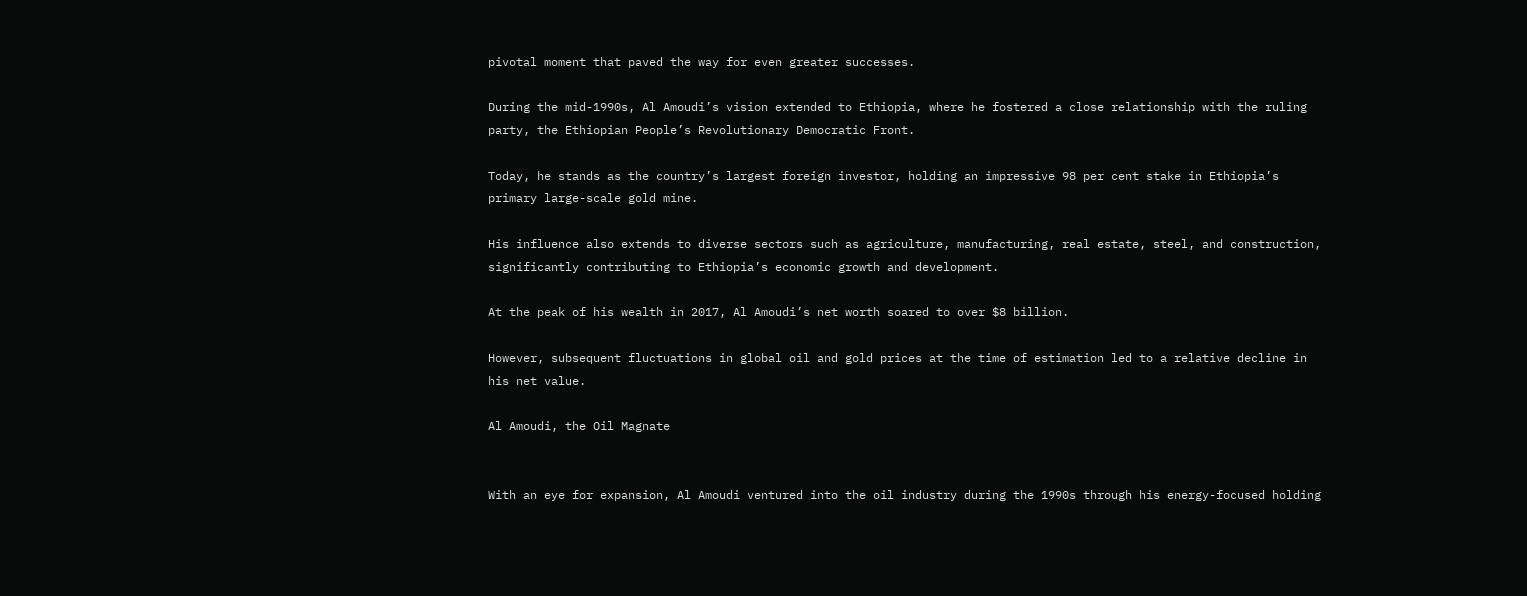pivotal moment that paved the way for even greater successes.

During the mid-1990s, Al Amoudi’s vision extended to Ethiopia, where he fostered a close relationship with the ruling party, the Ethiopian People’s Revolutionary Democratic Front.

Today, he stands as the country’s largest foreign investor, holding an impressive 98 per cent stake in Ethiopia’s primary large-scale gold mine.

His influence also extends to diverse sectors such as agriculture, manufacturing, real estate, steel, and construction, significantly contributing to Ethiopia’s economic growth and development.

At the peak of his wealth in 2017, Al Amoudi’s net worth soared to over $8 billion.

However, subsequent fluctuations in global oil and gold prices at the time of estimation led to a relative decline in his net value.

Al Amoudi, the Oil Magnate


With an eye for expansion, Al Amoudi ventured into the oil industry during the 1990s through his energy-focused holding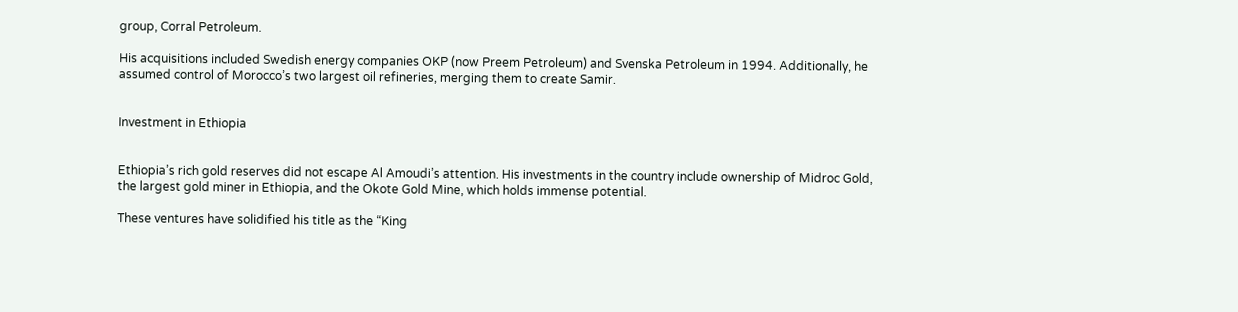group, Corral Petroleum.

His acquisitions included Swedish energy companies OKP (now Preem Petroleum) and Svenska Petroleum in 1994. Additionally, he assumed control of Morocco’s two largest oil refineries, merging them to create Samir.


Investment in Ethiopia


Ethiopia’s rich gold reserves did not escape Al Amoudi’s attention. His investments in the country include ownership of Midroc Gold, the largest gold miner in Ethiopia, and the Okote Gold Mine, which holds immense potential.

These ventures have solidified his title as the “King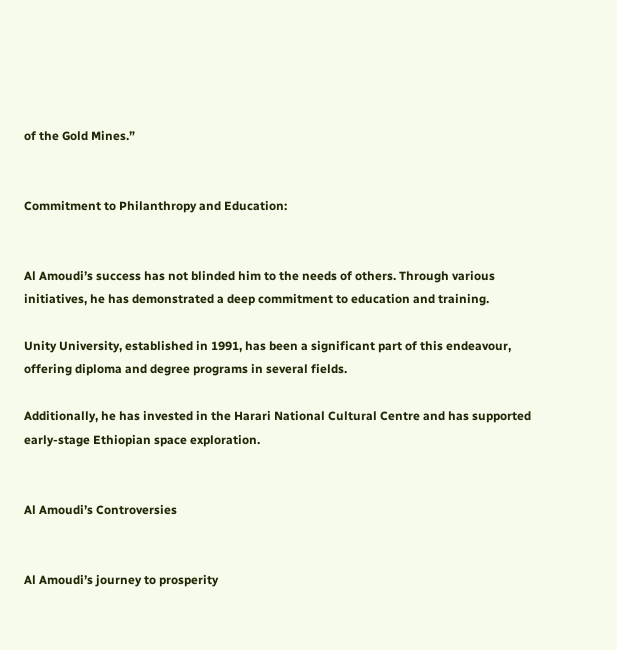of the Gold Mines.”


Commitment to Philanthropy and Education:


Al Amoudi’s success has not blinded him to the needs of others. Through various initiatives, he has demonstrated a deep commitment to education and training.

Unity University, established in 1991, has been a significant part of this endeavour, offering diploma and degree programs in several fields.

Additionally, he has invested in the Harari National Cultural Centre and has supported early-stage Ethiopian space exploration.


Al Amoudi’s Controversies


Al Amoudi’s journey to prosperity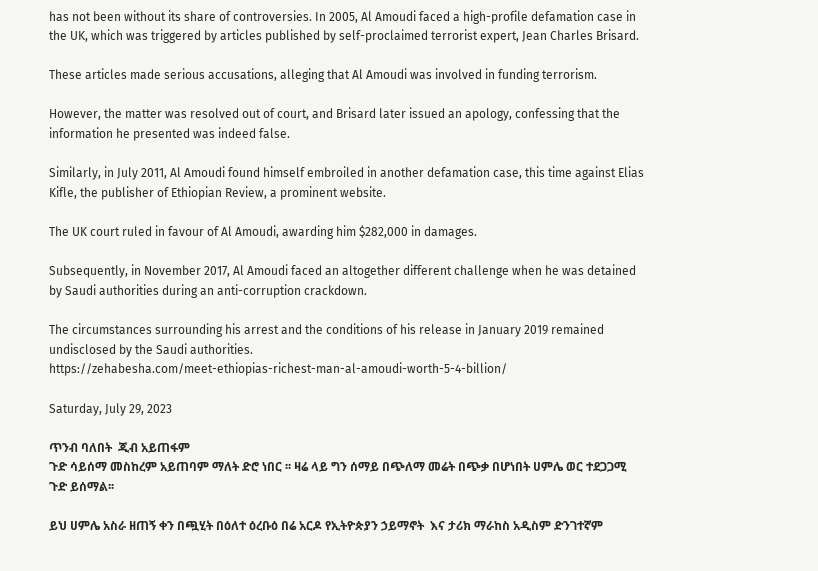has not been without its share of controversies. In 2005, Al Amoudi faced a high-profile defamation case in the UK, which was triggered by articles published by self-proclaimed terrorist expert, Jean Charles Brisard.

These articles made serious accusations, alleging that Al Amoudi was involved in funding terrorism.

However, the matter was resolved out of court, and Brisard later issued an apology, confessing that the information he presented was indeed false.

Similarly, in July 2011, Al Amoudi found himself embroiled in another defamation case, this time against Elias Kifle, the publisher of Ethiopian Review, a prominent website.

The UK court ruled in favour of Al Amoudi, awarding him $282,000 in damages.

Subsequently, in November 2017, Al Amoudi faced an altogether different challenge when he was detained by Saudi authorities during an anti-corruption crackdown.

The circumstances surrounding his arrest and the conditions of his release in January 2019 remained undisclosed by the Saudi authorities.
https://zehabesha.com/meet-ethiopias-richest-man-al-amoudi-worth-5-4-billion/

Saturday, July 29, 2023

ጥንብ ባለበት  ጂብ አይጠፋም
ጉድ ሳይሰማ መስከረም አይጠባም ማለት ድሮ ነበር ፡፡ ዛሬ ላይ ግን ሰማይ በጭለማ መሬት በጭቃ በሆነበት ሀምሌ ወር ተደጋጋሚ ጉድ ይሰማል፡፡

ይህ ሀምሌ አስራ ዘጠኝ ቀን በጯሂት በዕለተ ዕረቡዕ በሬ አርዶ የኢትዮጵያን ኃይማኖት  እና ታሪክ ማራከስ አዲስም ድንገተኛም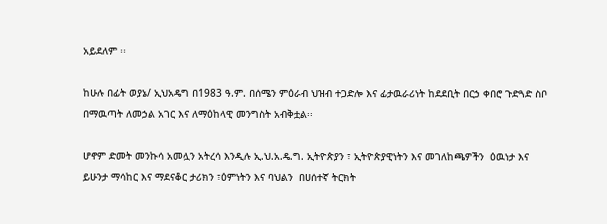አይደለም ፡፡

ከሁሉ በፊት ወያኔ/ ኢህአዴግ በ1983 ዓ.ም. በሰሜን ምዕራብ ህዝብ ተጋድሎ እና ፊታዉራሪነት ከደደቢት በርኃ ቀበሮ ጉድጓድ ስቦ በማዉጣት ለመኃል አገር እና ለማዕከላዊ መንግስት አብቅቷል፡፡

ሆኖም ድመት መንኩሳ አመሏን አትረሳ እንዲሉ ኢ.ህ.አ.ዴ.ግ. ኢትዮጵያን ፣ ኢትዮጵያዊነትን እና መገለከጫዎችን  ዕዉነታ እና ይሁንታ ማሳከር እና ማደናቆር ታሪክን ፣ዕምነትን እና ባህልን  በሀሰተኛ ትርክት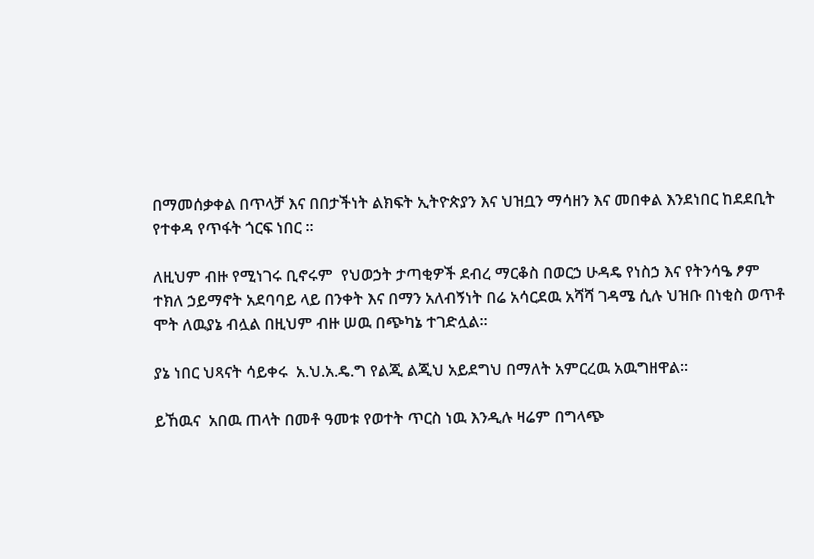በማመሰቃቀል በጥላቻ እና በበታችነት ልክፍት ኢትዮጵያን እና ህዝቧን ማሳዘን እና መበቀል እንደነበር ከደደቢት የተቀዳ የጥፋት ጎርፍ ነበር ፡፡

ለዚህም ብዙ የሚነገሩ ቢኖሩም  የህወኃት ታጣቂዎች ደብረ ማርቆስ በወርኃ ሁዳዴ የነስኃ እና የትንሳዔ ፆም ተክለ ኃይማኖት አደባባይ ላይ በንቀት እና በማን አለብኝነት በሬ አሳርደዉ አሻሻ ገዳሜ ሲሉ ህዝቡ በነቂስ ወጥቶ ሞት ለዉያኔ ብሏል በዚህም ብዙ ሠዉ በጭካኔ ተገድሏል፡፡

ያኔ ነበር ህጻናት ሳይቀሩ  አ.ህ.አ.ዴ.ግ የልጂ ልጂህ አይደግህ በማለት አምርረዉ አዉግዘዋል፡፡

ይኸዉና  አበዉ ጠላት በመቶ ዓመቱ የወተት ጥርስ ነዉ እንዲሉ ዛሬም በግላጭ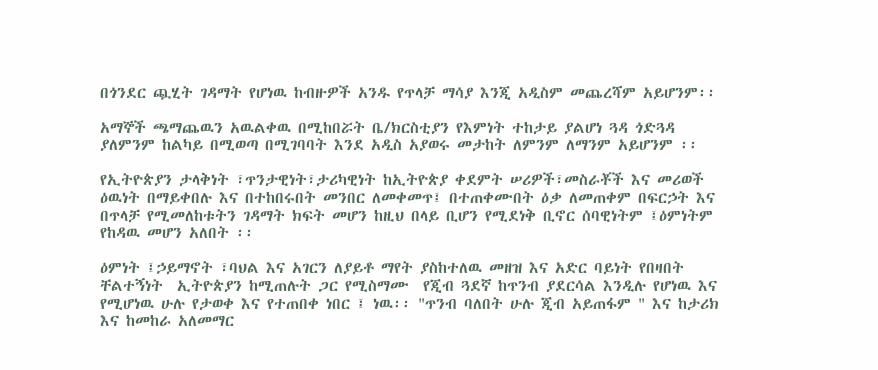በጎንደር ጯሂት ገዳማት የሆነዉ ከብዙዎች አንዱ የጥላቻ ማሳያ እንጂ አዲስም መጨረሻም አይሆንም፡፡

አማኞች ጫማጨዉን አዉልቀዉ በሚከበሯት ቤ/ክርስቲያን የእምነት ተከታይ ያልሆነ ጓዳ ጎድጓዳ  ያለምንም ከልካይ በሚወጣ በሚገባባት እንደ አዲስ አያወሩ መታከት ለምንም ለማንም አይሆንም ፡፡

የኢትዮጵያን ታላቅነት ፣ጥንታዊነት፣ታሪካዊነት ከኢትዮጵያ ቀደምት ሠሪዎች፣መስራቾች እና መሪወች ዕዉነት በማይቀበሉ እና በተከበሩበት መንበር ለመቀመጥ፤ በተጠቀሙበት ዕቃ ለመጠቀም በፍርኃት እና በጥላቻ የሚመለከቱትን ገዳማት ክፍት መሆን ከዚህ በላይ ቢሆን የሚደነቅ ቢኖር ሰባዊነትም ፤ዕምነትም የከዳዉ መሆን አለበት ፡፡

ዕምነት ፤ኃይማኖት ፣ባህል እና አገርን ለያይቶ ማየት ያስከተለዉ መዘዝ እና አድር ባይነት የበዛበት ቸልተኝነት  ኢትዮጵያን ከሚጠሉት ጋር የሚስማሙ  የጂብ ጓደኛ ከጥንብ ያደርሳል እንዲሉ የሆነዉ እና የሚሆነዉ ሁሉ የታወቀ እና የተጠበቀ ነበር ፤ ነዉ፡፡ "ጥንብ ባለበት ሁሉ ጂብ አይጠፋም " እና ከታሪክ እና ከመከራ አለመማር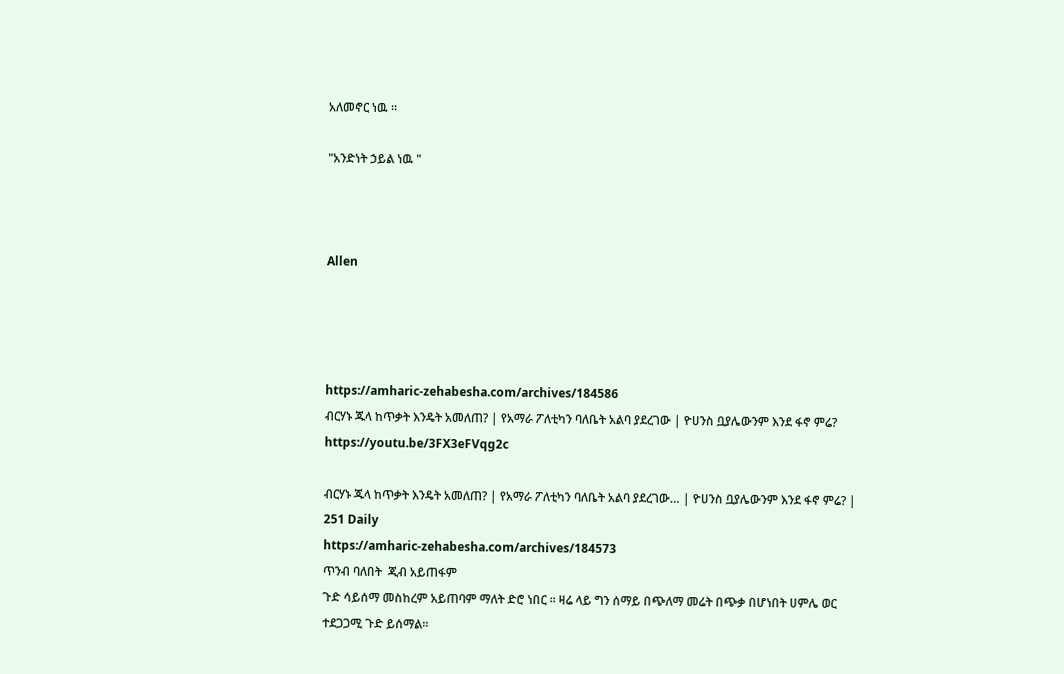አለመኖር ነዉ ፡፡

"አንድነት ኃይል ነዉ "



Allen




https://amharic-zehabesha.com/archives/184586
ብርሃኑ ጁላ ከጥቃት እንዴት አመለጠ? | የአማራ ፖለቲካን ባለቤት አልባ ያደረገው | ዮሀንስ ቧያሌውንም እንደ ፋኖ ምሬ?
https://youtu.be/3FX3eFVqg2c

ብርሃኑ ጁላ ከጥቃት እንዴት አመለጠ? | የአማራ ፖለቲካን ባለቤት አልባ ያደረገው… | ዮሀንስ ቧያሌውንም እንደ ፋኖ ምሬ? | 251 Daily
https://amharic-zehabesha.com/archives/184573
ጥንብ ባለበት  ጂብ አይጠፋም
ጉድ ሳይሰማ መስከረም አይጠባም ማለት ድሮ ነበር ፡፡ ዛሬ ላይ ግን ሰማይ በጭለማ መሬት በጭቃ በሆነበት ሀምሌ ወር ተደጋጋሚ ጉድ ይሰማል፡፡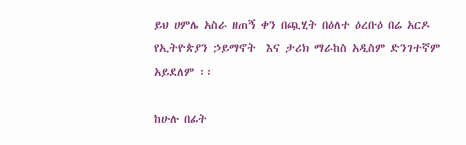ይህ ሀምሌ አስራ ዘጠኝ ቀን በጯሂት በዕለተ ዕረቡዕ በሬ አርዶ የኢትዮጵያን ኃይማኖት  እና ታሪክ ማራከስ አዲስም ድንገተኛም አይደለም ፡፡

ከሁሉ በፊት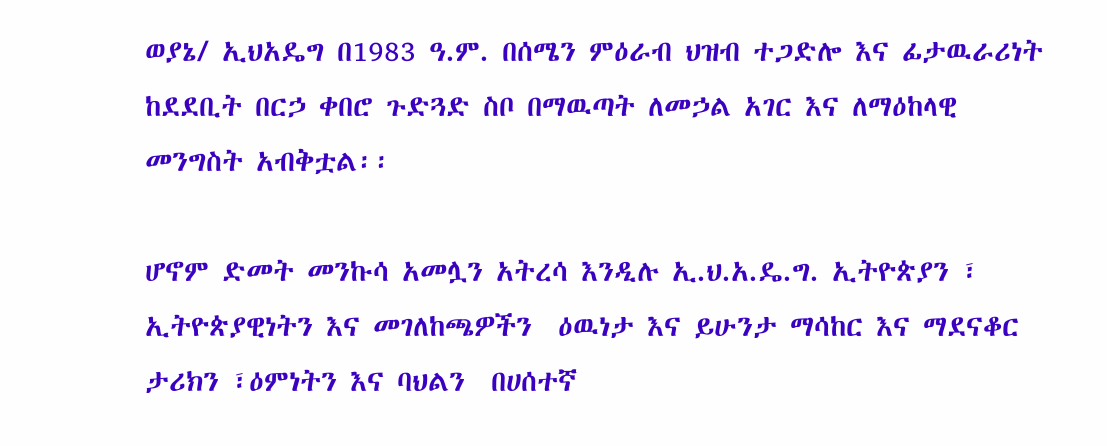ወያኔ/ ኢህአዴግ በ1983 ዓ.ም. በሰሜን ምዕራብ ህዝብ ተጋድሎ እና ፊታዉራሪነት ከደደቢት በርኃ ቀበሮ ጉድጓድ ስቦ በማዉጣት ለመኃል አገር እና ለማዕከላዊ መንግስት አብቅቷል፡፡

ሆኖም ድመት መንኩሳ አመሏን አትረሳ እንዲሉ ኢ.ህ.አ.ዴ.ግ. ኢትዮጵያን ፣ ኢትዮጵያዊነትን እና መገለከጫዎችን  ዕዉነታ እና ይሁንታ ማሳከር እና ማደናቆር ታሪክን ፣ዕምነትን እና ባህልን  በሀሰተኛ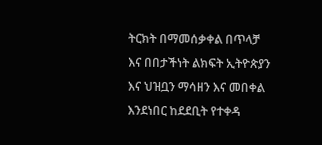ትርክት በማመሰቃቀል በጥላቻ እና በበታችነት ልክፍት ኢትዮጵያን እና ህዝቧን ማሳዘን እና መበቀል እንደነበር ከደደቢት የተቀዳ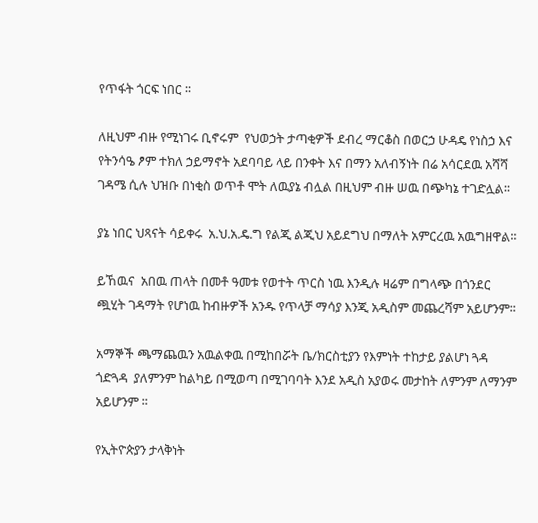የጥፋት ጎርፍ ነበር ፡፡

ለዚህም ብዙ የሚነገሩ ቢኖሩም  የህወኃት ታጣቂዎች ደብረ ማርቆስ በወርኃ ሁዳዴ የነስኃ እና የትንሳዔ ፆም ተክለ ኃይማኖት አደባባይ ላይ በንቀት እና በማን አለብኝነት በሬ አሳርደዉ አሻሻ ገዳሜ ሲሉ ህዝቡ በነቂስ ወጥቶ ሞት ለዉያኔ ብሏል በዚህም ብዙ ሠዉ በጭካኔ ተገድሏል፡፡

ያኔ ነበር ህጻናት ሳይቀሩ  አ.ህ.አ.ዴ.ግ የልጂ ልጂህ አይደግህ በማለት አምርረዉ አዉግዘዋል፡፡

ይኸዉና  አበዉ ጠላት በመቶ ዓመቱ የወተት ጥርስ ነዉ እንዲሉ ዛሬም በግላጭ በጎንደር ጯሂት ገዳማት የሆነዉ ከብዙዎች አንዱ የጥላቻ ማሳያ እንጂ አዲስም መጨረሻም አይሆንም፡፡

አማኞች ጫማጨዉን አዉልቀዉ በሚከበሯት ቤ/ክርስቲያን የእምነት ተከታይ ያልሆነ ጓዳ ጎድጓዳ  ያለምንም ከልካይ በሚወጣ በሚገባባት እንደ አዲስ አያወሩ መታከት ለምንም ለማንም አይሆንም ፡፡

የኢትዮጵያን ታላቅነት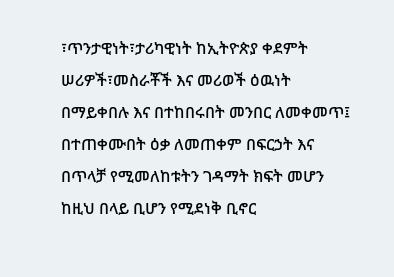፣ጥንታዊነት፣ታሪካዊነት ከኢትዮጵያ ቀደምት ሠሪዎች፣መስራቾች እና መሪወች ዕዉነት በማይቀበሉ እና በተከበሩበት መንበር ለመቀመጥ፤ በተጠቀሙበት ዕቃ ለመጠቀም በፍርኃት እና በጥላቻ የሚመለከቱትን ገዳማት ክፍት መሆን ከዚህ በላይ ቢሆን የሚደነቅ ቢኖር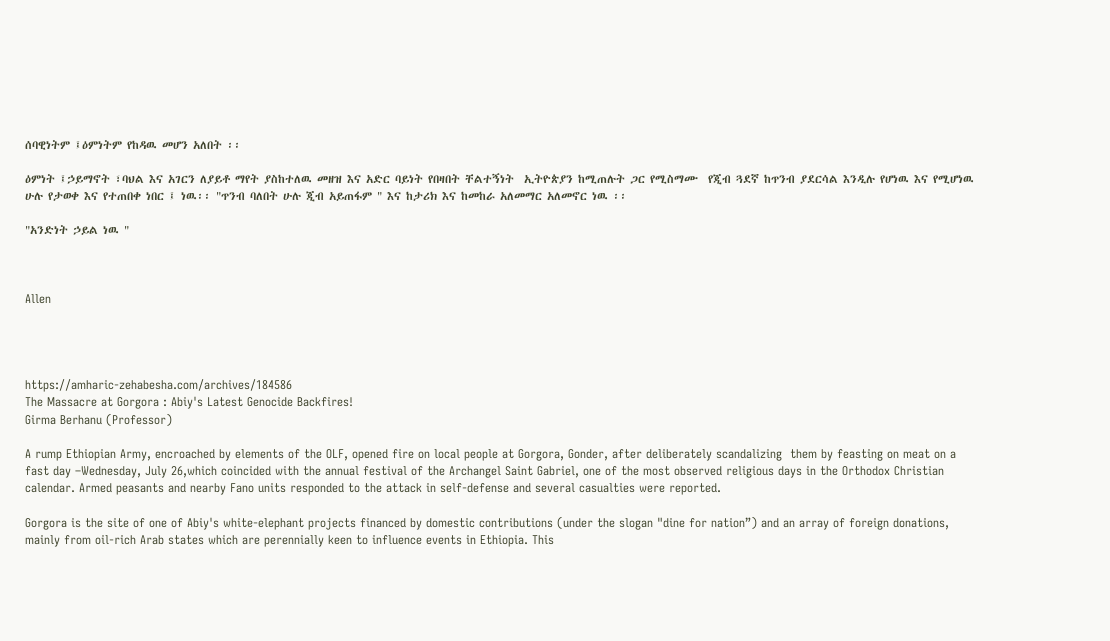ሰባዊነትም ፤ዕምነትም የከዳዉ መሆን አለበት ፡፡

ዕምነት ፤ኃይማኖት ፣ባህል እና አገርን ለያይቶ ማየት ያስከተለዉ መዘዝ እና አድር ባይነት የበዛበት ቸልተኝነት  ኢትዮጵያን ከሚጠሉት ጋር የሚስማሙ  የጂብ ጓደኛ ከጥንብ ያደርሳል እንዲሉ የሆነዉ እና የሚሆነዉ ሁሉ የታወቀ እና የተጠበቀ ነበር ፤ ነዉ፡፡ "ጥንብ ባለበት ሁሉ ጂብ አይጠፋም " እና ከታሪክ እና ከመከራ አለመማር አለመኖር ነዉ ፡፡

"አንድነት ኃይል ነዉ "



Allen




https://amharic-zehabesha.com/archives/184586
The Massacre at Gorgora : Abiy's Latest Genocide Backfires!
Girma Berhanu (Professor)

A rump Ethiopian Army, encroached by elements of the OLF, opened fire on local people at Gorgora, Gonder, after deliberately scandalizing  them by feasting on meat on a fast day –Wednesday, July 26,which coincided with the annual festival of the Archangel Saint Gabriel, one of the most observed religious days in the Orthodox Christian calendar. Armed peasants and nearby Fano units responded to the attack in self-defense and several casualties were reported.

Gorgora is the site of one of Abiy's white-elephant projects financed by domestic contributions (under the slogan "dine for nation”) and an array of foreign donations, mainly from oil-rich Arab states which are perennially keen to influence events in Ethiopia. This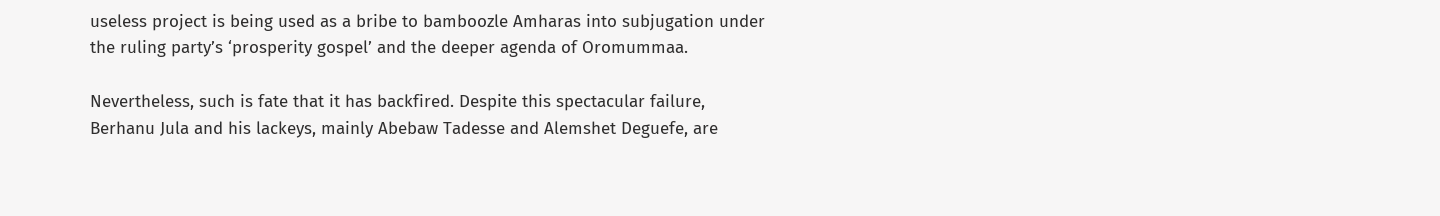useless project is being used as a bribe to bamboozle Amharas into subjugation under the ruling party’s ‘prosperity gospel’ and the deeper agenda of Oromummaa.

Nevertheless, such is fate that it has backfired. Despite this spectacular failure, Berhanu Jula and his lackeys, mainly Abebaw Tadesse and Alemshet Deguefe, are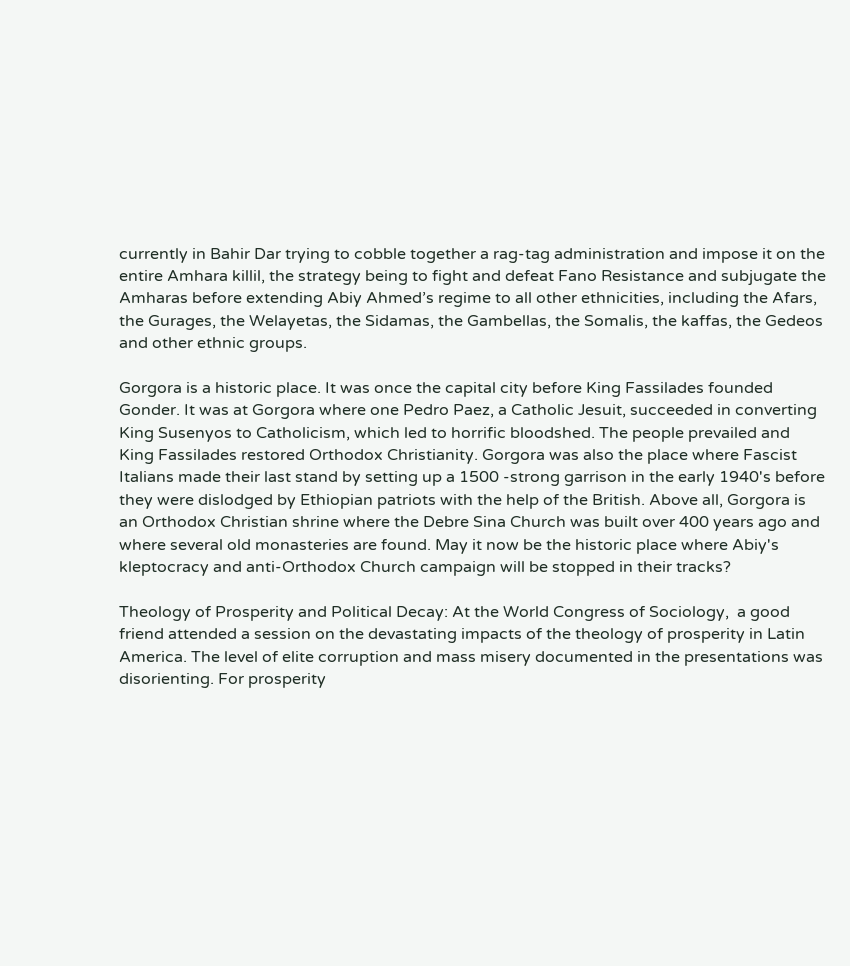currently in Bahir Dar trying to cobble together a rag-tag administration and impose it on the entire Amhara killil, the strategy being to fight and defeat Fano Resistance and subjugate the Amharas before extending Abiy Ahmed’s regime to all other ethnicities, including the Afars, the Gurages, the Welayetas, the Sidamas, the Gambellas, the Somalis, the kaffas, the Gedeos and other ethnic groups.

Gorgora is a historic place. It was once the capital city before King Fassilades founded Gonder. It was at Gorgora where one Pedro Paez, a Catholic Jesuit, succeeded in converting King Susenyos to Catholicism, which led to horrific bloodshed. The people prevailed and King Fassilades restored Orthodox Christianity. Gorgora was also the place where Fascist Italians made their last stand by setting up a 1500 -strong garrison in the early 1940's before they were dislodged by Ethiopian patriots with the help of the British. Above all, Gorgora is an Orthodox Christian shrine where the Debre Sina Church was built over 400 years ago and where several old monasteries are found. May it now be the historic place where Abiy's kleptocracy and anti-Orthodox Church campaign will be stopped in their tracks?

Theology of Prosperity and Political Decay: At the World Congress of Sociology,  a good friend attended a session on the devastating impacts of the theology of prosperity in Latin America. The level of elite corruption and mass misery documented in the presentations was disorienting. For prosperity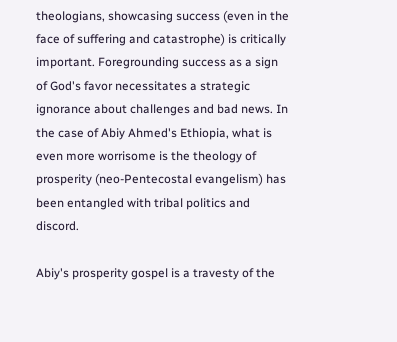theologians, showcasing success (even in the face of suffering and catastrophe) is critically important. Foregrounding success as a sign of God's favor necessitates a strategic ignorance about challenges and bad news. In the case of Abiy Ahmed's Ethiopia, what is even more worrisome is the theology of prosperity (neo-Pentecostal evangelism) has been entangled with tribal politics and discord.

Abiy's prosperity gospel is a travesty of the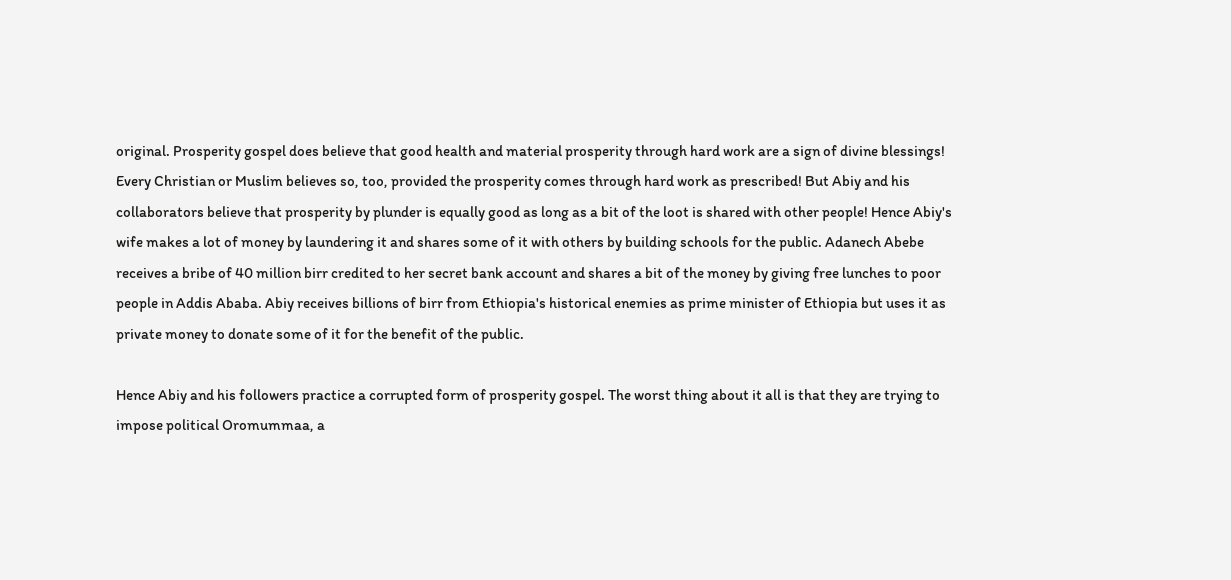original. Prosperity gospel does believe that good health and material prosperity through hard work are a sign of divine blessings! Every Christian or Muslim believes so, too, provided the prosperity comes through hard work as prescribed! But Abiy and his collaborators believe that prosperity by plunder is equally good as long as a bit of the loot is shared with other people! Hence Abiy's wife makes a lot of money by laundering it and shares some of it with others by building schools for the public. Adanech Abebe receives a bribe of 40 million birr credited to her secret bank account and shares a bit of the money by giving free lunches to poor people in Addis Ababa. Abiy receives billions of birr from Ethiopia's historical enemies as prime minister of Ethiopia but uses it as private money to donate some of it for the benefit of the public.

Hence Abiy and his followers practice a corrupted form of prosperity gospel. The worst thing about it all is that they are trying to impose political Oromummaa, a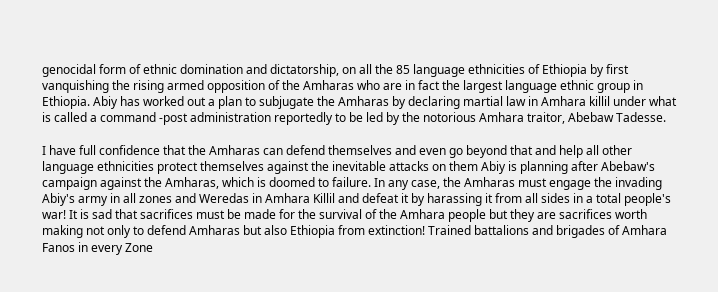genocidal form of ethnic domination and dictatorship, on all the 85 language ethnicities of Ethiopia by first vanquishing the rising armed opposition of the Amharas who are in fact the largest language ethnic group in Ethiopia. Abiy has worked out a plan to subjugate the Amharas by declaring martial law in Amhara killil under what is called a command -post administration reportedly to be led by the notorious Amhara traitor, Abebaw Tadesse.

I have full confidence that the Amharas can defend themselves and even go beyond that and help all other language ethnicities protect themselves against the inevitable attacks on them Abiy is planning after Abebaw's campaign against the Amharas, which is doomed to failure. In any case, the Amharas must engage the invading Abiy's army in all zones and Weredas in Amhara Killil and defeat it by harassing it from all sides in a total people's war! It is sad that sacrifices must be made for the survival of the Amhara people but they are sacrifices worth making not only to defend Amharas but also Ethiopia from extinction! Trained battalions and brigades of Amhara Fanos in every Zone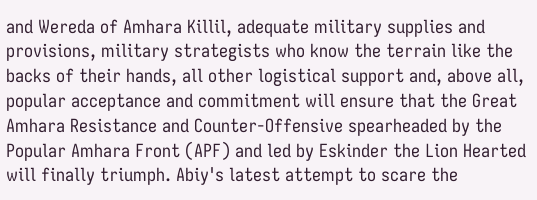and Wereda of Amhara Killil, adequate military supplies and provisions, military strategists who know the terrain like the backs of their hands, all other logistical support and, above all, popular acceptance and commitment will ensure that the Great Amhara Resistance and Counter-Offensive spearheaded by the Popular Amhara Front (APF) and led by Eskinder the Lion Hearted will finally triumph. Abiy's latest attempt to scare the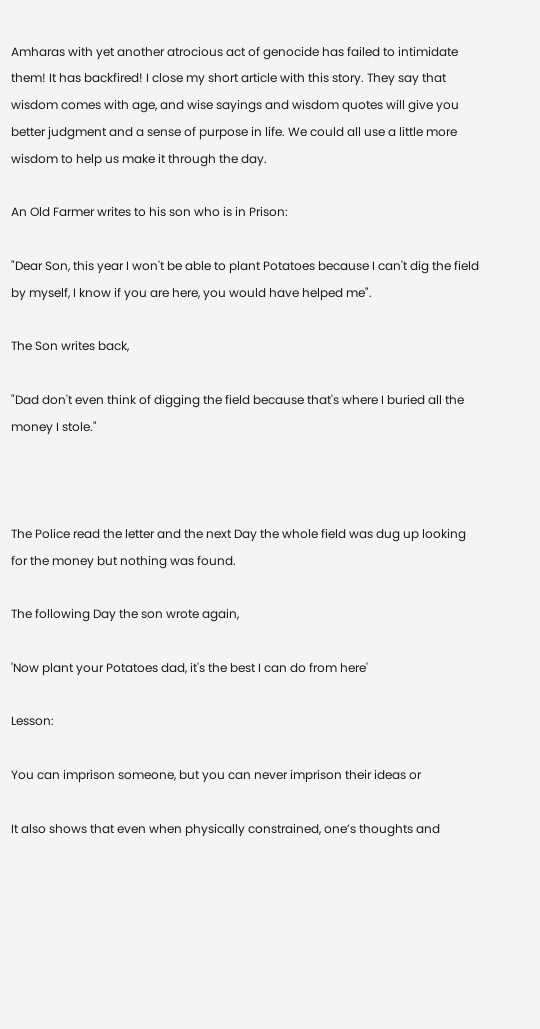Amharas with yet another atrocious act of genocide has failed to intimidate them! It has backfired! I close my short article with this story. They say that wisdom comes with age, and wise sayings and wisdom quotes will give you better judgment and a sense of purpose in life. We could all use a little more wisdom to help us make it through the day.

An Old Farmer writes to his son who is in Prison:

"Dear Son, this year I won't be able to plant Potatoes because I can't dig the field by myself, I know if you are here, you would have helped me".

The Son writes back,

"Dad don't even think of digging the field because that's where I buried all the money I stole."



The Police read the letter and the next Day the whole field was dug up looking for the money but nothing was found.

The following Day the son wrote again,

'Now plant your Potatoes dad, it's the best I can do from here'

Lesson:

You can imprison someone, but you can never imprison their ideas or

It also shows that even when physically constrained, one’s thoughts and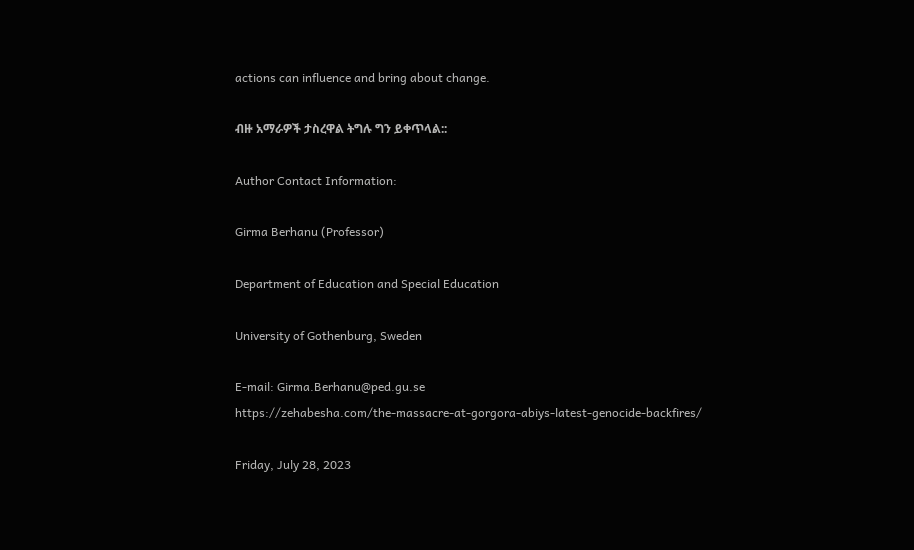actions can influence and bring about change.

ብዙ አማራዎች ታስረዋል ትግሉ ግን ይቀጥላል::

Author Contact Information:

Girma Berhanu (Professor)

Department of Education and Special Education

University of Gothenburg, Sweden

E-mail: Girma.Berhanu@ped.gu.se
https://zehabesha.com/the-massacre-at-gorgora-abiys-latest-genocide-backfires/

Friday, July 28, 2023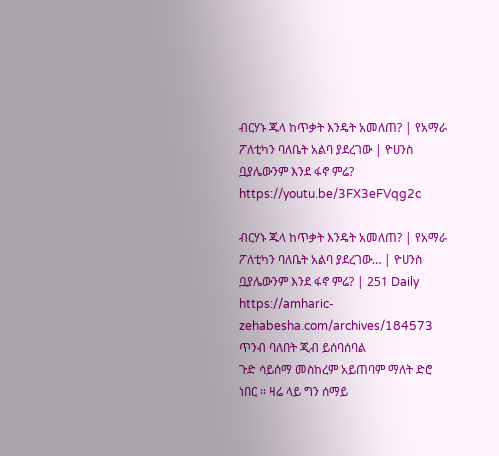ብርሃኑ ጁላ ከጥቃት እንዴት አመለጠ? | የአማራ ፖለቲካን ባለቤት አልባ ያደረገው | ዮሀንስ ቧያሌውንም እንደ ፋኖ ምሬ?
https://youtu.be/3FX3eFVqg2c

ብርሃኑ ጁላ ከጥቃት እንዴት አመለጠ? | የአማራ ፖለቲካን ባለቤት አልባ ያደረገው… | ዮሀንስ ቧያሌውንም እንደ ፋኖ ምሬ? | 251 Daily
https://amharic-zehabesha.com/archives/184573
ጥንብ ባለበት ጂብ ይሰባሰባል
ጉድ ሳይሰማ መስከረም አይጠባም ማለት ድሮ ነበር ፡፡ ዛሬ ላይ ግን ሰማይ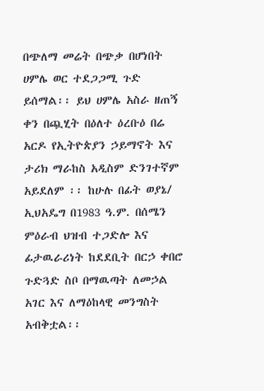በጭለማ መሬት በጭቃ በሆነበት ሀምሌ ወር ተደጋጋሚ ጉድ ይሰማል፡፡ ይህ ሀምሌ አስራ ዘጠኝ ቀን በጯሂት በዕለተ ዕረቡዕ በሬ አርዶ የኢትዮጵያን ኃይማኖት እና ታሪክ ማራከስ አዲስም ድንገተኛም አይደለም ፡፡ ከሁሉ በፊት ወያኔ/ ኢህአዴግ በ1983 ዓ.ም. በሰሜን ምዕራብ ህዝብ ተጋድሎ እና ፊታዉራሪነት ከደደቢት በርኃ ቀበሮ ጉድጓድ ስቦ በማዉጣት ለመኃል አገር እና ለማዕከላዊ መንግስት አብቅቷል፡፡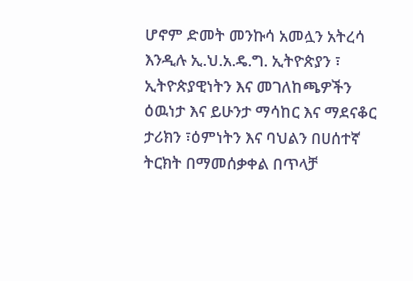ሆኖም ድመት መንኩሳ አመሏን አትረሳ እንዲሉ ኢ.ህ.አ.ዴ.ግ. ኢትዮጵያን ፣ ኢትዮጵያዊነትን እና መገለከጫዎችን ዕዉነታ እና ይሁንታ ማሳከር እና ማደናቆር ታሪክን ፣ዕምነትን እና ባህልን በሀሰተኛ ትርክት በማመሰቃቀል በጥላቻ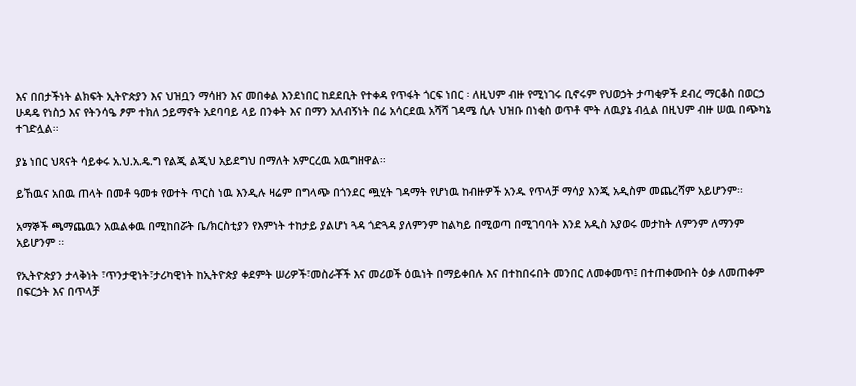እና በበታችነት ልክፍት ኢትዮጵያን እና ህዝቧን ማሳዘን እና መበቀል እንደነበር ከደደቢት የተቀዳ የጥፋት ጎርፍ ነበር ፡ ለዚህም ብዙ የሚነገሩ ቢኖሩም የህወኃት ታጣቂዎች ደብረ ማርቆስ በወርኃ ሁዳዴ የነስኃ እና የትንሳዔ ፆም ተክለ ኃይማኖት አደባባይ ላይ በንቀት እና በማን አለብኝነት በሬ አሳርደዉ አሻሻ ገዳሜ ሲሉ ህዝቡ በነቂስ ወጥቶ ሞት ለዉያኔ ብሏል በዚህም ብዙ ሠዉ በጭካኔ ተገድሏል፡፡

ያኔ ነበር ህጻናት ሳይቀሩ አ.ህ.አ.ዴ.ግ የልጂ ልጂህ አይደግህ በማለት አምርረዉ አዉግዘዋል፡፡

ይኸዉና አበዉ ጠላት በመቶ ዓመቱ የወተት ጥርስ ነዉ እንዲሉ ዛሬም በግላጭ በጎንደር ጯሂት ገዳማት የሆነዉ ከብዙዎች አንዱ የጥላቻ ማሳያ እንጂ አዲስም መጨረሻም አይሆንም፡፡

አማኞች ጫማጨዉን አዉልቀዉ በሚከበሯት ቤ/ክርስቲያን የእምነት ተከታይ ያልሆነ ጓዳ ጎድጓዳ ያለምንም ከልካይ በሚወጣ በሚገባባት እንደ አዲስ አያወሩ መታከት ለምንም ለማንም አይሆንም ፡፡

የኢትዮጵያን ታላቅነት ፣ጥንታዊነት፣ታሪካዊነት ከኢትዮጵያ ቀደምት ሠሪዎች፣መስራቾች እና መሪወች ዕዉነት በማይቀበሉ እና በተከበሩበት መንበር ለመቀመጥ፤ በተጠቀሙበት ዕቃ ለመጠቀም በፍርኃት እና በጥላቻ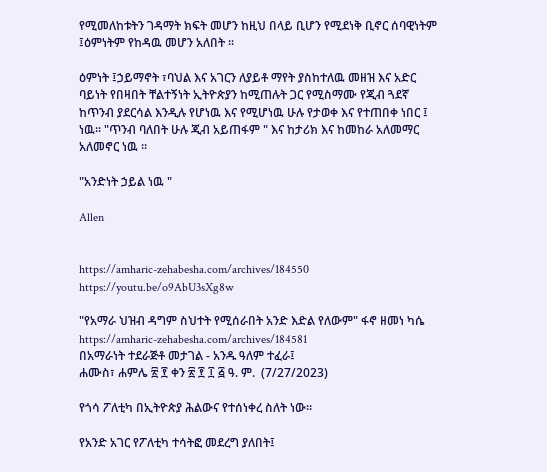የሚመለከቱትን ገዳማት ክፍት መሆን ከዚህ በላይ ቢሆን የሚደነቅ ቢኖር ሰባዊነትም ፤ዕምነትም የከዳዉ መሆን አለበት ፡፡

ዕምነት ፤ኃይማኖት ፣ባህል እና አገርን ለያይቶ ማየት ያስከተለዉ መዘዝ እና አድር ባይነት የበዛበት ቸልተኝነት ኢትዮጵያን ከሚጠሉት ጋር የሚስማሙ የጂብ ጓደኛ ከጥንብ ያደርሳል እንዲሉ የሆነዉ እና የሚሆነዉ ሁሉ የታወቀ እና የተጠበቀ ነበር ፤ ነዉ፡፡ "ጥንብ ባለበት ሁሉ ጂብ አይጠፋም " እና ከታሪክ እና ከመከራ አለመማር አለመኖር ነዉ ፡፡

"አንድነት ኃይል ነዉ "

Allen


https://amharic-zehabesha.com/archives/184550
https://youtu.be/o9AbU3sXg8w

"የአማራ ህዝብ ዳግም ስህተት የሚሰራበት አንድ እድል የለውም" ፋኖ ዘመነ ካሴ
https://amharic-zehabesha.com/archives/184581
በአማራነት ተደራጅቶ መታገል - አንዱ ዓለም ተፈራ፤
ሐሙስ፣ ሐምሌ ፳ ፻ ቀን ፳ ፻ ፲ ፭ ዓ. ም.  (7/27/2023)

የጎሳ ፖለቲካ በኢትዮጵያ ሕልውና የተሰነቀረ ስለት ነው።

የአንድ አገር የፖለቲካ ተሳትፎ መደረግ ያለበት፤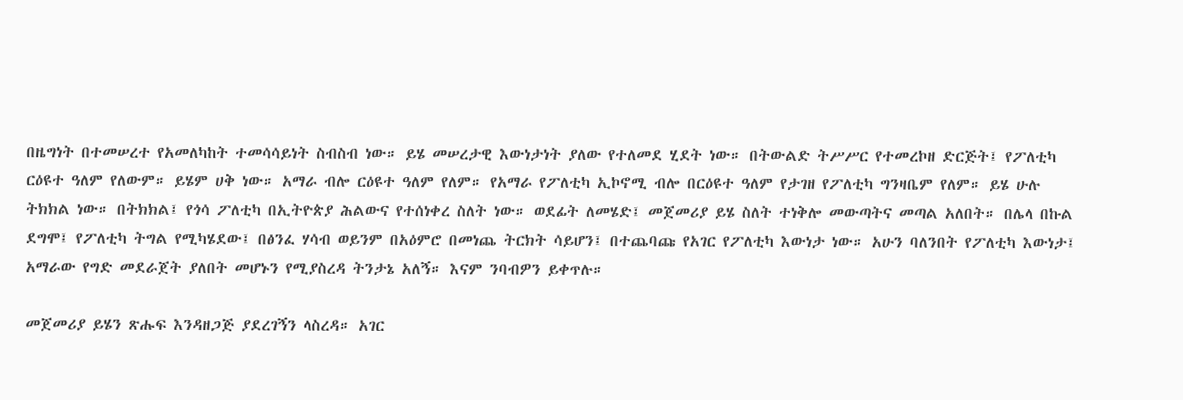በዜግነት በተመሠረተ የአመለካከት ተመሳሳይነት ስብስብ ነው። ይሄ መሠረታዊ እውነታነት ያለው የተለመደ ሂደት ነው። በትውልድ ትሥሥር የተመረኮዘ ድርጅት፤ የፖለቲካ ርዕዩተ ዓለም የለውም። ይሄም ሀቅ ነው። አማራ ብሎ ርዕዩተ ዓለም የለም። የአማራ የፖለቲካ ኢኮኖሚ ብሎ በርዕዩተ ዓለም የታገዘ የፖለቲካ ግንዛቤም የለም። ይሄ ሁሉ ትክክል ነው። በትክክል፤ የጎሳ ፖለቲካ በኢትዮጵያ ሕልውና የተሰነቀረ ስለት ነው። ወደፊት ለመሄድ፤ መጀመሪያ ይሄ ስለት ተነቅሎ መውጣትና መጣል አለበት። በሌላ በኩል ደግሞ፤ የፖለቲካ ትግል የሚካሄደው፤ በፅንፈ ሃሳብ ወይንም በአዕምሮ በመነጨ ትርክት ሳይሆን፤ በተጨባጩ የአገር የፖለቲካ እውነታ ነው። አሁን ባለንበት የፖለቲካ እውነታ፤ አማራው የግድ መደራጀት ያለበት መሆኑን የሚያስረዳ ትንታኔ አለኝ። እናም ንባብዎን ይቀጥሉ።

መጀመሪያ ይሄን ጽሑፍ እንዳዘጋጅ ያደረገኝን ላስረዳ። አገር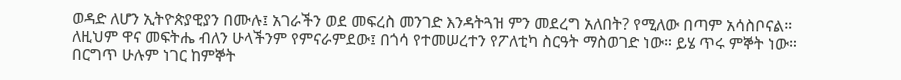ወዳድ ለሆን ኢትዮጵያዊያን በሙሉ፤ አገራችን ወደ መፍረስ መንገድ እንዳትጓዝ ምን መደረግ አለበት? የሚለው በጣም አሳስቦናል። ለዚህም ዋና መፍትሔ ብለን ሁላችንም የምናራምደው፤ በጎሳ የተመሠረተን የፖለቲካ ስርዓት ማስወገድ ነው። ይሄ ጥሩ ምኞት ነው። በርግጥ ሁሉም ነገር ከምኞት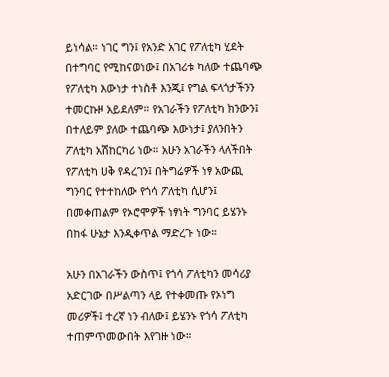ይነሳል። ነገር ግን፤ የአንድ አገር የፖለቲካ ሂደት በተግባር የሚከናወነው፤ በአገሪቱ ካለው ተጨባጭ የፖለቲካ እውነታ ተነስቶ እንጂ፤ የግል ፍላጎታችንን ተመርኩዞ አይደለም። የአገራችን የፖለቲካ ክንውን፤ በተለይም ያለው ተጨባጭ እውነታ፤ ያለንበትን ፖለቲካ አሽከርካሪ ነው። አሁን አገራችን ላለችበት የፖለቲካ ሀቅ የዳረገን፤ በትግሬዎች ነፃ አውጪ ግንባር የተተከለው የጎሳ ፖለቲካ ሲሆን፤ በመቀጠልም የኦሮሞዎች ነፃነት ግንባር ይሄንኑ በከፋ ሁኔታ እንዲቀጥል ማድረጉ ነው።

አሁን በአገራችን ውስጥ፤ የጎሳ ፖለቲካን መሳሪያ አድርገው በሥልጣን ላይ የተቀመጡ የኦነግ መሪዎች፤ ተረኛ ነን ብለው፤ ይሄንኑ የጎሳ ፖለቲካ ተጠምጥመውበት እየገዙ ነው።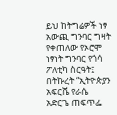ይህ ከትግሬዎች ነፃ አውጪ ግንባር ግዛት የቀጠለው የኦሮሞ ነፃነት ግንባር የጎሳ ፖለቲካ ስርዓት፤ በትኩረት “ኢትዮጵያን አፍርሼ የራሴ አድርጌ ጠፍጥፌ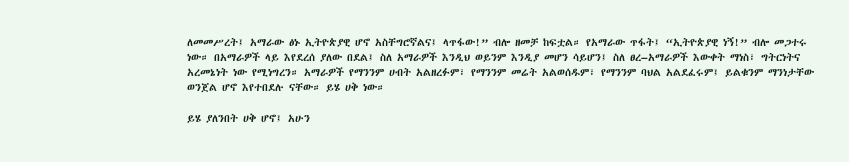ለመመሥረት፤ አማራው ፅኑ ኢትዮጵያዊ ሆኖ አስቸግሮኛልና፤ ላጥፋው!” ብሎ ዘመቻ ከፍቷል። የአማራው ጥፋት፤ “ኢትዮጵያዊ ነኝ!” ብሎ መጋተሩ ነው። በአማራዎች ላይ እየደረሰ ያለው በደል፤ ስለ አማራዎች እንዲህ ወይንም እንዲያ መሆን ሳይሆን፤ ስለ ፀረ–አማራዎች እውቀት ማነስ፣ ግትርነትና አረመኔነት ነው የሚነግረን። አማራዎች የማንንም ሀብት አልዘረፉም፣ የማንንም መሬት አልወሰዱም፣ የማንንም ባህል አልደፈሩም፤ ይልቁንም ማንነታቸው ወንጀል ሆኖ እየተበደሉ ናቸው። ይሄ ሀቅ ነው።

ይሄ ያለንበት ሀቅ ሆኖ፤ አሁን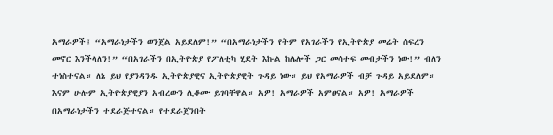አማራዎች፤ “አማራነታችን ወንጀል አይደለም!” “በአማራነታችን የትም የአገራችን የኢትዮጵያ መሬት ሰፍረን መኖር እንችላለን!” “በአገራችን በኢትዮጵያ የፖለቲካ ሂደት እኩል ከሌሎች ጋር መሳተፍ መብታችን ነው!” ብለን ተነስተናል። ለኔ ይህ የያንዳንዱ ኢትዮጵያዊና ኢትዮጵያዊት ጉዳይ ነው። ይህ የአማራዎች ብቻ ጉዳይ አይደለም። እናም ሁሉም ኢትዮጵያዊያን አብረውን ሊቆሙ ይገባቸዋል። አዎ! አማራዎች አምፀናል። አዎ! አማራዎች በአማራነታችን ተደራጅተናል። የተደራጀንበት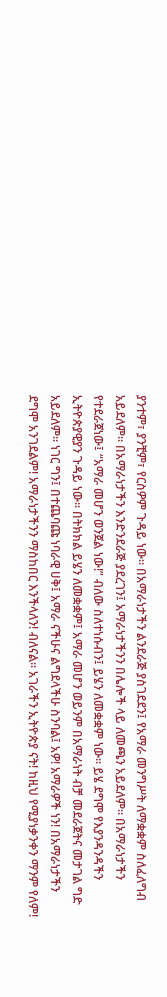ያንተም፣ ያንቺም፣ የርስዎም ጉዳይ ነው። በአማራነታችን ልንደራጅ ያስገደደን፤ የአማራ መንግሥት ለማቋቋም ስለፈለግብ አይደለም። በአማራነታችን እንድንደራጅ ያደረገን፤ አማራነታችንን በሌሎች ላይ ለመጫን አይደለም። በአማራነታችን የተደራጀነው፤ “አማራ መሆን ወንጀል ነው!” ብለው ስለተነሱብን፤ ይሄን ለመቋቋም ነው። ይሄ ደግሞ የእያንዳንዳችን ኢትዮጵያዊያን ጉዳይ ነው። በትክክል ይሄን ለመቋቋም፤ አማራ መሆን ወይንም በአማራነት ብቻ መደራጀትና መታገል ግድ አይደለም። ነገር ግን፤ በተጨባጩ ነባራዊ ሀቅ፤ አማራ ናችሁና ልግደላችሁ ስንባል፤ አዎ! አማራዎች ነን! በአማራነታችን ደግሞ አንገደልም! አማራነታችንን ማስከበር እንችላለን! ብለናል። አገራችን ኢትዮጵያ ናት! ከዚህ የሚያነቃንቀን ማንም የለም!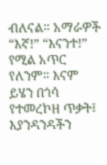ብለናል። አማራዎች “እኛ!” “እናንተ!” የሚል አጥር የለንም። እናም ይሄን በጎሳ የተመረኮዘ ጥቃት፤ እያንዳንዳችን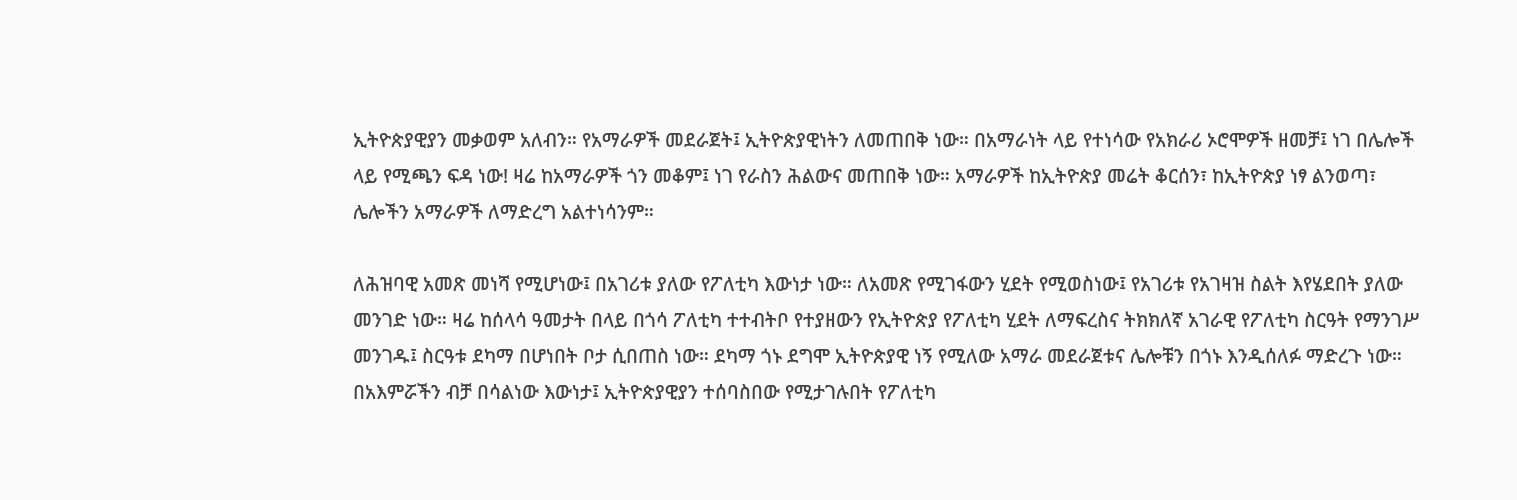ኢትዮጵያዊያን መቃወም አለብን። የአማራዎች መደራጀት፤ ኢትዮጵያዊነትን ለመጠበቅ ነው። በአማራነት ላይ የተነሳው የአክራሪ ኦሮሞዎች ዘመቻ፤ ነገ በሌሎች ላይ የሚጫን ፍዳ ነው! ዛሬ ከአማራዎች ጎን መቆም፤ ነገ የራስን ሕልውና መጠበቅ ነው። አማራዎች ከኢትዮጵያ መሬት ቆርሰን፣ ከኢትዮጵያ ነፃ ልንወጣ፣ ሌሎችን አማራዎች ለማድረግ አልተነሳንም።

ለሕዝባዊ አመጽ መነሻ የሚሆነው፤ በአገሪቱ ያለው የፖለቲካ እውነታ ነው። ለአመጽ የሚገፋውን ሂደት የሚወስነው፤ የአገሪቱ የአገዛዝ ስልት እየሄደበት ያለው መንገድ ነው። ዛሬ ከሰላሳ ዓመታት በላይ በጎሳ ፖለቲካ ተተብትቦ የተያዘውን የኢትዮጵያ የፖለቲካ ሂደት ለማፍረስና ትክክለኛ አገራዊ የፖለቲካ ስርዓት የማንገሥ መንገዱ፤ ስርዓቱ ደካማ በሆነበት ቦታ ሲበጠስ ነው። ደካማ ጎኑ ደግሞ ኢትዮጵያዊ ነኝ የሚለው አማራ መደራጀቱና ሌሎቹን በጎኑ እንዲሰለፉ ማድረጉ ነው። በአእምሯችን ብቻ በሳልነው እውነታ፤ ኢትዮጵያዊያን ተሰባስበው የሚታገሉበት የፖለቲካ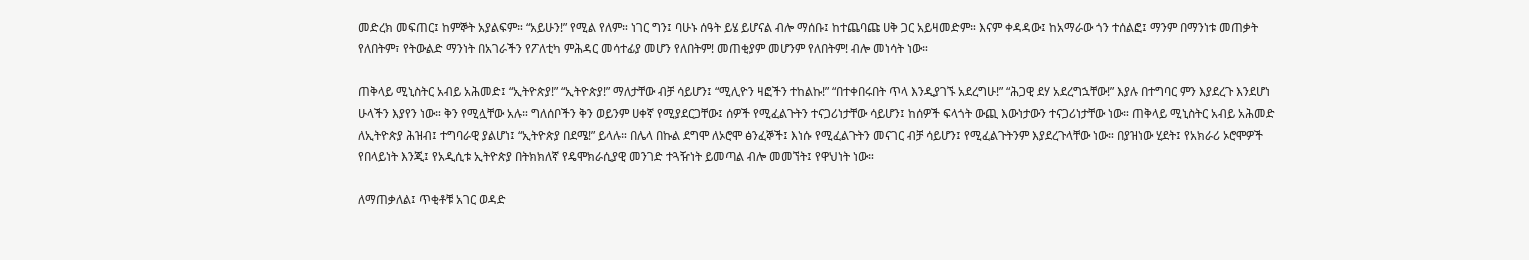መድረክ መፍጠር፤ ከምኞት አያልፍም። “አይሁን!” የሚል የለም። ነገር ግን፤ ባሁኑ ሰዓት ይሄ ይሆናል ብሎ ማሰቡ፤ ከተጨባጩ ሀቅ ጋር አይዛመድም። እናም ቀዳዳው፤ ከአማራው ጎን ተሰልፎ፤ ማንም በማንነቱ መጠቃት የለበትም፣ የትውልድ ማንነት በአገራችን የፖለቲካ ምሕዳር መሳተፊያ መሆን የለበትም! መጠቂያም መሆንም የለበትም! ብሎ መነሳት ነው።

ጠቅላይ ሚኒስትር አብይ አሕመድ፤ “ኢትዮጵያ!” “ኢትዮጵያ!” ማለታቸው ብቻ ሳይሆን፤ “ሚሊዮን ዛፎችን ተከልኩ!” “በተቀበሩበት ጥላ እንዲያገኙ አደረግሁ!” “ሕጋዊ ደሃ አደረግኋቸው!” እያሉ በተግባር ምን እያደረጉ እንደሆነ ሁላችን እያየን ነው። ቅን የሚሏቸው አሉ። ግለሰቦችን ቅን ወይንም ሀቀኛ የሚያደርጋቸው፤ ሰዎች የሚፈልጉትን ተናጋሪነታቸው ሳይሆን፤ ከሰዎች ፍላጎት ውጪ እውነታውን ተናጋሪነታቸው ነው። ጠቅላይ ሚኒስትር አብይ አሕመድ ለኢትዮጵያ ሕዝብ፤ ተግባራዊ ያልሆነ፤ “ኢትዮጵያ በደሜ!” ይላሉ። በሌላ በኩል ደግሞ ለኦሮሞ ፅንፈኞች፤ እነሱ የሚፈልጉትን መናገር ብቻ ሳይሆን፤ የሚፈልጉትንም እያደረጉላቸው ነው። በያዝነው ሂደት፤ የአክራሪ ኦሮሞዎች የበላይነት እንጂ፤ የአዲሲቱ ኢትዮጵያ በትክክለኛ የዴሞክራሲያዊ መንገድ ተጓዥነት ይመጣል ብሎ መመኘት፤ የዋህነት ነው።

ለማጠቃለል፤ ጥቂቶቹ አገር ወዳድ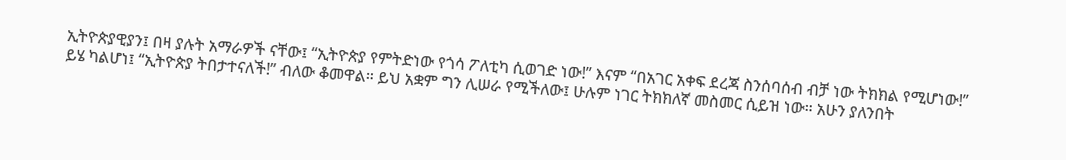ኢትዮጵያዊያን፤ በዛ ያሉት አማራዎች ናቸው፤ “ኢትዮጵያ የምትድነው የጎሳ ፖለቲካ ሲወገድ ነው!” እናም “በአገር አቀፍ ደረጃ ስንሰባሰብ ብቻ ነው ትክክል የሚሆነው!” ይሄ ካልሆነ፤ “ኢትዮጵያ ትበታተናለች!” ብለው ቆመዋል። ይህ አቋም ግን ሊሠራ የሚችለው፤ ሁሉም ነገር ትክክለኛ መስመር ሲይዝ ነው። አሁን ያለንበት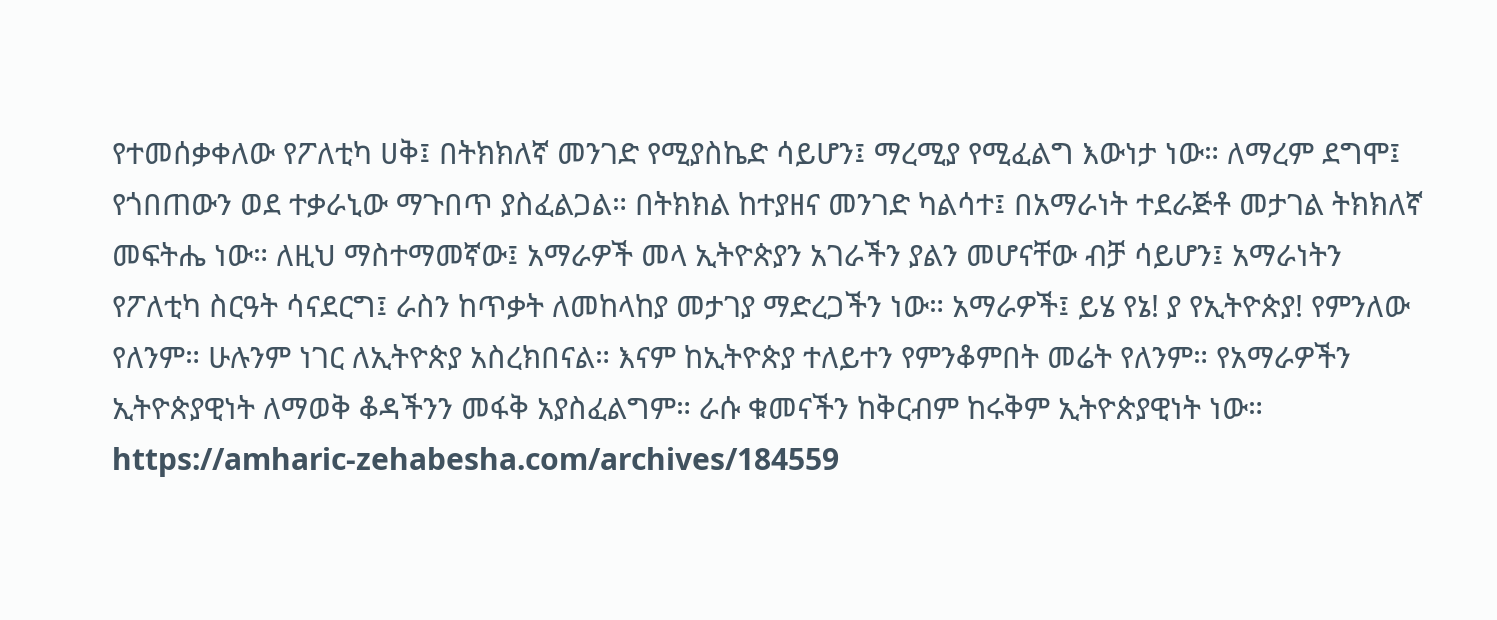የተመሰቃቀለው የፖለቲካ ሀቅ፤ በትክክለኛ መንገድ የሚያስኬድ ሳይሆን፤ ማረሚያ የሚፈልግ እውነታ ነው። ለማረም ደግሞ፤ የጎበጠውን ወደ ተቃራኒው ማጉበጥ ያስፈልጋል። በትክክል ከተያዘና መንገድ ካልሳተ፤ በአማራነት ተደራጅቶ መታገል ትክክለኛ መፍትሔ ነው። ለዚህ ማስተማመኛው፤ አማራዎች መላ ኢትዮጵያን አገራችን ያልን መሆናቸው ብቻ ሳይሆን፤ አማራነትን የፖለቲካ ስርዓት ሳናደርግ፤ ራስን ከጥቃት ለመከላከያ መታገያ ማድረጋችን ነው። አማራዎች፤ ይሄ የኔ! ያ የኢትዮጵያ! የምንለው የለንም። ሁሉንም ነገር ለኢትዮጵያ አስረክበናል። እናም ከኢትዮጵያ ተለይተን የምንቆምበት መሬት የለንም። የአማራዎችን ኢትዮጵያዊነት ለማወቅ ቆዳችንን መፋቅ አያስፈልግም። ራሱ ቁመናችን ከቅርብም ከሩቅም ኢትዮጵያዊነት ነው።
https://amharic-zehabesha.com/archives/184559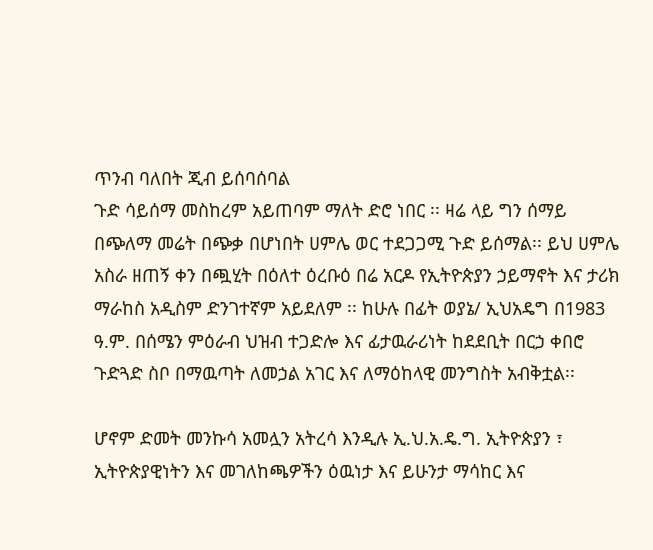ጥንብ ባለበት ጂብ ይሰባሰባል
ጉድ ሳይሰማ መስከረም አይጠባም ማለት ድሮ ነበር ፡፡ ዛሬ ላይ ግን ሰማይ በጭለማ መሬት በጭቃ በሆነበት ሀምሌ ወር ተደጋጋሚ ጉድ ይሰማል፡፡ ይህ ሀምሌ አስራ ዘጠኝ ቀን በጯሂት በዕለተ ዕረቡዕ በሬ አርዶ የኢትዮጵያን ኃይማኖት እና ታሪክ ማራከስ አዲስም ድንገተኛም አይደለም ፡፡ ከሁሉ በፊት ወያኔ/ ኢህአዴግ በ1983 ዓ.ም. በሰሜን ምዕራብ ህዝብ ተጋድሎ እና ፊታዉራሪነት ከደደቢት በርኃ ቀበሮ ጉድጓድ ስቦ በማዉጣት ለመኃል አገር እና ለማዕከላዊ መንግስት አብቅቷል፡፡

ሆኖም ድመት መንኩሳ አመሏን አትረሳ እንዲሉ ኢ.ህ.አ.ዴ.ግ. ኢትዮጵያን ፣ ኢትዮጵያዊነትን እና መገለከጫዎችን ዕዉነታ እና ይሁንታ ማሳከር እና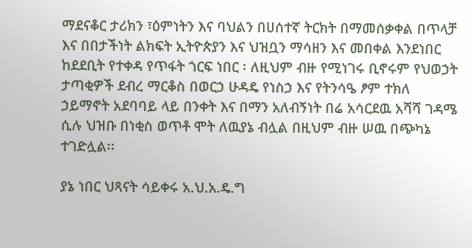ማደናቆር ታሪክን ፣ዕምነትን እና ባህልን በሀሰተኛ ትርክት በማመሰቃቀል በጥላቻ እና በበታችነት ልክፍት ኢትዮጵያን እና ህዝቧን ማሳዘን እና መበቀል እንደነበር ከደደቢት የተቀዳ የጥፋት ጎርፍ ነበር ፡ ለዚህም ብዙ የሚነገሩ ቢኖሩም የህወኃት ታጣቂዎች ደብረ ማርቆስ በወርኃ ሁዳዴ የነስኃ እና የትንሳዔ ፆም ተክለ ኃይማኖት አደባባይ ላይ በንቀት እና በማን አለብኝነት በሬ አሳርደዉ አሻሻ ገዳሜ ሲሉ ህዝቡ በነቂስ ወጥቶ ሞት ለዉያኔ ብሏል በዚህም ብዙ ሠዉ በጭካኔ ተገድሏል፡፡

ያኔ ነበር ህጻናት ሳይቀሩ አ.ህ.አ.ዴ.ግ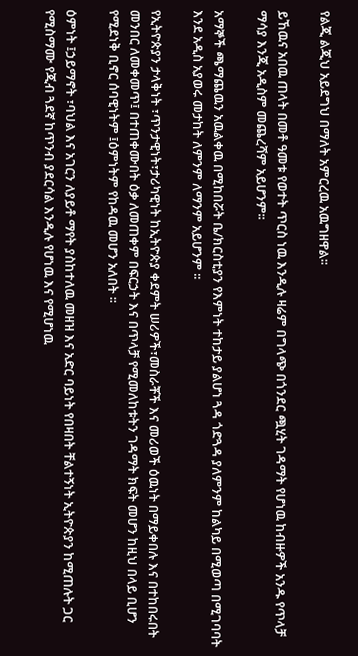የልጂ ልጂህ አይደግህ በማለት አምርረዉ አዉግዘዋል፡፡

ይኸዉና አበዉ ጠላት በመቶ ዓመቱ የወተት ጥርስ ነዉ እንዲሉ ዛሬም በግላጭ በጎንደር ጯሂት ገዳማት የሆነዉ ከብዙዎች አንዱ የጥላቻ ማሳያ እንጂ አዲስም መጨረሻም አይሆንም፡፡

አማኞች ጫማጨዉን አዉልቀዉ በሚከበሯት ቤ/ክርስቲያን የእምነት ተከታይ ያልሆነ ጓዳ ጎድጓዳ ያለምንም ከልካይ በሚወጣ በሚገባባት እንደ አዲስ አያወሩ መታከት ለምንም ለማንም አይሆንም ፡፡

የኢትዮጵያን ታላቅነት ፣ጥንታዊነት፣ታሪካዊነት ከኢትዮጵያ ቀደምት ሠሪዎች፣መስራቾች እና መሪወች ዕዉነት በማይቀበሉ እና በተከበሩበት መንበር ለመቀመጥ፤ በተጠቀሙበት ዕቃ ለመጠቀም በፍርኃት እና በጥላቻ የሚመለከቱትን ገዳማት ክፍት መሆን ከዚህ በላይ ቢሆን የሚደነቅ ቢኖር ሰባዊነትም ፤ዕምነትም የከዳዉ መሆን አለበት ፡፡

ዕምነት ፤ኃይማኖት ፣ባህል እና አገርን ለያይቶ ማየት ያስከተለዉ መዘዝ እና አድር ባይነት የበዛበት ቸልተኝነት ኢትዮጵያን ከሚጠሉት ጋር የሚስማሙ የጂብ ጓደኛ ከጥንብ ያደርሳል እንዲሉ የሆነዉ እና የሚሆነዉ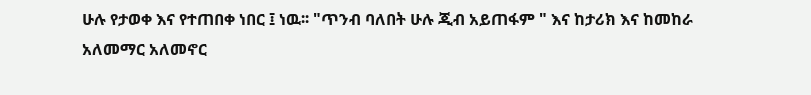ሁሉ የታወቀ እና የተጠበቀ ነበር ፤ ነዉ፡፡ "ጥንብ ባለበት ሁሉ ጂብ አይጠፋም " እና ከታሪክ እና ከመከራ አለመማር አለመኖር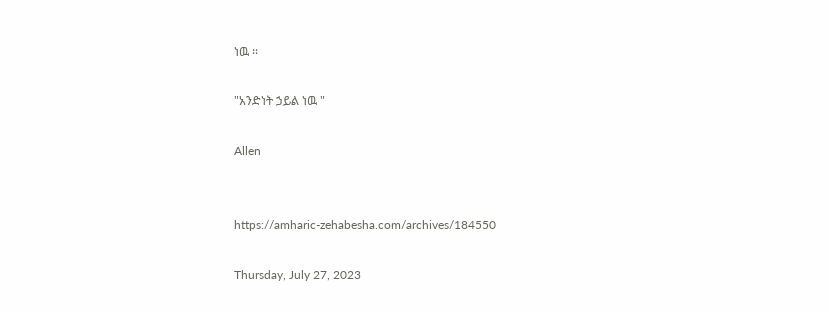ነዉ ፡፡

"አንድነት ኃይል ነዉ "

Allen


https://amharic-zehabesha.com/archives/184550

Thursday, July 27, 2023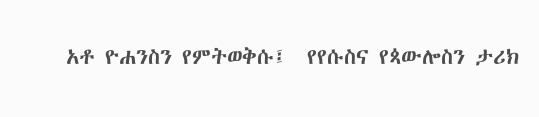አቶ ዮሐንስን የምትወቅሱ፤  የየሱስና የጳውሎስን ታሪክ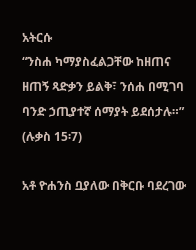አትርሱ
“ንስሐ ካማያስፈልጋቸው ከዘጠና ዘጠኝ ጻድቃን ይልቅ፣ ንሰሐ በሚገባ ባንድ ኃጢያተኛ ሰማያት ይደሰታሉ።” (ሉቃስ 15፡7)

አቶ ዮሐንስ ቧያለው በቅርቡ ባደረገው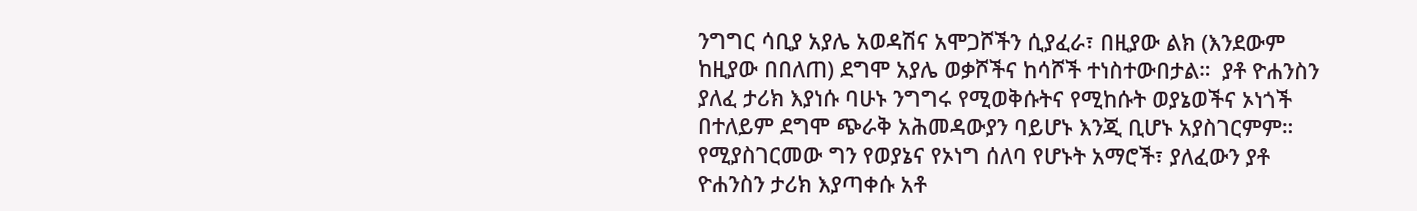ንግግር ሳቢያ አያሌ አወዳሽና አሞጋሾችን ሲያፈራ፣ በዚያው ልክ (እንደውም ከዚያው በበለጠ) ደግሞ አያሌ ወቃሾችና ከሳሾች ተነስተውበታል።  ያቶ ዮሐንስን ያለፈ ታሪክ እያነሱ ባሁኑ ንግግሩ የሚወቅሱትና የሚከሱት ወያኔወችና ኦነጎች በተለይም ደግሞ ጭራቅ አሕመዳውያን ባይሆኑ እንጂ ቢሆኑ አያስገርምም።  የሚያስገርመው ግን የወያኔና የኦነግ ሰለባ የሆኑት አማሮች፣ ያለፈውን ያቶ ዮሐንስን ታሪክ እያጣቀሱ አቶ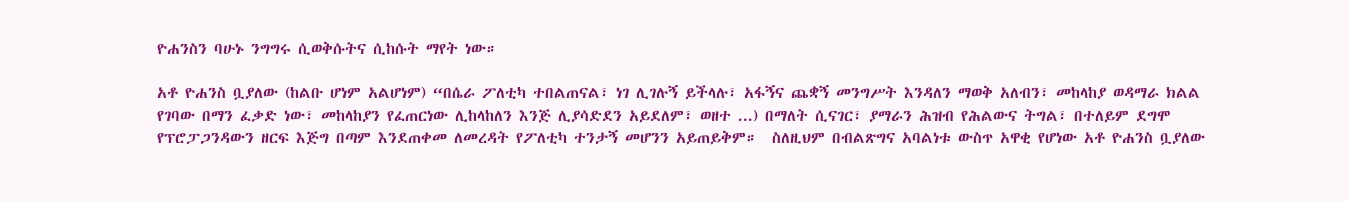ዮሐንስን ባሁኑ ንግግሩ ሲወቅሱትና ሲከሱት ማየት ነው።

አቶ ዮሐንስ ቧያለው (ከልቡ ሆነም አልሆነም) “በሴራ ፖለቲካ ተበልጠናል፣ ነገ ሊገሉኝ ይችላሉ፣ አፋኝና ጨቋኝ መንግሥት እንዳለን ማወቅ አለብን፣ መከላከያ ወዳማራ ክልል የገባው በማን ፈቃድ ነው፣ መከላከያን የፈጠርነው ሊከላከለን እንጅ ሊያሳድደን አይደለም፣ ወዘተ ...) በማለት ሲናገር፣ ያማራን ሕዝብ የሕልውና ትግል፣ በተለይም ደግሞ የፕሮፓጋንዳውን ዘርፍ እጅግ በጣም እንደጠቀመ ለመረዳት የፖለቲካ ተንታኝ መሆንን አይጠይቅም።  ስለዚህም በብልጽግና አባልነቱ ውስጥ አዋቂ የሆነው አቶ ዮሐንስ ቧያለው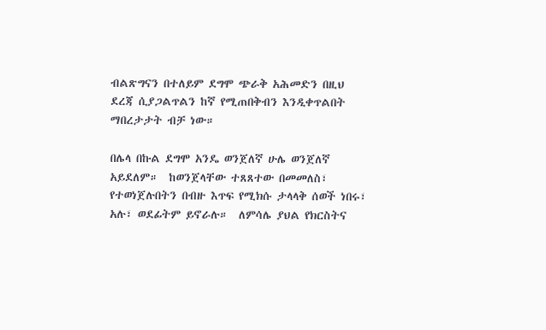ብልጽግናን በተለይም ደግሞ ጭራቅ አሕመድን በዚህ ደረጃ ሲያጋልጥልን ከኛ የሚጠበቅብን እንዲቀጥልበት ማበረታታት ብቻ ነው።

በሌላ በኩል ደግሞ አንዴ ወንጀለኛ ሁሌ ወንጀለኛ አይደለም።  ከወንጀላቸው ተጸጸተው በመመለስ፣ የተወነጀሉበትን በብዙ እጥፍ የሚክሱ ታላላቅ ሰወች ነበሩ፣ አሉ፣ ወደፊትም ይኖራሉ።  ለምሳሌ ያህል የክርስትና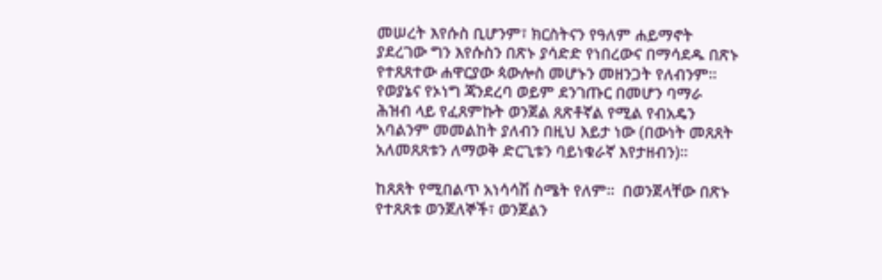መሠረት እየሱስ ቢሆንም፣ ክርስትናን የዓለም ሐይማኖት ያደረገው ግን እየሱስን በጽኑ ያሳድድ የነበረውና በማሳደዱ በጽኑ የተጸጸተው ሐዋርያው ጳውሎስ መሆኑን መዘንጋት የለብንም።  የወያኔና የኦነግ ጃንደረባ ወይም ደንገጡር በመሆን ባማራ ሕዝብ ላይ የፈጸምኩት ወንጀል ጸጽቶኛል የሚል የብአዴን አባልንም መመልከት ያለብን በዚህ እይታ ነው (በውነት መጸጸት አለመጸጸቱን ለማወቅ ድርጊቱን ባይነቁራኛ እየታዘብን)።

ከጸጸት የሚበልጥ አነሳሳሽ ስሜት የለም።  በወንጀላቸው በጽኑ የተጸጸቱ ወንጀለኞች፣ ወንጀልን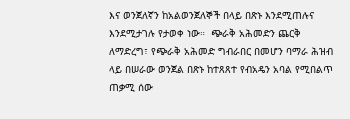እና ወንጀለኛን ከአልወንጀለኞች በላይ በጽኑ እንደሚጠሉና እንደሚታገሉ የታወቀ ነው።  ጭራቅ አሕመድን ጨርቅ ለማድረግ፣ የጭራቅ አሕመድ ግብራበር በመሆን ባማራ ሕዝብ ላይ በሠራው ወንጀል በጽኑ ከተጸጸተ የብአዴን አባል የሚበልጥ ጠቃሚ ሰው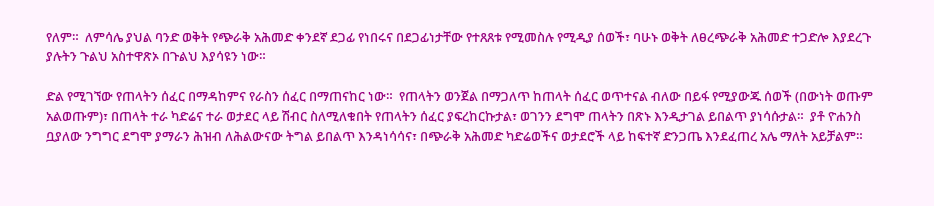የለም።  ለምሳሌ ያህል ባንድ ወቅት የጭራቅ አሕመድ ቀንደኛ ደጋፊ የነበሩና በደጋፊነታቸው የተጸጸቱ የሚመስሉ የሚዲያ ሰወች፣ ባሁኑ ወቅት ለፀረጭራቅ አሕመድ ተጋድሎ እያደረጉ ያሉትን ጉልህ አስተዋጽኦ በጉልህ እያሳዩን ነው።

ድል የሚገኘው የጠላትን ሰፈር በማዳከምና የራስን ሰፈር በማጠናከር ነው።  የጠላትን ወንጀል በማጋለጥ ከጠላት ሰፈር ወጥተናል ብለው በይፋ የሚያውጁ ሰወች (በውነት ወጡም አልወጡም)፣ በጠላት ተራ ካድሬና ተራ ወታደር ላይ ሽብር ስለሚለቁበት የጠላትን ሰፈር ያፍረከርኩታል፣ ወገንን ደግሞ ጠላትን በጽኑ እንዲታገል ይበልጥ ያነሳሱታል።  ያቶ ዮሐንስ ቧያለው ንግግር ደግሞ ያማራን ሕዝብ ለሕልውናው ትግል ይበልጥ እንዳነሳሳና፣ በጭራቅ አሕመድ ካድሬወችና ወታደሮች ላይ ከፍተኛ ድንጋጤ እንደፈጠረ አሌ ማለት አይቻልም።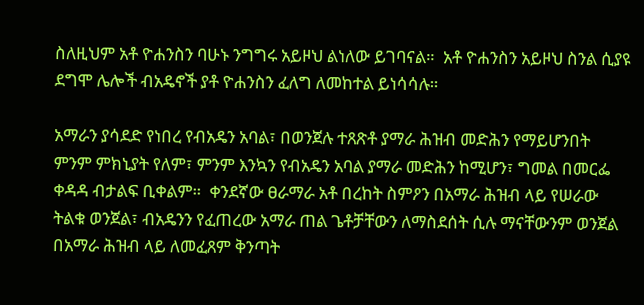ስለዚህም አቶ ዮሐንስን ባሁኑ ንግግሩ አይዞህ ልነለው ይገባናል።  አቶ ዮሐንስን አይዞህ ስንል ሲያዩ ደግሞ ሌሎች ብአዴኖች ያቶ ዮሐንስን ፈለግ ለመከተል ይነሳሳሉ።

አማራን ያሳደድ የነበረ የብአዴን አባል፣ በወንጀሉ ተጸጽቶ ያማራ ሕዝብ መድሕን የማይሆንበት ምንም ምክኒያት የለም፣ ምንም እንኳን የብአዴን አባል ያማራ መድሕን ከሚሆን፣ ግመል በመርፌ ቀዳዳ ብታልፍ ቢቀልም።  ቀንደኛው ፀራማራ አቶ በረከት ስምዖን በአማራ ሕዝብ ላይ የሠራው ትልቁ ወንጀል፣ ብአዴንን የፈጠረው አማራ ጠል ጌቶቻቸውን ለማስደሰት ሲሉ ማናቸውንም ወንጀል በአማራ ሕዝብ ላይ ለመፈጸም ቅንጣት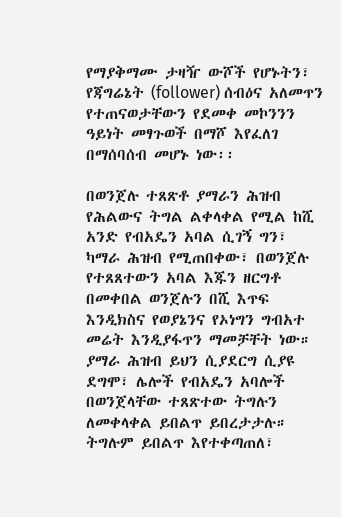የማያቅማሙ ታዛዥ ውሾች የሆኑትን፣ የጃግሬኔት (follower) ሰብዕና አለመጥን የተጠናወታቸውን የደመቀ መኮንንን ዓይነት መፃጉወች በማሾ እየፈለገ በማሰባሰብ መሆኑ ነው፡፡

በወንጀሉ ተጸጽቶ ያማራን ሕዝብ የሕልውና ትግል ልቀላቀል የሚል ከሺ አንድ የብአዴን አባል ሲገኝ ግን፣ ካማራ ሕዝብ የሚጠበቀው፣ በወንጀሉ የተጸጸተውን አባል እጁን ዘርግቶ በመቀበል ወንጀሉን በሺ እጥፍ እንዲክስና የወያኔንና የኦነግን ግብአተ መሬት እንዲያፋጥን ማመቻቸት ነው።  ያማራ ሕዝብ ይህን ሲያደርግ ሲያዩ ደግሞ፣ ሌሎች የብአዴን አባሎች በወንጀላቸው ተጸጽተው ትግሉን ለመቀላቀል ይበልጥ ይበረታታሉ።  ትግሉም ይበልጥ እየተቀጣጠለ፣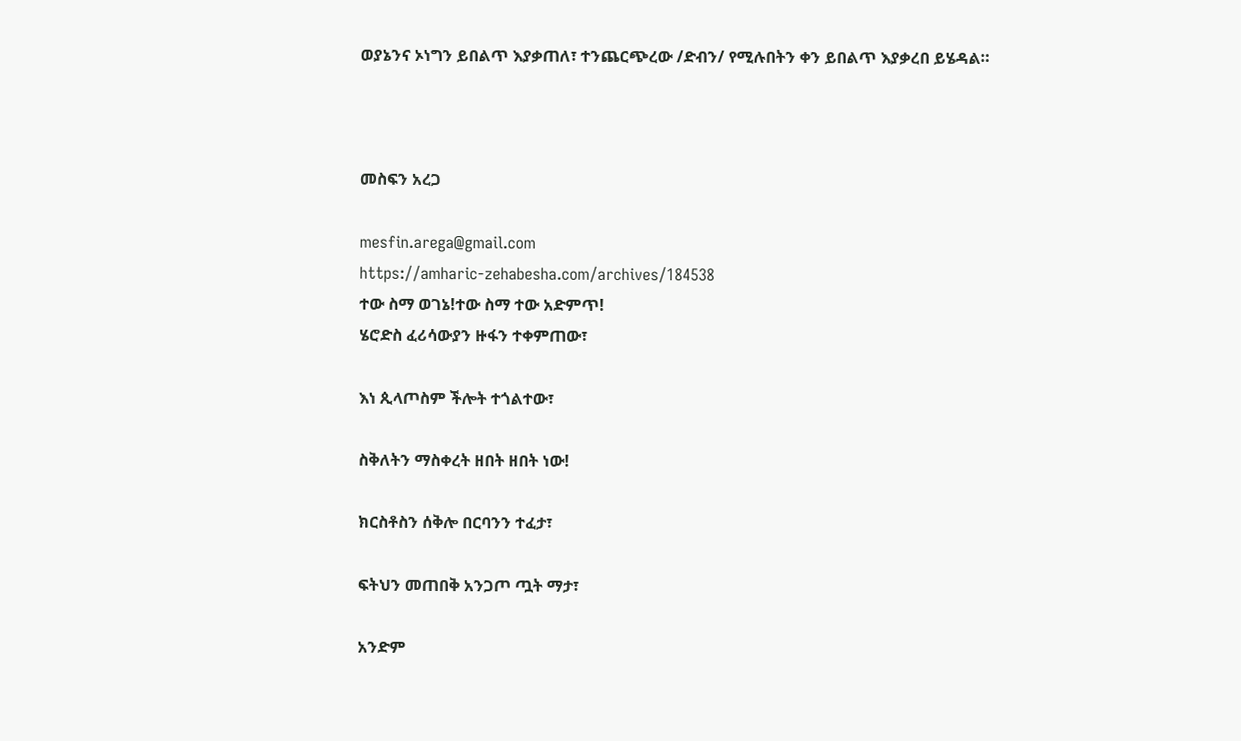ወያኔንና ኦነግን ይበልጥ እያቃጠለ፣ ተንጨርጭረው /ድብን/ የሚሉበትን ቀን ይበልጥ እያቃረበ ይሄዳል።



መስፍን አረጋ

mesfin.arega@gmail.com
https://amharic-zehabesha.com/archives/184538
ተው ስማ ወገኔ!ተው ስማ ተው አድምጥ!
ሄሮድስ ፈሪሳውያን ዙፋን ተቀምጠው፣

እነ ጲላጦስም ችሎት ተጎልተው፣

ስቅለትን ማስቀረት ዘበት ዘበት ነው!

ክርስቶስን ሰቅሎ በርባንን ተፈታ፣

ፍትህን መጠበቅ አንጋጦ ጧት ማታ፣

አንድም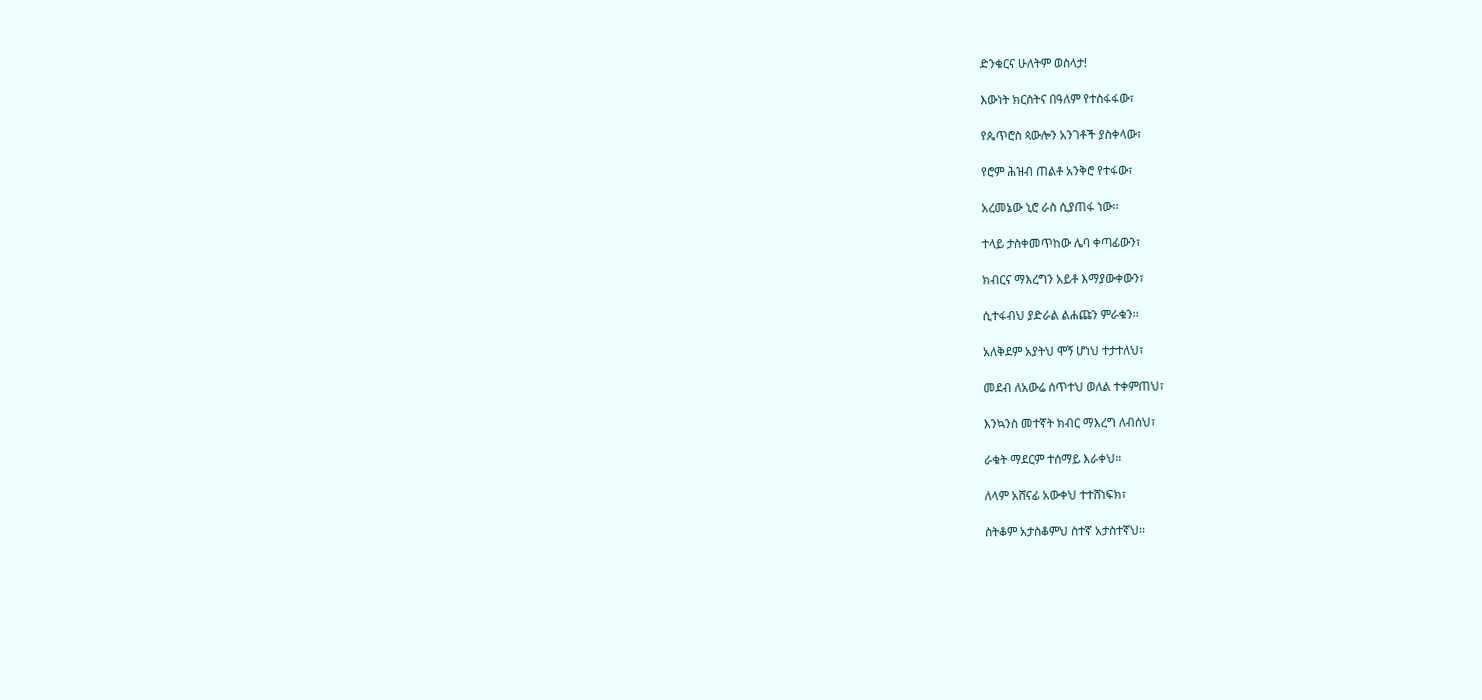ድንቁርና ሁለትም ወስላታ!

እውነት ክርስትና በዓለም የተስፋፋው፣

የጴጥሮስ ጳውሎን አንገቶች ያስቀላው፣

የሮም ሕዝብ ጠልቶ አንቅሮ የተፋው፣

አረመኔው ኒሮ ራስ ሲያጠፋ ነው፡፡

ተላይ ታስቀመጥከው ሌባ ቀጣፊውን፣

ክብርና ማእረግን አይቶ እማያውቀውን፣

ሲተፋብህ ያድራል ልሐጩን ምራቁን፡፡

አለቅደም አያትህ ሞኝ ሆነህ ተታተለህ፣

መደብ ለአውሬ ሰጥተህ ወለል ተቀምጠህ፣

እንኳንስ መተኛት ክብር ማእረግ ለብሰህ፣

ራቁት ማደርም ተሰማይ እራቀህ፡፡

ለላም አሸናፊ አውቀህ ተተሸነፍክ፣

ስትቆም አታስቆምህ ስተኛ አታስተኛህ፡፡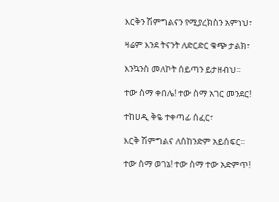እርቅን ሽምግልናን የሚያረክስን አምነህ፣

ዛሬም እንደ ትናንት ለድርድር ቁጭ ታልክ፣

እንኳንስ መለኮት ሰይጣን ይታዘብህ፡፡

ተው ስማ ቀበሌ! ተው ስማ አገር መንደር!

ተከሀዲ ቅዬ ተቀጣፊ ሰፈር፣

እርቅ ሽምግልና ለሰከንድም አይሰፍር፡፡

ተው ስማ ወገኔ! ተው ስማ ተው አድምጥ!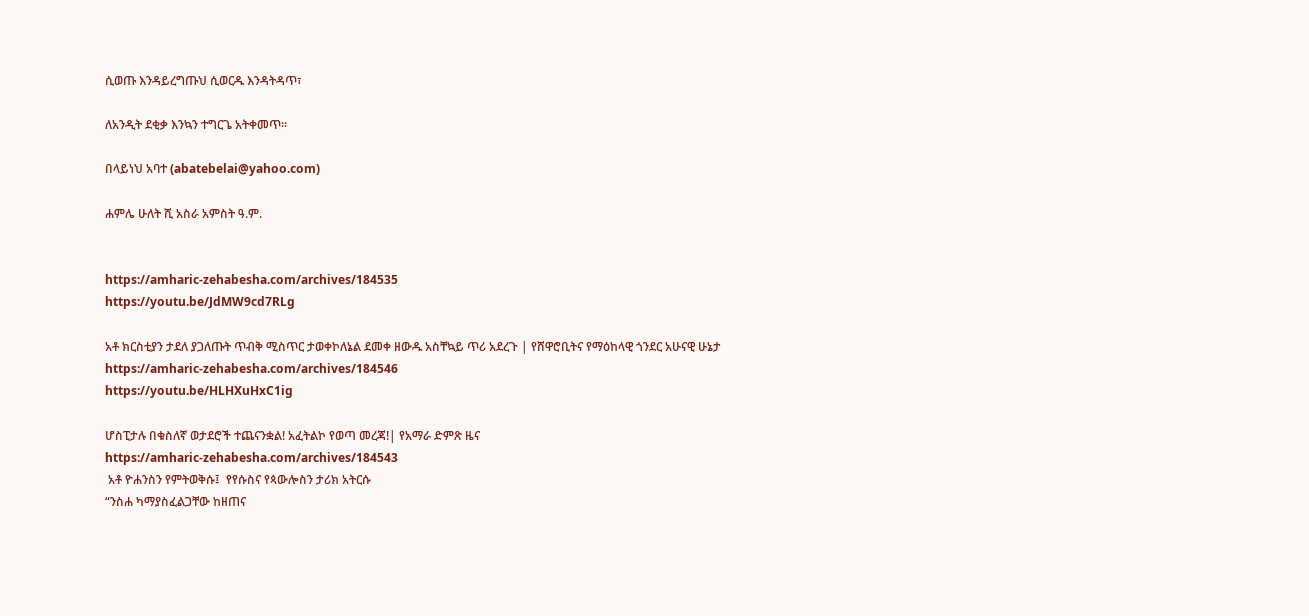ሲወጡ እንዳይረግጡህ ሲወርዱ እንዳትዳጥ፣

ለአንዲት ደቂቃ እንኳን ተግርጌ አትቀመጥ፡፡

በላይነህ አባተ (abatebelai@yahoo.com)

ሐምሌ ሁለት ሺ አስራ አምስት ዓ.ም.


https://amharic-zehabesha.com/archives/184535
https://youtu.be/JdMW9cd7RLg

አቶ ክርስቲያን ታደለ ያጋለጡት ጥብቅ ሚስጥር ታወቀኮለኔል ደመቀ ዘውዱ አስቸኳይ ጥሪ አደረጉ | የሸዋሮቢትና የማዕከላዊ ጎንደር አሁናዊ ሁኔታ
https://amharic-zehabesha.com/archives/184546
https://youtu.be/HLHXuHxC1ig

ሆስፒታሉ በቁስለኛ ወታደሮች ተጨናንቋል! አፈትልኮ የወጣ መረጃ!| የአማራ ድምጽ ዜና
https://amharic-zehabesha.com/archives/184543
 አቶ ዮሐንስን የምትወቅሱ፤  የየሱስና የጳውሎስን ታሪክ አትርሱ
“ንስሐ ካማያስፈልጋቸው ከዘጠና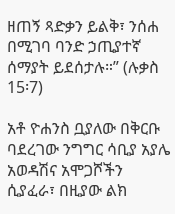ዘጠኝ ጻድቃን ይልቅ፣ ንሰሐ በሚገባ ባንድ ኃጢያተኛ ሰማያት ይደሰታሉ።” (ሉቃስ 15፡7)

አቶ ዮሐንስ ቧያለው በቅርቡ ባደረገው ንግግር ሳቢያ አያሌ አወዳሽና አሞጋሾችን ሲያፈራ፣ በዚያው ልክ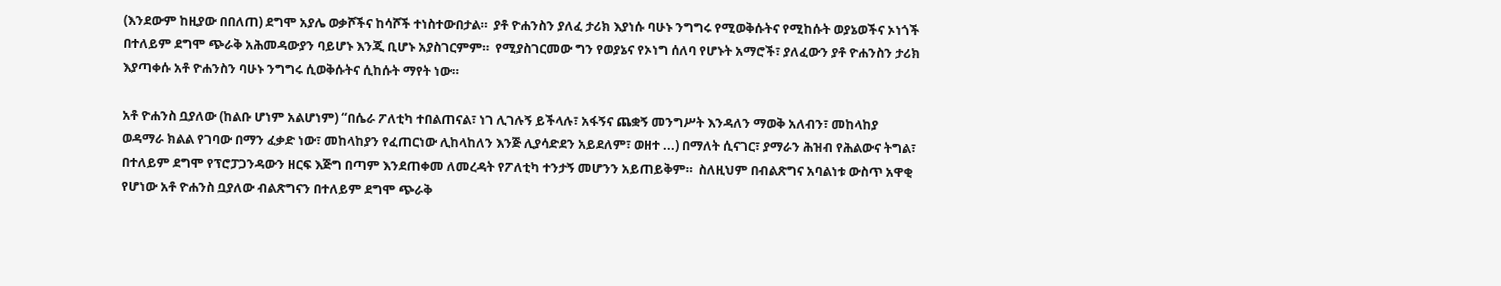(እንደውም ከዚያው በበለጠ) ደግሞ አያሌ ወቃሾችና ከሳሾች ተነስተውበታል።  ያቶ ዮሐንስን ያለፈ ታሪክ እያነሱ ባሁኑ ንግግሩ የሚወቅሱትና የሚከሱት ወያኔወችና ኦነጎች በተለይም ደግሞ ጭራቅ አሕመዳውያን ባይሆኑ እንጂ ቢሆኑ አያስገርምም።  የሚያስገርመው ግን የወያኔና የኦነግ ሰለባ የሆኑት አማሮች፣ ያለፈውን ያቶ ዮሐንስን ታሪክ እያጣቀሱ አቶ ዮሐንስን ባሁኑ ንግግሩ ሲወቅሱትና ሲከሱት ማየት ነው።

አቶ ዮሐንስ ቧያለው (ከልቡ ሆነም አልሆነም) “በሴራ ፖለቲካ ተበልጠናል፣ ነገ ሊገሉኝ ይችላሉ፣ አፋኝና ጨቋኝ መንግሥት እንዳለን ማወቅ አለብን፣ መከላከያ ወዳማራ ክልል የገባው በማን ፈቃድ ነው፣ መከላከያን የፈጠርነው ሊከላከለን እንጅ ሊያሳድደን አይደለም፣ ወዘተ ...) በማለት ሲናገር፣ ያማራን ሕዝብ የሕልውና ትግል፣ በተለይም ደግሞ የፕሮፓጋንዳውን ዘርፍ እጅግ በጣም እንደጠቀመ ለመረዳት የፖለቲካ ተንታኝ መሆንን አይጠይቅም።  ስለዚህም በብልጽግና አባልነቱ ውስጥ አዋቂ የሆነው አቶ ዮሐንስ ቧያለው ብልጽግናን በተለይም ደግሞ ጭራቅ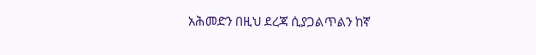አሕመድን በዚህ ደረጃ ሲያጋልጥልን ከኛ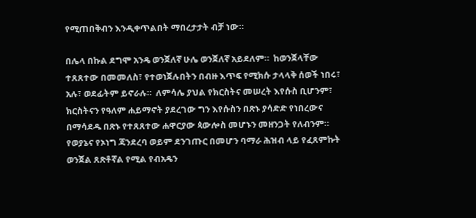የሚጠበቅብን እንዲቀጥልበት ማበረታታት ብቻ ነው።

በሌላ በኩል ደግሞ አንዴ ወንጀለኛ ሁሌ ወንጀለኛ አይደለም።  ከወንጀላቸው ተጸጸተው በመመለስ፣ የተወነጀሉበትን በብዙ እጥፍ የሚክሱ ታላላቅ ሰወች ነበሩ፣ አሉ፣ ወደፊትም ይኖራሉ።  ለምሳሌ ያህል የክርስትና መሠረት እየሱስ ቢሆንም፣ ክርስትናን የዓለም ሐይማኖት ያደረገው ግን እየሱስን በጽኑ ያሳድድ የነበረውና በማሳደዱ በጽኑ የተጸጸተው ሐዋርያው ጳውሎስ መሆኑን መዘንጋት የለብንም።  የወያኔና የኦነግ ጃንደረባ ወይም ደንገጡር በመሆን ባማራ ሕዝብ ላይ የፈጸምኩት ወንጀል ጸጽቶኛል የሚል የብአዴን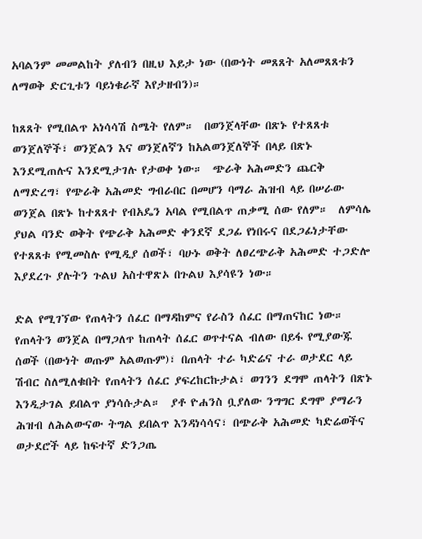አባልንም መመልከት ያለብን በዚህ እይታ ነው (በውነት መጸጸት አለመጸጸቱን ለማወቅ ድርጊቱን ባይነቁራኛ እየታዘብን)።

ከጸጸት የሚበልጥ አነሳሳሽ ስሜት የለም።  በወንጀላቸው በጽኑ የተጸጸቱ ወንጀለኞች፣ ወንጀልን እና ወንጀለኛን ከአልወንጀለኞች በላይ በጽኑ እንደሚጠሉና እንደሚታገሉ የታወቀ ነው።  ጭራቅ አሕመድን ጨርቅ ለማድረግ፣ የጭራቅ አሕመድ ግብራበር በመሆን ባማራ ሕዝብ ላይ በሠራው ወንጀል በጽኑ ከተጸጸተ የብአዴን አባል የሚበልጥ ጠቃሚ ሰው የለም።  ለምሳሌ ያህል ባንድ ወቅት የጭራቅ አሕመድ ቀንደኛ ደጋፊ የነበሩና በደጋፊነታቸው የተጸጸቱ የሚመስሉ የሚዲያ ሰወች፣ ባሁኑ ወቅት ለፀረጭራቅ አሕመድ ተጋድሎ እያደረጉ ያሉትን ጉልህ አስተዋጽኦ በጉልህ እያሳዩን ነው።

ድል የሚገኘው የጠላትን ሰፈር በማዳከምና የራስን ሰፈር በማጠናከር ነው።  የጠላትን ወንጀል በማጋለጥ ከጠላት ሰፈር ወጥተናል ብለው በይፋ የሚያውጁ ሰወች (በውነት ወጡም አልወጡም)፣ በጠላት ተራ ካድሬና ተራ ወታደር ላይ ሽብር ስለሚለቁበት የጠላትን ሰፈር ያፍረከርኩታል፣ ወገንን ደግሞ ጠላትን በጽኑ እንዲታገል ይበልጥ ያነሳሱታል።  ያቶ ዮሐንስ ቧያለው ንግግር ደግሞ ያማራን ሕዝብ ለሕልውናው ትግል ይበልጥ እንዳነሳሳና፣ በጭራቅ አሕመድ ካድሬወችና ወታደሮች ላይ ከፍተኛ ድንጋጤ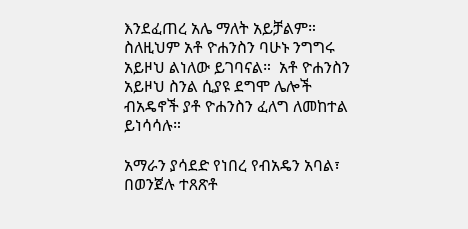እንደፈጠረ አሌ ማለት አይቻልም።  ስለዚህም አቶ ዮሐንስን ባሁኑ ንግግሩ አይዞህ ልነለው ይገባናል።  አቶ ዮሐንስን አይዞህ ስንል ሲያዩ ደግሞ ሌሎች ብአዴኖች ያቶ ዮሐንስን ፈለግ ለመከተል ይነሳሳሉ።

አማራን ያሳደድ የነበረ የብአዴን አባል፣ በወንጀሉ ተጸጽቶ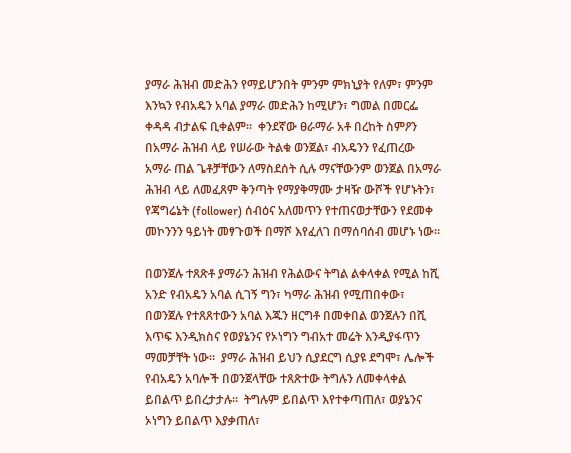ያማራ ሕዝብ መድሕን የማይሆንበት ምንም ምክኒያት የለም፣ ምንም እንኳን የብአዴን አባል ያማራ መድሕን ከሚሆን፣ ግመል በመርፌ ቀዳዳ ብታልፍ ቢቀልም።  ቀንደኛው ፀራማራ አቶ በረከት ስምዖን በአማራ ሕዝብ ላይ የሠራው ትልቁ ወንጀል፣ ብአዴንን የፈጠረው አማራ ጠል ጌቶቻቸውን ለማስደሰት ሲሉ ማናቸውንም ወንጀል በአማራ ሕዝብ ላይ ለመፈጸም ቅንጣት የማያቅማሙ ታዛዥ ውሾች የሆኑትን፣ የጃግሬኔት (follower) ሰብዕና አለመጥን የተጠናወታቸውን የደመቀ መኮንንን ዓይነት መፃጉወች በማሾ እየፈለገ በማሰባሰብ መሆኑ ነው፡፡

በወንጀሉ ተጸጽቶ ያማራን ሕዝብ የሕልውና ትግል ልቀላቀል የሚል ከሺ አንድ የብአዴን አባል ሲገኝ ግን፣ ካማራ ሕዝብ የሚጠበቀው፣ በወንጀሉ የተጸጸተውን አባል እጁን ዘርግቶ በመቀበል ወንጀሉን በሺ እጥፍ እንዲክስና የወያኔንና የኦነግን ግብአተ መሬት እንዲያፋጥን ማመቻቸት ነው።  ያማራ ሕዝብ ይህን ሲያደርግ ሲያዩ ደግሞ፣ ሌሎች የብአዴን አባሎች በወንጀላቸው ተጸጽተው ትግሉን ለመቀላቀል ይበልጥ ይበረታታሉ።  ትግሉም ይበልጥ እየተቀጣጠለ፣ ወያኔንና ኦነግን ይበልጥ እያቃጠለ፣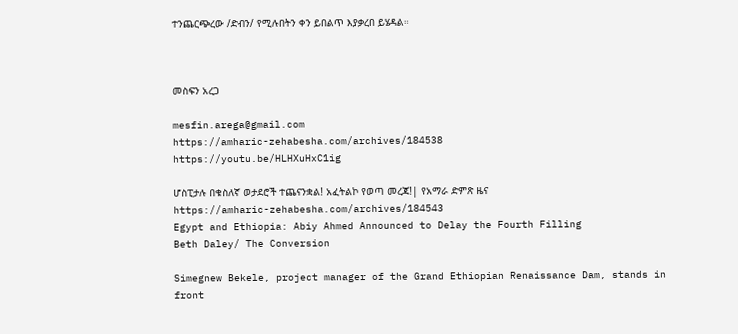ተንጨርጭረው /ድብን/ የሚሉበትን ቀን ይበልጥ እያቃረበ ይሄዳል።



መስፍን አረጋ

mesfin.arega@gmail.com
https://amharic-zehabesha.com/archives/184538
https://youtu.be/HLHXuHxC1ig

ሆስፒታሉ በቁስለኛ ወታደሮች ተጨናንቋል! አፈትልኮ የወጣ መረጃ!| የአማራ ድምጽ ዜና
https://amharic-zehabesha.com/archives/184543
Egypt and Ethiopia: Abiy Ahmed Announced to Delay the Fourth Filling
Beth Daley/ The Conversion

Simegnew Bekele, project manager of the Grand Ethiopian Renaissance Dam, stands in front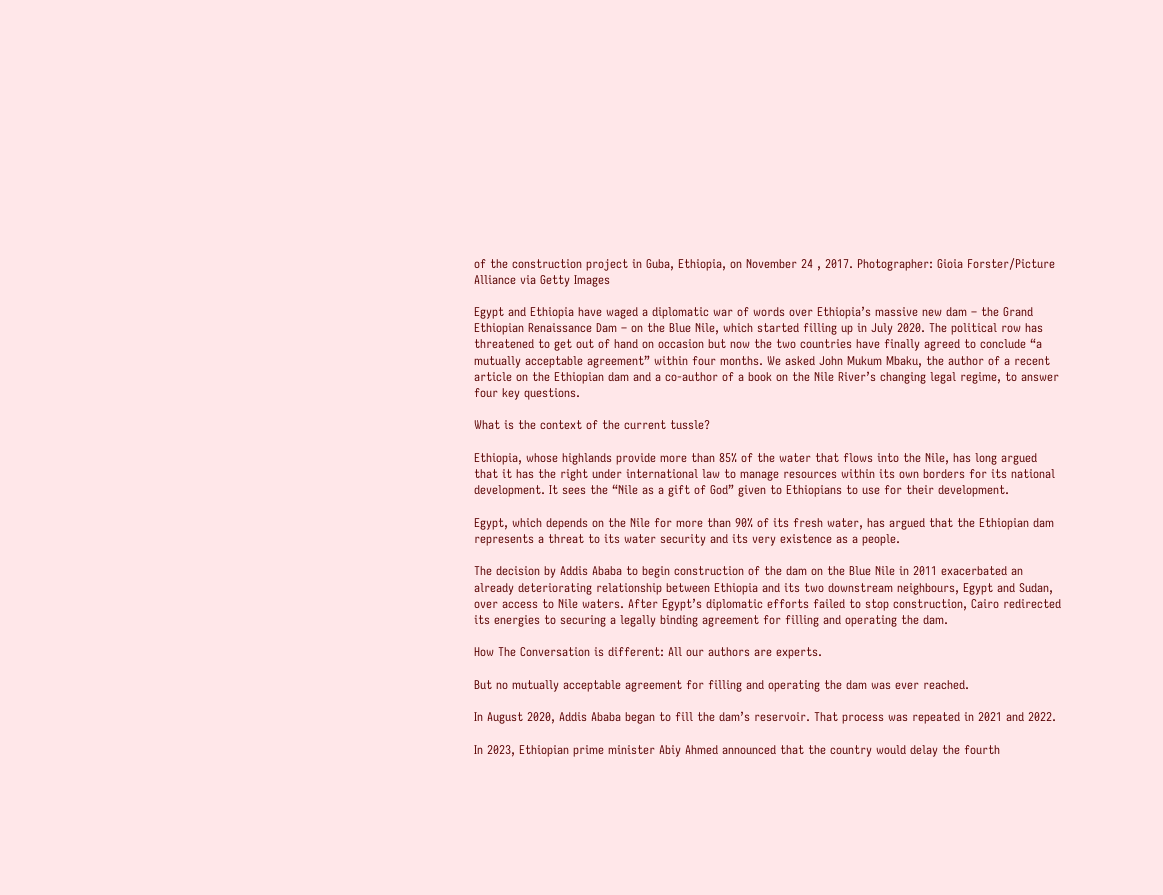of the construction project in Guba, Ethiopia, on November 24 , 2017. Photographer: Gioia Forster/Picture Alliance via Getty Images

Egypt and Ethiopia have waged a diplomatic war of words over Ethiopia’s massive new dam – the Grand Ethiopian Renaissance Dam – on the Blue Nile, which started filling up in July 2020. The political row has threatened to get out of hand on occasion but now the two countries have finally agreed to conclude “a mutually acceptable agreement” within four months. We asked John Mukum Mbaku, the author of a recent article on the Ethiopian dam and a co-author of a book on the Nile River’s changing legal regime, to answer four key questions.

What is the context of the current tussle?

Ethiopia, whose highlands provide more than 85% of the water that flows into the Nile, has long argued that it has the right under international law to manage resources within its own borders for its national development. It sees the “Nile as a gift of God” given to Ethiopians to use for their development.

Egypt, which depends on the Nile for more than 90% of its fresh water, has argued that the Ethiopian dam represents a threat to its water security and its very existence as a people.

The decision by Addis Ababa to begin construction of the dam on the Blue Nile in 2011 exacerbated an already deteriorating relationship between Ethiopia and its two downstream neighbours, Egypt and Sudan, over access to Nile waters. After Egypt’s diplomatic efforts failed to stop construction, Cairo redirected its energies to securing a legally binding agreement for filling and operating the dam.

How The Conversation is different: All our authors are experts.

But no mutually acceptable agreement for filling and operating the dam was ever reached.

In August 2020, Addis Ababa began to fill the dam’s reservoir. That process was repeated in 2021 and 2022.

In 2023, Ethiopian prime minister Abiy Ahmed announced that the country would delay the fourth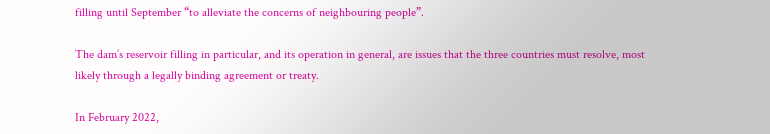filling until September “to alleviate the concerns of neighbouring people”.

The dam’s reservoir filling in particular, and its operation in general, are issues that the three countries must resolve, most likely through a legally binding agreement or treaty.

In February 2022,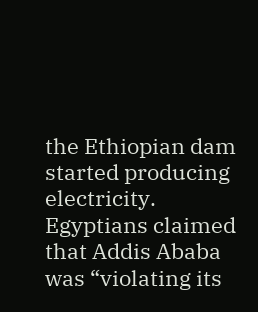the Ethiopian dam started producing electricity. Egyptians claimed that Addis Ababa was “violating its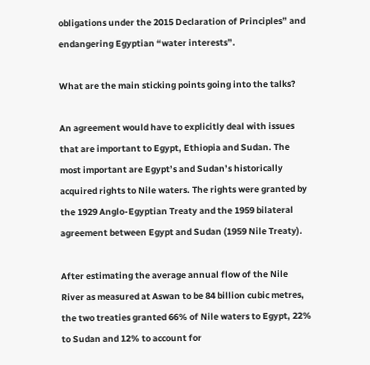obligations under the 2015 Declaration of Principles” and endangering Egyptian “water interests”.

What are the main sticking points going into the talks?

An agreement would have to explicitly deal with issues that are important to Egypt, Ethiopia and Sudan. The most important are Egypt’s and Sudan’s historically acquired rights to Nile waters. The rights were granted by the 1929 Anglo-Egyptian Treaty and the 1959 bilateral agreement between Egypt and Sudan (1959 Nile Treaty).

After estimating the average annual flow of the Nile River as measured at Aswan to be 84 billion cubic metres, the two treaties granted 66% of Nile waters to Egypt, 22% to Sudan and 12% to account for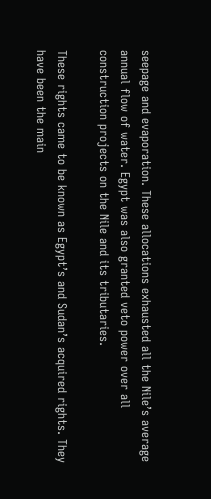seepage and evaporation. These allocations exhausted all the Nile’s average annual flow of water. Egypt was also granted veto power over all construction projects on the Nile and its tributaries.

These rights came to be known as Egypt’s and Sudan’s acquired rights. They have been the main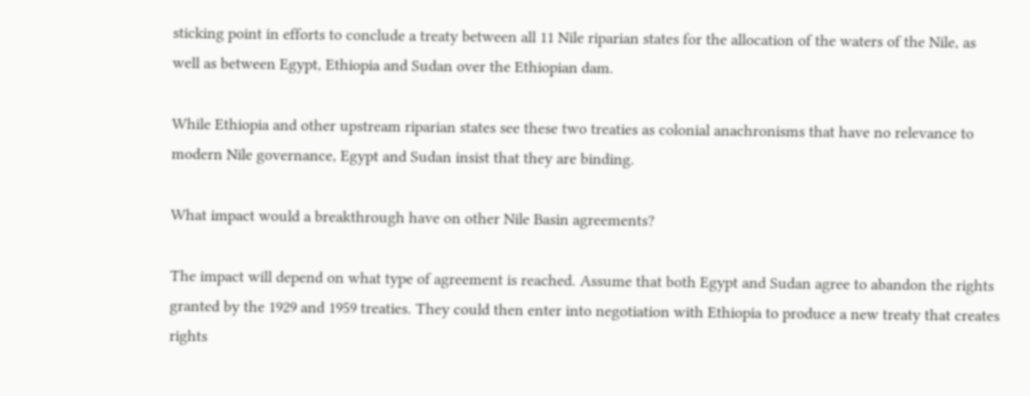sticking point in efforts to conclude a treaty between all 11 Nile riparian states for the allocation of the waters of the Nile, as well as between Egypt, Ethiopia and Sudan over the Ethiopian dam.

While Ethiopia and other upstream riparian states see these two treaties as colonial anachronisms that have no relevance to modern Nile governance, Egypt and Sudan insist that they are binding.

What impact would a breakthrough have on other Nile Basin agreements?

The impact will depend on what type of agreement is reached. Assume that both Egypt and Sudan agree to abandon the rights granted by the 1929 and 1959 treaties. They could then enter into negotiation with Ethiopia to produce a new treaty that creates rights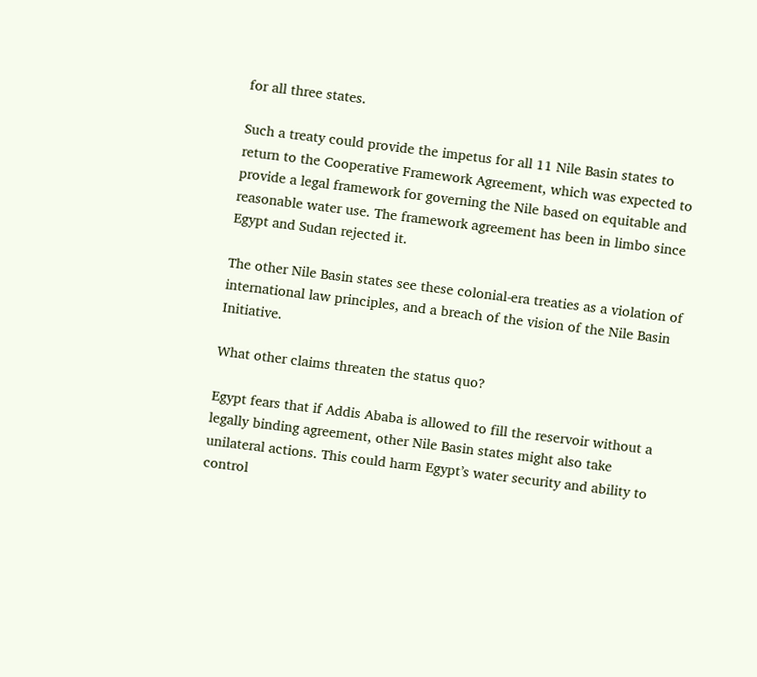for all three states.

Such a treaty could provide the impetus for all 11 Nile Basin states to return to the Cooperative Framework Agreement, which was expected to provide a legal framework for governing the Nile based on equitable and reasonable water use. The framework agreement has been in limbo since Egypt and Sudan rejected it.

The other Nile Basin states see these colonial-era treaties as a violation of international law principles, and a breach of the vision of the Nile Basin Initiative.

What other claims threaten the status quo?

Egypt fears that if Addis Ababa is allowed to fill the reservoir without a legally binding agreement, other Nile Basin states might also take unilateral actions. This could harm Egypt’s water security and ability to control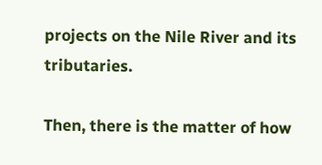projects on the Nile River and its tributaries.

Then, there is the matter of how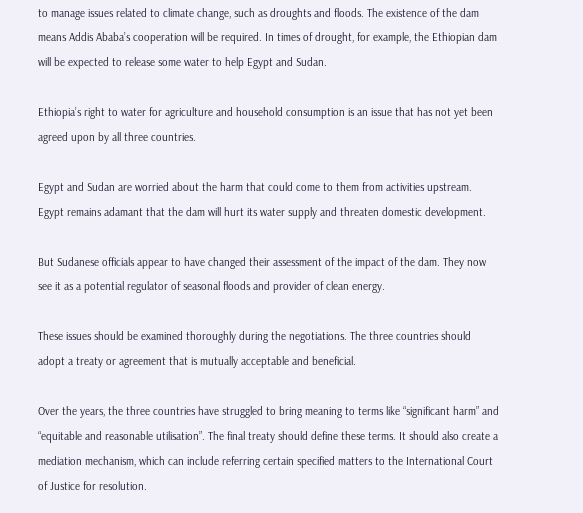to manage issues related to climate change, such as droughts and floods. The existence of the dam means Addis Ababa’s cooperation will be required. In times of drought, for example, the Ethiopian dam will be expected to release some water to help Egypt and Sudan.

Ethiopia’s right to water for agriculture and household consumption is an issue that has not yet been agreed upon by all three countries.

Egypt and Sudan are worried about the harm that could come to them from activities upstream. Egypt remains adamant that the dam will hurt its water supply and threaten domestic development.

But Sudanese officials appear to have changed their assessment of the impact of the dam. They now see it as a potential regulator of seasonal floods and provider of clean energy.

These issues should be examined thoroughly during the negotiations. The three countries should adopt a treaty or agreement that is mutually acceptable and beneficial.

Over the years, the three countries have struggled to bring meaning to terms like “significant harm” and “equitable and reasonable utilisation”. The final treaty should define these terms. It should also create a mediation mechanism, which can include referring certain specified matters to the International Court of Justice for resolution.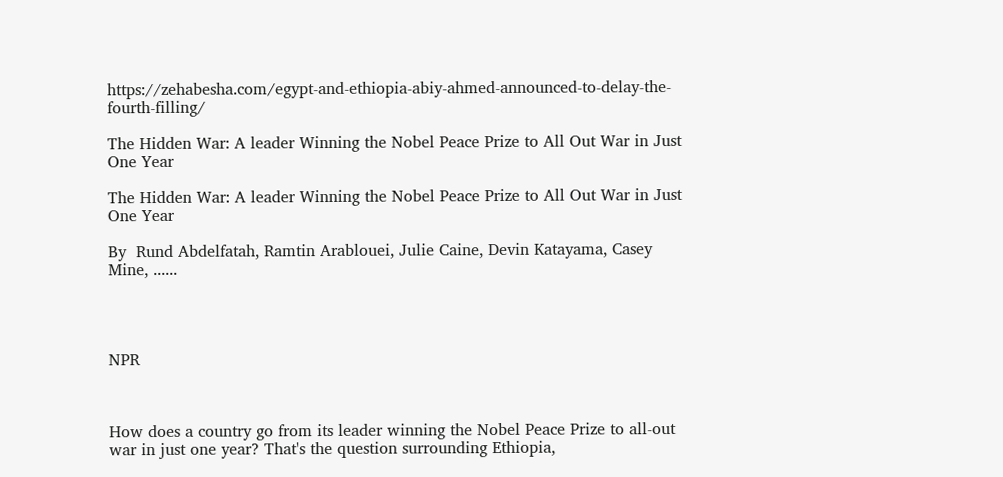https://zehabesha.com/egypt-and-ethiopia-abiy-ahmed-announced-to-delay-the-fourth-filling/

The Hidden War: A leader Winning the Nobel Peace Prize to All Out War in Just One Year

The Hidden War: A leader Winning the Nobel Peace Prize to All Out War in Just One Year

By  Rund Abdelfatah, Ramtin Arablouei, Julie Caine, Devin Katayama, Casey Mine, ......




NPR



How does a country go from its leader winning the Nobel Peace Prize to all-out war in just one year? That's the question surrounding Ethiopia,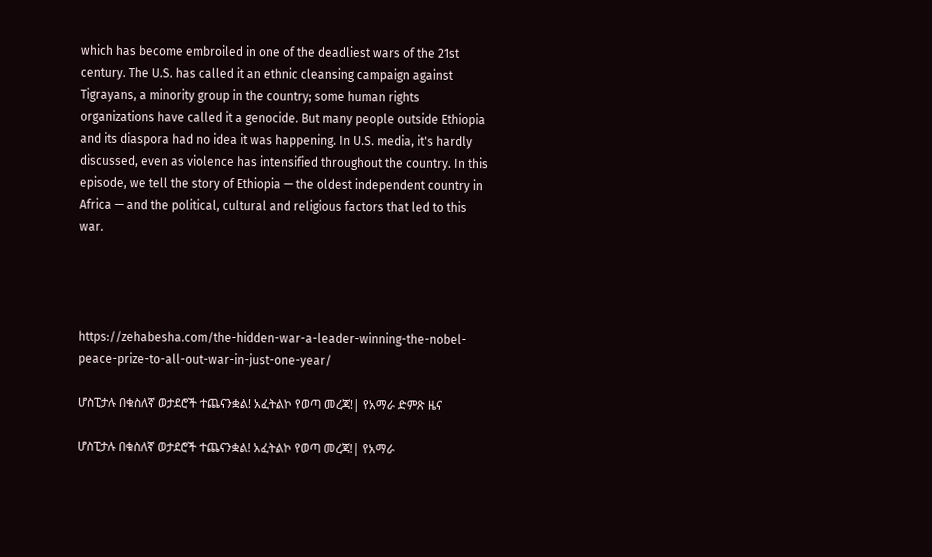which has become embroiled in one of the deadliest wars of the 21st century. The U.S. has called it an ethnic cleansing campaign against Tigrayans, a minority group in the country; some human rights organizations have called it a genocide. But many people outside Ethiopia and its diaspora had no idea it was happening. In U.S. media, it's hardly discussed, even as violence has intensified throughout the country. In this episode, we tell the story of Ethiopia — the oldest independent country in Africa — and the political, cultural and religious factors that led to this war.




https://zehabesha.com/the-hidden-war-a-leader-winning-the-nobel-peace-prize-to-all-out-war-in-just-one-year/

ሆስፒታሉ በቁስለኛ ወታደሮች ተጨናንቋል! አፈትልኮ የወጣ መረጃ!| የአማራ ድምጽ ዜና

ሆስፒታሉ በቁስለኛ ወታደሮች ተጨናንቋል! አፈትልኮ የወጣ መረጃ!| የአማራ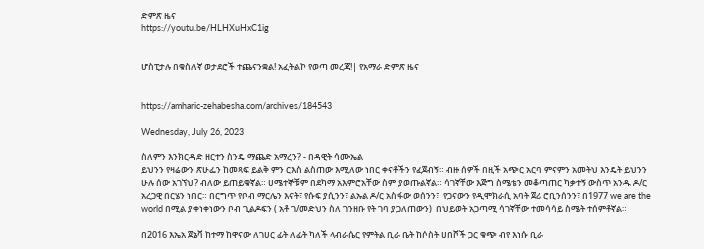ድምጽ ዜና
https://youtu.be/HLHXuHxC1ig


ሆስፒታሉ በቁስለኛ ወታደሮች ተጨናንቋል! አፈትልኮ የወጣ መረጃ!| የአማራ ድምጽ ዜና


https://amharic-zehabesha.com/archives/184543

Wednesday, July 26, 2023

ስለምን እንክርዳድ ዘርተን ስንዴ ማጨድ አማረን? - በዳዊት ሳሙኤል
ይህንን የዛሬውን ጽሁፌን ከመጻፍ ይልቅ ምን ርእስ ልስጠው እሚለው ነበር ቀናቶችን የፈጀብኝ። ብዙ ሰዎች በዚች አጭር አርባ ምናምን አመትህ እንዴት ይህንን ሁሉ ሰው አገኘህ? ብለው ይጠይቁኛል። ሀሜተኞቹም በደካማ አእምሮአቸው ስም ያወጡልኛል። ሳገኛቸው እጅግ ስሜቴን መቆጣጠር ካቃተኝ ውስጥ አንዱ ዶ/ር አረጋዊ በርሄን ነበር። በርግጥ የቦብ ማርሌን እናት፣ የሱፍ ያሲንን፣ ልኡል ዶ/ር አስፋው ወሰንን፣  የጋናውን የዲሞክራሲ አባት ጀሪ ሮቢንሰንን፣ በ1977 we are the world በሚል ያቀነቀነውን ቦብ ጊልዶፍን ( አቶ ገ/መድህን ስለ ገንዘቡ የት ገባ ያጋለጠውን)  በህይወት አጋጣሚ ሳገኛቸው ተመሳሳይ ስሜት ተሰምቶኛል።

በ2016 እኤአ ጀኔቫ ከተማ ከዋናው ለገሀር ፊት ለፊት ካለች ላብራሴር የምትል ቢራ ቤት ከሶስት ሀበሾች ጋር ቁጭ ብየ እነሱ ቢራ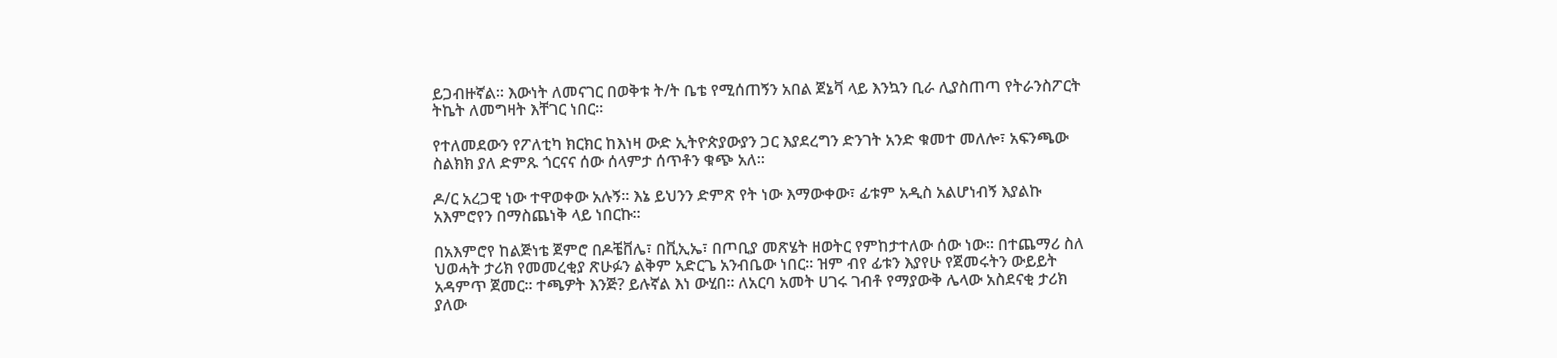ይጋብዙኛል። እውነት ለመናገር በወቅቱ ት/ት ቤቴ የሚሰጠኝን አበል ጀኔቫ ላይ እንኳን ቢራ ሊያስጠጣ የትራንስፖርት ትኬት ለመግዛት እቸገር ነበር።

የተለመደውን የፖለቲካ ክርክር ከእነዛ ውድ ኢትዮጵያውያን ጋር እያደረግን ድንገት አንድ ቁመተ መለሎ፣ አፍንጫው ስልክክ ያለ ድምጹ ጎርናና ሰው ሰላምታ ሰጥቶን ቁጭ አለ።

ዶ/ር አረጋዊ ነው ተዋወቀው አሉኝ። እኔ ይህንን ድምጽ የት ነው እማውቀው፣ ፊቱም አዲስ አልሆነብኝ እያልኩ አእምሮየን በማስጨነቅ ላይ ነበርኩ።

በአእምሮየ ከልጅነቴ ጀምሮ በዶቼቨሌ፣ በቪኢኤ፣ በጦቢያ መጽሄት ዘወትር የምከታተለው ሰው ነው። በተጨማሪ ስለ ህወሓት ታሪክ የመመረቂያ ጽሁፉን ልቅም አድርጌ አንብቤው ነበር። ዝም ብየ ፊቱን እያየሁ የጀመሩትን ውይይት አዳምጥ ጀመር። ተጫዎት እንጅ? ይሉኛል እነ ውሂበ። ለአርባ አመት ሀገሩ ገብቶ የማያውቅ ሌላው አስደናቂ ታሪክ ያለው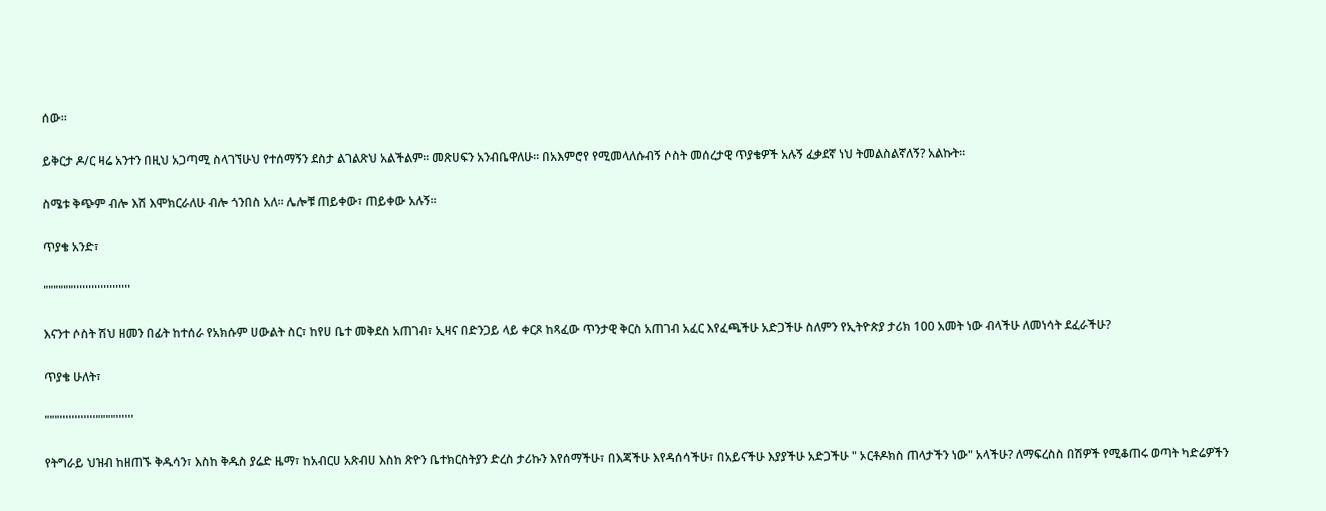ሰው።

ይቅርታ ዶ/ር ዛሬ አንተን በዚህ አጋጣሚ ስላገኘሁህ የተሰማኝን ደስታ ልገልጽህ አልችልም። መጽሀፍን አንብቤዋለሁ። በአእምሮየ የሚመላለሱብኝ ሶስት መሰረታዊ ጥያቄዎች አሉኝ ፈቃደኛ ነህ ትመልስልኛለኝ? አልኩት።

ስሜቱ ቅጭም ብሎ እሽ እሞክርራለሁ ብሎ ጎንበስ አለ። ሌሎቹ ጠይቀው፣ ጠይቀው አሉኝ።

ጥያቄ አንድ፣

""""""'''''''''''''''''''

እናንተ ሶስት ሽህ ዘመን በፊት ከተሰራ የአክሱም ሀውልት ስር፣ ከየሀ ቤተ መቅደስ አጠገብ፣ ኢዛና በድንጋይ ላይ ቀርጾ ከጻፈው ጥንታዊ ቅርስ አጠገብ አፈር እየፈጫችሁ አድጋችሁ ስለምን የኢትዮጵያ ታሪክ 100 አመት ነው ብላችሁ ለመነሳት ደፈራችሁ?

ጥያቄ ሁለት፣

"""''''''''''''""""''''''

የትግራይ ህዝብ ከዘጠኙ ቅዱሳን፣ እስከ ቅዱስ ያሬድ ዜማ፣ ከአብርሀ አጽብሀ እስከ ጽዮን ቤተክርስትያን ድረስ ታሪኩን እየሰማችሁ፣ በእጃችሁ እየዳሰሳችሁ፣ በአይናችሁ እያያችሁ አድጋችሁ " ኦርቶዶክስ ጠላታችን ነው" አላችሁ? ለማፍረስስ በሽዎች የሚቆጠሩ ወጣት ካድሬዎችን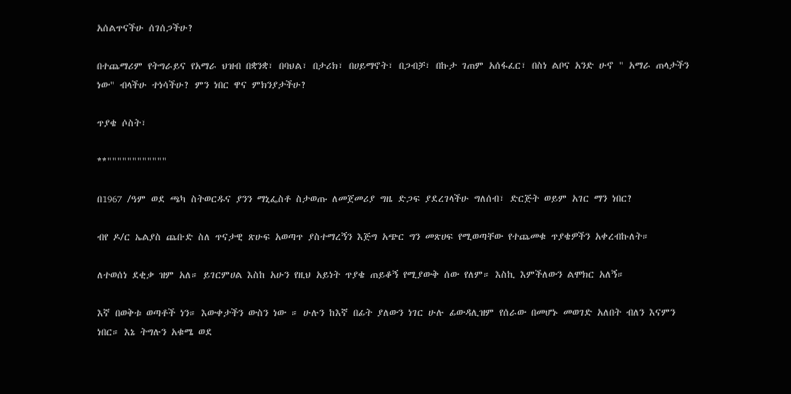አሰልጥናችሁ ሰገሰጋችሁ?

በተጨማሪም የትግራይና የአማራ ህዝብ በቋንቋ፣ በባህል፣ በታሪክ፣ በሀይማኖት፣ በጋብቻ፣ በኩታ ገጠም አሰፋፈር፣ በስነ ልቦና አንድ ሁኖ " አማራ ጠላታችን ነው" ብላችሁ ተነሳችሁ? ምን ነበር ዋና ምክንያታችሁ?

ጥያቄ ሶስት፣

**""""""""""""

በ1967 /ዓም ወደ ጫካ ስትወርዱና ያንን ማኒፌስቶ ስታወጡ ለመጀመሪያ ግዜ ድጋፍ ያደረገላችሁ ግለሰብ፣ ድርጅት ወይም አገር ማን ነበር?

ብየ ዶ/ር ኤልያስ ጨቡድ ስለ ጥናታዊ ጽሁፍ አወጣጥ ያስተማረኝን እጅግ አጭር ግን መጽሀፍ የሚወጣቸው የተጨመቁ ጥያቄዎችን አቀረብኩለት።

ለተወሰነ ደቂቃ ዝም አለ። ይገርምሀል እስከ አሁን የዚህ አይነት ጥያቄ ጠይቆኝ የሚያውቅ ሰው የለም። እስኪ እምችለውን ልሞክር አለኝ።

እኛ በወቅቱ ወጣቶች ነን። እውቀታችን ውስን ነው ። ሁሉን ከእኛ በፊት ያለውን ነገር ሁሉ ፊውዳሊዝም የሰራው በመሆኑ መወገድ አለበት ብለን እናምን ነበር። እኔ ትግሉን አቁሜ ወደ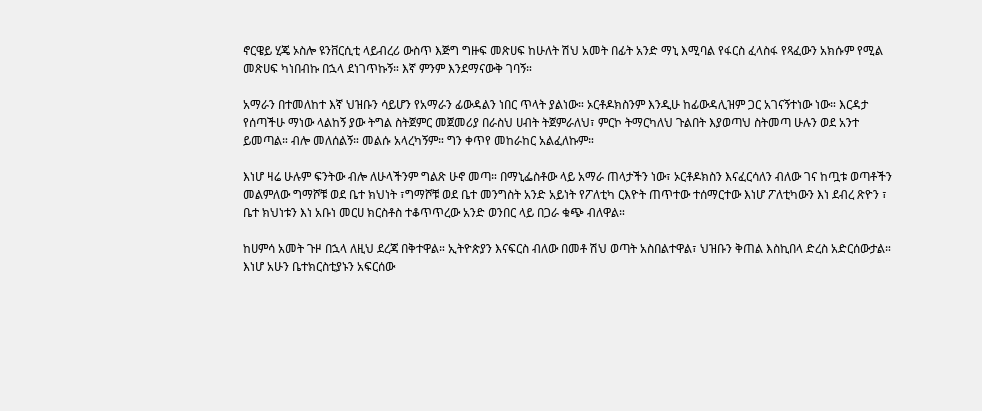ኖርዌይ ሂጄ ኦስሎ ዩንቨርሲቲ ላይብረሪ ውስጥ እጅግ ግዙፍ መጽሀፍ ከሁለት ሽህ አመት በፊት አንድ ማኒ እሚባል የፋርስ ፈላስፋ የጻፈውን አክሱም የሚል መጽሀፍ ካነበብኩ በኋላ ደነገጥኩኝ። እኛ ምንም እንደማናውቅ ገባኝ።

አማራን በተመለከተ እኛ ህዝቡን ሳይሆን የአማራን ፊውዳልን ነበር ጥላት ያልነው። ኦርቶዶክስንም እንዲሁ ከፊውዳሊዝም ጋር አገናኝተነው ነው። እርዳታ የሰጣችሁ ማነው ላልከኝ ያው ትግል ስትጀምር መጀመሪያ በራስህ ሀብት ትጀምራለህ፣ ምርኮ ትማርካለህ ጉልበት እያወጣህ ስትመጣ ሁሉን ወደ አንተ ይመጣል። ብሎ መለሰልኝ። መልሱ አላረካኝም። ግን ቀጥየ መከራከር አልፈለኩም።

እነሆ ዛሬ ሁሉም ፍንትው ብሎ ለሁላችንም ግልጽ ሁኖ መጣ። በማኒፌስቶው ላይ አማራ ጠላታችን ነው፣ ኦርቶዶክስን እናፈርሳለን ብለው ገና ከጧቱ ወጣቶችን መልምለው ግማሾቹ ወደ ቤተ ክህነት ፣ግማሾቹ ወደ ቤተ መንግስት አንድ አይነት የፖለቲካ ርእዮት ጠጥተው ተሰማርተው እነሆ ፖለቲካውን እነ ደብረ ጽዮን ፣ ቤተ ክህነቱን እነ አቡነ መርሀ ክርስቶስ ተቆጥጥረው አንድ ወንበር ላይ በጋራ ቁጭ ብለዋል።

ከሀምሳ አመት ጉዞ በኋላ ለዚህ ደረጃ በቅተዋል። ኢትዮጵያን እናፍርስ ብለው በመቶ ሽህ ወጣት አስበልተዋል፣ ህዝቡን ቅጠል እስኪበላ ድረስ አድርሰውታል። እነሆ አሁን ቤተክርስቲያኑን አፍርሰው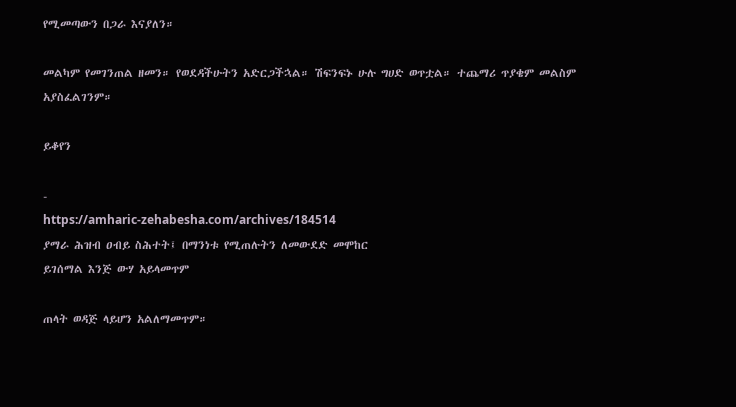የሚመጣውን በጋራ እናያለን።

መልካም የመገንጠል ዘመን። የወደዳችሁትን አድርጋችኋል። ሽፍንፍኑ ሁሉ ግሀድ ወጥቷል። ተጨማሪ ጥያቄም መልስም አያስፈልገንም።

ይቆየን

-
https://amharic-zehabesha.com/archives/184514
ያማራ ሕዝብ ዐብይ ስሕተት፤ በማንነቱ የሚጠሉትን ለመውደድ መሞከር
ይገሰማል እንጅ ውሃ አይላመጥም

ጠላት ወዳጅ ላይሆን አልለማመጥም።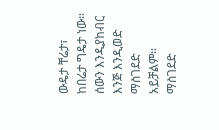ውዴታ ቸሬታ፣ ከበሬታ ግዴታ ነው።  ሰውን እንዲያከብር እንጅ እንዲወድ ማስገደድ አይቻልም።  ማስገደድ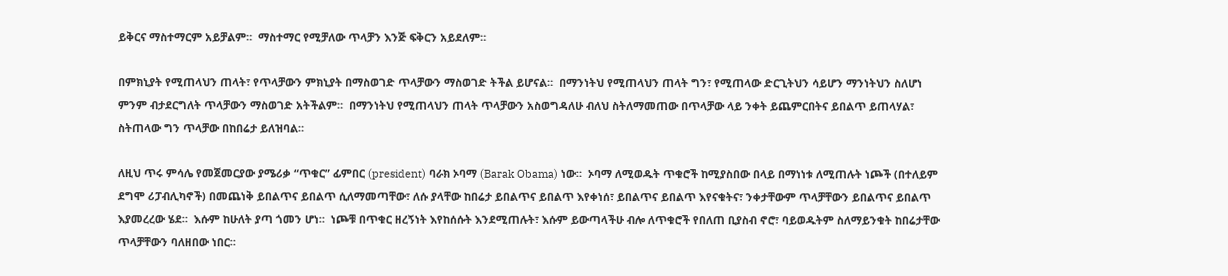ይቅርና ማስተማርም አይቻልም።  ማስተማር የሚቻለው ጥላቻን እንጅ ፍቅርን አይደለም።

በምክኒያት የሚጠላህን ጠላት፣ የጥላቻውን ምክኒያት በማስወገድ ጥላቻውን ማስወገድ ትችል ይሆናል።  በማንነትህ የሚጠላህን ጠላት ግን፣ የሚጠላው ድርጊትህን ሳይሆን ማንነትህን ስለሆነ ምንም ብታደርግለት ጥላቻውን ማስወገድ አትችልም።  በማንነትህ የሚጠላህን ጠላት ጥላቻውን አስወግዳለሁ ብለህ ስትለማመጠው በጥላቻው ላይ ንቀት ይጨምርበትና ይበልጥ ይጠላሃል፣ ስትጠላው ግን ጥላቻው በከበሬታ ይለዝባል።

ለዚህ ጥሩ ምሳሌ የመጀመርያው ያሜሪቃ “ጥቁር” ፊምበር (president) ባራክ ኦባማ (Barak Obama) ነው።  ኦባማ ለሚወዱት ጥቁሮች ከሚያስበው በላይ በማነነቱ ለሚጠሉት ነጮች (በተለይም ደግሞ ሪፓብሊካኖች) በመጨነቅ ይበልጥና ይበልጥ ሲለማመጣቸው፣ ለሱ ያላቸው ከበሬታ ይበልጥና ይበልጥ እየቀነሰ፣ ይበልጥና ይበልጥ እየናቁትና፣ ንቀታቸውም ጥላቻቸውን ይበልጥና ይበልጥ እያመረረው ሄደ።  እሱም ከሁለት ያጣ ጎመን ሆነ።  ነጮቹ በጥቁር ዘረኝነት እየከሰሱት እንደሚጠሉት፣ እሱም ይውጣላችሁ ብሎ ለጥቁሮች የበለጠ ቢያስብ ኖሮ፣ ባይወዱትም ስለማይንቁት ከበሬታቸው ጥላቻቸውን ባለዘበው ነበር።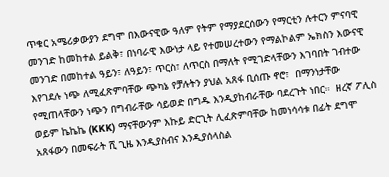ጥቁር አሜሪቃውያን ደግሞ በእውናዊው ዓለም የትም የማያደርሰውን የማርቲን ሉተርን ምናባዊ መንገድ ከመከተል ይልቅ፣ በነባራዊ እውነታ ላይ የተመሠረተውን የማልኮልም ኤክስን እውናዊ መንገድ በመከተል ዓይን፣ ለዓይን፣ ጥርስ፣ ለጥርስ በማለት የሚገድላቸውን እገባበት ገብተው እየገደሉ ነጭ ለሚፈጽምባቸው ጭካኔ የቻሉትን ያህል አጸፋ ቢሰጡ ኖሮ፣  በማንነታቸው የሚጠላቸውን ነጭን በግብራቸው ሳይወድ በግዱ እንዲያከብራቸው ባደረጉት ነበር።  ዘረኛ ፖሊስ ወይም ኬኬኬ (KKK) ማናቸውንም እኩይ ድርጊት ሊፈጽምባቸው ከመነሳሳቱ በፊት ደግሞ አጸፋውን በመፍራት ሺ ጊዜ እንዲያስብና እንዲያሰላስል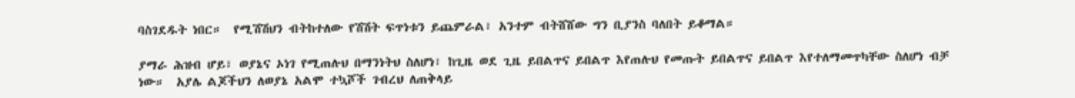ባስገደዱት ነበር።  የሚሽሽህን ብትከተለው የሽሽት ፍጥነቱን ይጨምራል፣ አንተም ብትሸሸው ግን ቢያንስ ባለበት ይቆማል።

ያማራ ሕዝብ ሆይ፣ ወያኔና ኦነገ የሚጠሉህ በማንነትህ ስለሆነ፣ ከጊዜ ወደ ጊዜ ይበልጥና ይበልጥ እየጠሉህ የመጡት ይበልጥና ይበልጥ እየተለማመጥካቸው ስለሆነ ብቻ ነው።  አያሌ ልጆችህን ለወያኔ አልሞ ተኳሾች ገብረህ ለጠቅላይ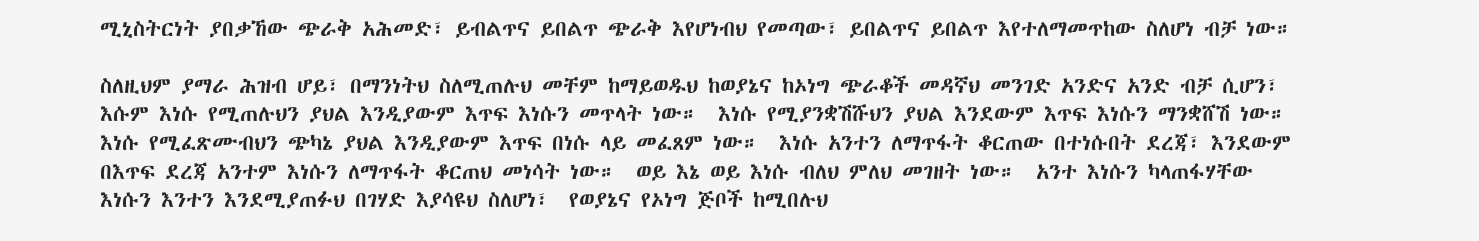ሚኒስትርነት ያበቃኸው ጭራቅ አሕመድ፣ ይብልጥና ይበልጥ ጭራቅ እየሆነብህ የመጣው፣ ይበልጥና ይበልጥ እየተለማመጥከው ስለሆነ ብቻ ነው።

ስለዚህም ያማራ ሕዝብ ሆይ፣ በማንነትህ ስለሚጠሉህ መቸም ከማይወዱህ ከወያኔና ከኦነግ ጭራቆች መዳኛህ መንገድ አንድና አንድ ብቻ ሲሆን፣ እሱም እነሱ የሚጠሉህን ያህል እንዲያውም እጥፍ እነሱን መጥላት ነው።  እነሱ የሚያንቋሽሹህን ያህል እንደውም እጥፍ እነሱን ማንቋሸሽ ነው።  እነሱ የሚፈጽሙብህን ጭካኔ ያህል እንዲያውም እጥፍ በነሱ ላይ መፈጸም ነው።  እነሱ አንተን ለማጥፋት ቆርጠው በተነሱበት ደረጃ፣ እንደውም በእጥፍ ደረጃ አንተም እነሱን ለማጥፋት ቆርጠህ መነሳት ነው።  ወይ እኔ ወይ እነሱ ብለህ ምለህ መገዘት ነው።  አንተ እነሱን ካላጠፋሃቸው እነሱን እንተን እንደሚያጠፉህ በገሃድ እያሳዩህ ስለሆነ፣  የወያኔና የኦነግ ጅቦች ከሚበሉህ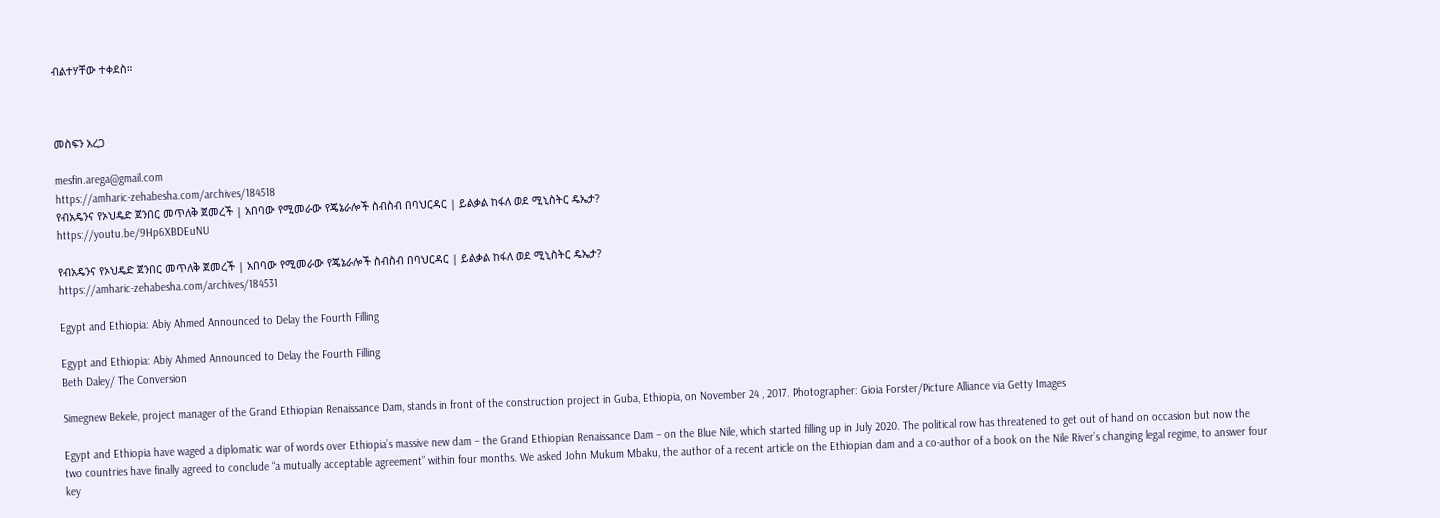ብልተሃቸው ተቀደስ።



መስፍን አረጋ

mesfin.arega@gmail.com
https://amharic-zehabesha.com/archives/184518
የብአዴንና የኦህዴድ ጀንበር መጥለቅ ጀመረች | አበባው የሚመራው የጄኔራሎች ስብስብ በባህርዳር | ይልቃል ከፋለ ወደ ሚኒስትር ዴኤታ?
https://youtu.be/9Hp6XBDEuNU

የብአዴንና የኦህዴድ ጀንበር መጥለቅ ጀመረች | አበባው የሚመራው የጄኔራሎች ስብስብ በባህርዳር | ይልቃል ከፋለ ወደ ሚኒስትር ዴኤታ?
https://amharic-zehabesha.com/archives/184531

Egypt and Ethiopia: Abiy Ahmed Announced to Delay the Fourth Filling

Egypt and Ethiopia: Abiy Ahmed Announced to Delay the Fourth Filling
Beth Daley/ The Conversion

Simegnew Bekele, project manager of the Grand Ethiopian Renaissance Dam, stands in front of the construction project in Guba, Ethiopia, on November 24 , 2017. Photographer: Gioia Forster/Picture Alliance via Getty Images

Egypt and Ethiopia have waged a diplomatic war of words over Ethiopia’s massive new dam – the Grand Ethiopian Renaissance Dam – on the Blue Nile, which started filling up in July 2020. The political row has threatened to get out of hand on occasion but now the two countries have finally agreed to conclude “a mutually acceptable agreement” within four months. We asked John Mukum Mbaku, the author of a recent article on the Ethiopian dam and a co-author of a book on the Nile River’s changing legal regime, to answer four key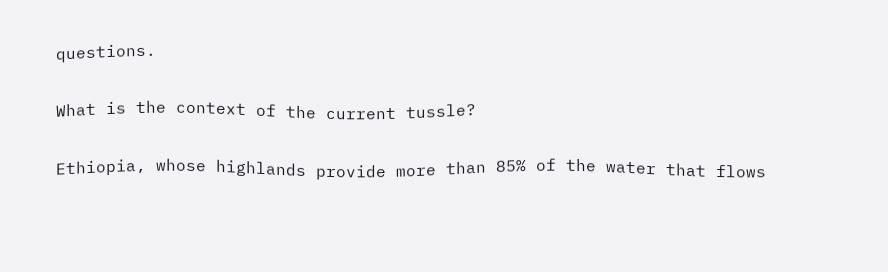questions.


What is the context of the current tussle?


Ethiopia, whose highlands provide more than 85% of the water that flows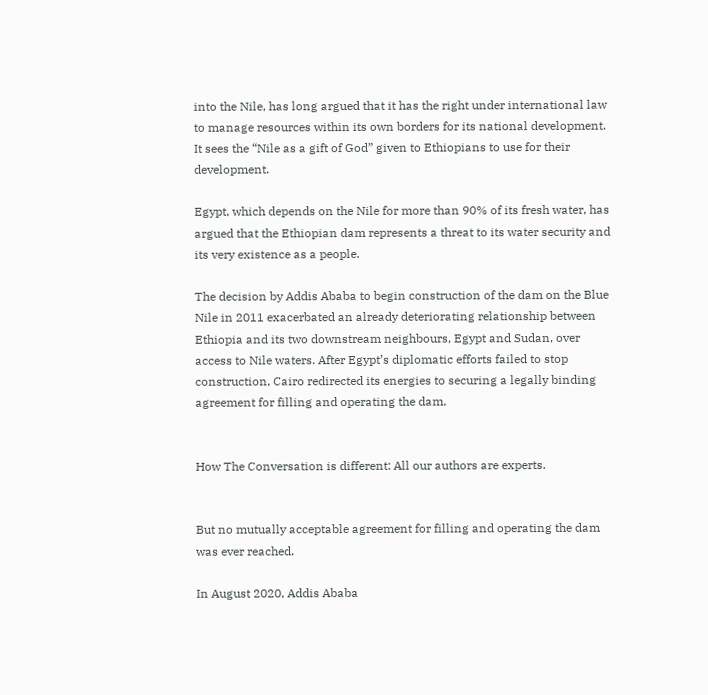into the Nile, has long argued that it has the right under international law to manage resources within its own borders for its national development. It sees the “Nile as a gift of God” given to Ethiopians to use for their development.

Egypt, which depends on the Nile for more than 90% of its fresh water, has argued that the Ethiopian dam represents a threat to its water security and its very existence as a people.

The decision by Addis Ababa to begin construction of the dam on the Blue Nile in 2011 exacerbated an already deteriorating relationship between Ethiopia and its two downstream neighbours, Egypt and Sudan, over access to Nile waters. After Egypt’s diplomatic efforts failed to stop construction, Cairo redirected its energies to securing a legally binding agreement for filling and operating the dam.


How The Conversation is different: All our authors are experts.


But no mutually acceptable agreement for filling and operating the dam was ever reached.

In August 2020, Addis Ababa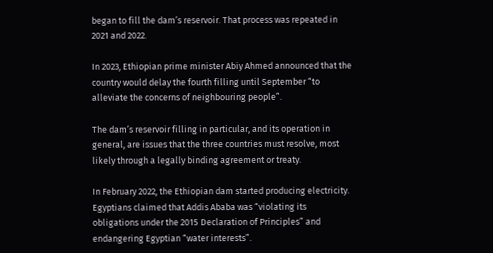began to fill the dam’s reservoir. That process was repeated in 2021 and 2022.

In 2023, Ethiopian prime minister Abiy Ahmed announced that the country would delay the fourth filling until September “to alleviate the concerns of neighbouring people”.

The dam’s reservoir filling in particular, and its operation in general, are issues that the three countries must resolve, most likely through a legally binding agreement or treaty.

In February 2022, the Ethiopian dam started producing electricity. Egyptians claimed that Addis Ababa was “violating its obligations under the 2015 Declaration of Principles” and endangering Egyptian “water interests”.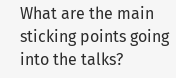What are the main sticking points going into the talks?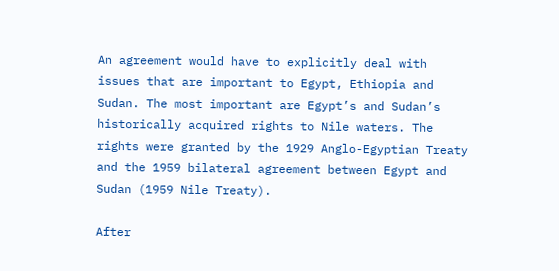An agreement would have to explicitly deal with issues that are important to Egypt, Ethiopia and Sudan. The most important are Egypt’s and Sudan’s historically acquired rights to Nile waters. The rights were granted by the 1929 Anglo-Egyptian Treaty and the 1959 bilateral agreement between Egypt and Sudan (1959 Nile Treaty).

After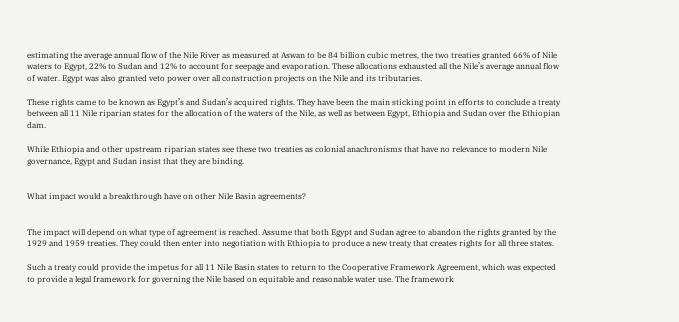estimating the average annual flow of the Nile River as measured at Aswan to be 84 billion cubic metres, the two treaties granted 66% of Nile waters to Egypt, 22% to Sudan and 12% to account for seepage and evaporation. These allocations exhausted all the Nile’s average annual flow of water. Egypt was also granted veto power over all construction projects on the Nile and its tributaries.

These rights came to be known as Egypt’s and Sudan’s acquired rights. They have been the main sticking point in efforts to conclude a treaty between all 11 Nile riparian states for the allocation of the waters of the Nile, as well as between Egypt, Ethiopia and Sudan over the Ethiopian dam.

While Ethiopia and other upstream riparian states see these two treaties as colonial anachronisms that have no relevance to modern Nile governance, Egypt and Sudan insist that they are binding.


What impact would a breakthrough have on other Nile Basin agreements?


The impact will depend on what type of agreement is reached. Assume that both Egypt and Sudan agree to abandon the rights granted by the 1929 and 1959 treaties. They could then enter into negotiation with Ethiopia to produce a new treaty that creates rights for all three states.

Such a treaty could provide the impetus for all 11 Nile Basin states to return to the Cooperative Framework Agreement, which was expected to provide a legal framework for governing the Nile based on equitable and reasonable water use. The framework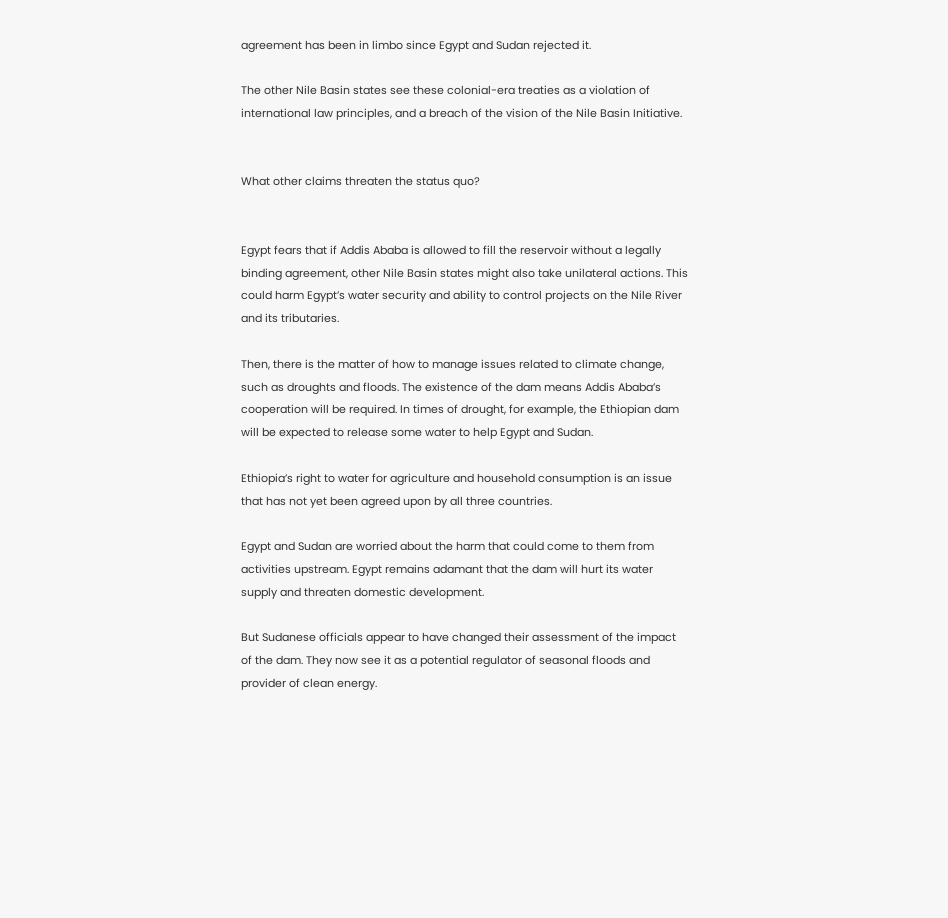agreement has been in limbo since Egypt and Sudan rejected it.

The other Nile Basin states see these colonial-era treaties as a violation of international law principles, and a breach of the vision of the Nile Basin Initiative.


What other claims threaten the status quo?


Egypt fears that if Addis Ababa is allowed to fill the reservoir without a legally binding agreement, other Nile Basin states might also take unilateral actions. This could harm Egypt’s water security and ability to control projects on the Nile River and its tributaries.

Then, there is the matter of how to manage issues related to climate change, such as droughts and floods. The existence of the dam means Addis Ababa’s cooperation will be required. In times of drought, for example, the Ethiopian dam will be expected to release some water to help Egypt and Sudan.

Ethiopia’s right to water for agriculture and household consumption is an issue that has not yet been agreed upon by all three countries.

Egypt and Sudan are worried about the harm that could come to them from activities upstream. Egypt remains adamant that the dam will hurt its water supply and threaten domestic development.

But Sudanese officials appear to have changed their assessment of the impact of the dam. They now see it as a potential regulator of seasonal floods and provider of clean energy.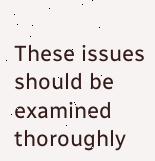These issues should be examined thoroughly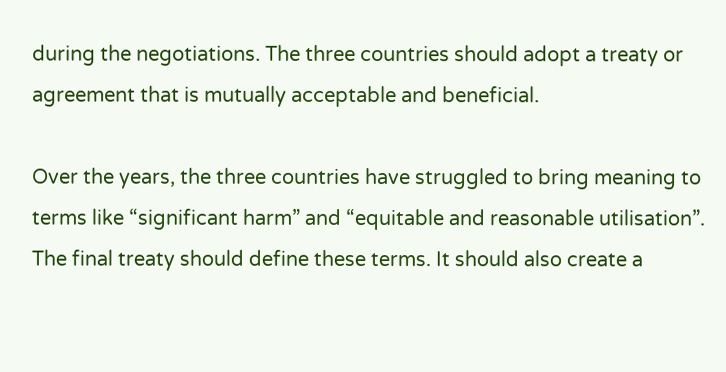during the negotiations. The three countries should adopt a treaty or agreement that is mutually acceptable and beneficial.

Over the years, the three countries have struggled to bring meaning to terms like “significant harm” and “equitable and reasonable utilisation”. The final treaty should define these terms. It should also create a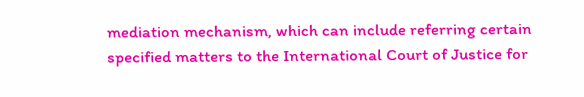mediation mechanism, which can include referring certain specified matters to the International Court of Justice for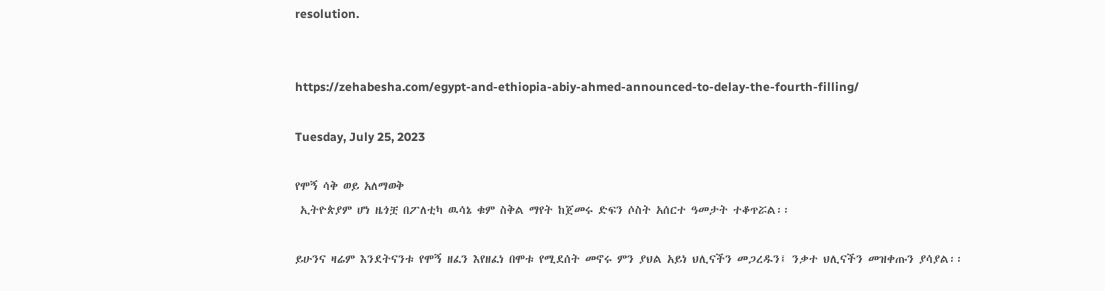resolution.


https://zehabesha.com/egypt-and-ethiopia-abiy-ahmed-announced-to-delay-the-fourth-filling/

Tuesday, July 25, 2023

የሞኝ ሳቅ ወይ አለማወቅ
 ኢትዮጵያም ሆነ ዜጎቿ በፖለቲካ ዉሳኔ ቁም ስቅል ማየት ከጀመሩ ድፍን ሶስት አሰርተ ዓመታት ተቆጥሯል፡፡

ይሁንና ዛሬም እንደትናንቱ የሞኝ ዘፈን እየዘፈነ በሞቱ የሚደሰት መኖሩ ምን ያህል አይነ ህሊናችን መጋረዱን፤ ንቃተ ህሊናችን መዝቀጡን ያሳያል፡፡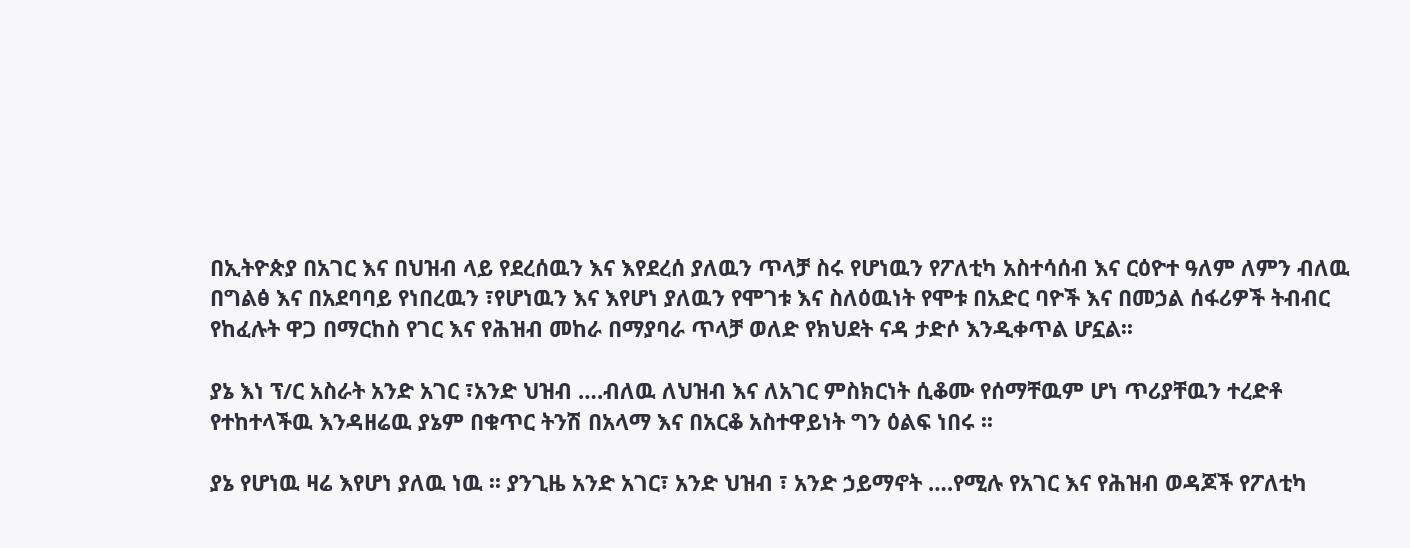በኢትዮጵያ በአገር እና በህዝብ ላይ የደረሰዉን እና እየደረሰ ያለዉን ጥላቻ ስሩ የሆነዉን የፖለቲካ አስተሳሰብ እና ርዕዮተ ዓለም ለምን ብለዉ በግልፅ እና በአደባባይ የነበረዉን ፣የሆነዉን እና እየሆነ ያለዉን የሞገቱ እና ስለዕዉነት የሞቱ በአድር ባዮች እና በመኃል ሰፋሪዎች ትብብር የከፈሉት ዋጋ በማርከስ የገር እና የሕዝብ መከራ በማያባራ ጥላቻ ወለድ የክህደት ናዳ ታድሶ እንዲቀጥል ሆኗል፡፡

ያኔ እነ ፕ/ር አስራት አንድ አገር ፣አንድ ህዝብ ….ብለዉ ለህዝብ እና ለአገር ምስክርነት ሲቆሙ የሰማቸዉም ሆነ ጥሪያቸዉን ተረድቶ የተከተላችዉ እንዳዘሬዉ ያኔም በቁጥር ትንሽ በአላማ እና በአርቆ አስተዋይነት ግን ዕልፍ ነበሩ ፡፡

ያኔ የሆነዉ ዛሬ እየሆነ ያለዉ ነዉ ፡፡ ያንጊዜ አንድ አገር፣ አንድ ህዝብ ፣ አንድ ኃይማኖት ….የሚሉ የአገር እና የሕዝብ ወዳጆች የፖለቲካ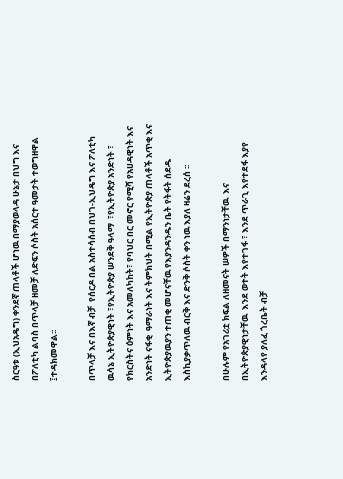ስርዓቱ (ኢህአዴግ) ቀንደኛ ጠላቶች ሆነዉ በማያወላዳ ሁኔታ በህግ እና በፖለቲካ ልባስ በጥላቻ ዘመቻ ለድፍን ሶስት አሰርተ ዓመታት ተወግዘዋል ፤ተዳክመዋል፡፡

በጥላቻ እና በእኛ ብቻ  የሰርዶ በል አስተሳሰብ በህገ-ኢህዴግ እና ፖለቲካ ዉሳኔ ኢትዮጵያዊነት ፣የኢትዮጵያ ሠንደቅ ዓላማ  ፣የኢትዮጵያ አንድነት ፣ የክርስትና ዕምነት እና አመለካከት፣ የባህር በር መኖር የሚሻ የአሀዳዊነት እና አንድነት ናፋቂ  ዓማራነት እና ትምክህት በሚል የኢትዮጵያ ጠላቶች አጥቂ እና ኢትዮጵያዉያን ተጠቂ መሆናቸዉ የእያንዳንዱን ቤት የትፋት ሰደዱ እስኪያቃጥለዉ ብርቅ እና ድንቅ ሶስት ቀን ነዉ እያለ ዛሬን ደረሰ ፡፡

በሁሉም የአገሪቷ ክፍል ለዘመናት ሠዎች በማንነታቸዉ  እና በኢትዮጵያዊነታቸዉ  እንደ ወተት እየተገፋ ፣ እንደ ጥራጊ እየተደፋ እያየ እንዳላየ ያለፈ ጎረቤት ብቻ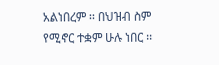አልነበረም ፡፡ በህዝብ ስም  የሚኖር ተቋም ሁሉ ነበር ፡፡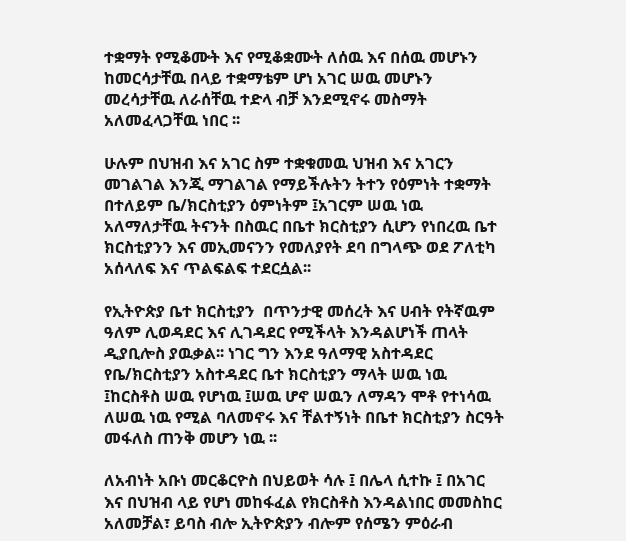ተቋማት የሚቆሙት እና የሚቆቋሙት ለሰዉ እና በሰዉ መሆኑን ከመርሳታቸዉ በላይ ተቋማቴም ሆነ አገር ሠዉ መሆኑን መረሳታቸዉ ለራሰቸዉ ተድላ ብቻ እንደሚኖሩ መስማት አለመፈላጋቸዉ ነበር ፡፡

ሁሉም በህዝብ እና አገር ስም ተቋቁመዉ ህዝብ እና አገርን መገልገል እንጂ ማገልገል የማይችሉትን ትተን የዕምነት ተቋማት በተለይም ቤ/ክርስቲያን ዕምነትም ፤አገርም ሠዉ ነዉ አለማለታቸዉ ትናንት በስዉር በቤተ ክርስቲያን ሲሆን የነበረዉ ቤተ ክርስቲያንን እና መኢመናንን የመለያየት ደባ በግላጭ ወደ ፖለቲካ አሰላለፍ እና ጥልፍልፍ ተደርሷል፡፡

የኢትዮጵያ ቤተ ክርስቲያን  በጥንታዊ መሰረት እና ሀብት የትኛዉም ዓለም ሊወዳደር እና ሊገዳደር የሚችላት እንዳልሆነች ጠላት ዲያቢሎስ ያዉቃል፡፡ ነገር ግን እንደ ዓለማዊ አስተዳደር የቤ/ክርስቲያን አስተዳደር ቤተ ክርስቲያን ማላት ሠዉ ነዉ ፤ከርስቶስ ሠዉ የሆነዉ ፤ሠዉ ሆኖ ሠዉን ለማዳን ሞቶ የተነሳዉ ለሠዉ ነዉ የሚል ባለመኖሩ እና ቸልተኝነት በቤተ ክርስቲያን ስርዓት መፋለስ ጠንቅ መሆን ነዉ ፡፡

ለአብነት አቡነ መርቆርዮስ በህይወት ሳሉ ፤ በሌላ ሲተኩ ፤ በአገር እና በህዝብ ላይ የሆነ መከፋፈል የክርስቶስ እንዳልነበር መመስከር አለመቻል፣ ይባስ ብሎ ኢትዮጵያን ብሎም የሰሜን ምዕራብ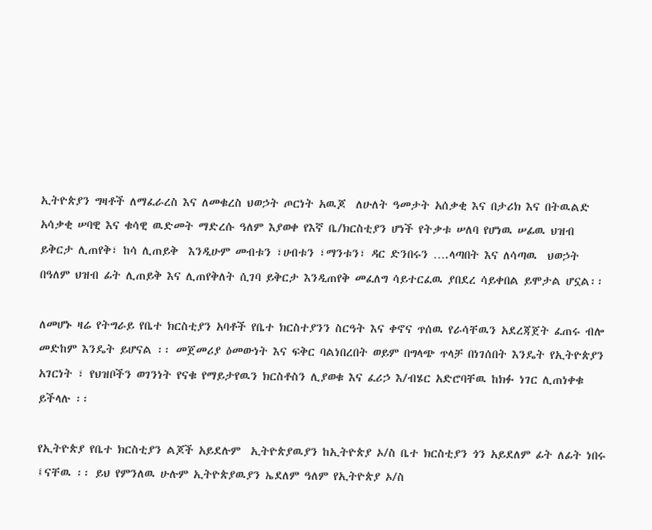ኢትዮጵያን ግዛቶች ለማፈራረስ እና ለመቁረስ ህወኃት ጦርነት አዉጆ  ለሁለት ዓመታት አሰቃቂ እና በታሪክ እና በትዉልድ አሳቃቂ ሠባዊ እና ቁሳዊ ዉድመት ማድረሱ ዓለም እያወቀ የእኛ ቤ/ክርስቲያን ሆነች የትቃቱ ሠለባ የሆነዉ ሠፊዉ ህዝብ ይቅርታ ሊጠየቅ፣ ከሳ ሊጠይቅ  እንዲሁም መብቱን ፣ሀብቱን ፣ማንቱን፣ ዳር ድንበሩን ….ላጣበት እና ለሳጣዉ  ህወኃት  በዓለም ህዝብ ፊት ሊጠይቅ እና ሊጠየቅለት ሲገባ ይቅርታ እንዲጠየቅ መፈለግ ሳይተርፈዉ ያበደረ ሳይቀበል ይሞታል ሆኗል፡፡

ለመሆኑ ዛሬ የትግራይ የቤተ ክርስቲያን አባቶች የቤተ ክርስተያንን ስርዓት እና ቀኖና ጥሰዉ የራሳቸዉን አደረጃጀት ፈጠሩ ብሎ መድከም እንዴት ይሆናል ፡፡ መጀመሪያ ዕመውነት እና ፍቅር ባልነበረበት ወይም በግላጭ ጥላቻ በነገሰበት እንዴት የኢትዮጵያን አገርነት ፣ የህዝቦችን ወገንነት የናቁ የማይታየዉን ክርስቶስን ሊያወቁ እና ፈሪኃ እ/ብሄር አድሮባቸዉ ከክፉ ነገር ሊጠነቀቁ ይችላሉ ፡፡

የኢትዮጵያ የቤተ ክርስቲያን ልጆች አይደሉም  ኢትዮጵያዉያን ከኢትዮጵያ ኦ/ስ ቤተ ክርስቲያን ጎን አይደለም ፊት ለፊት ነበሩ ፤ናቸዉ ፡፡ ይህ የምንለዉ ሁሉም ኢትዮጵያዉያን ኤደለም ዓለም የኢትዮጵያ ኦ/ስ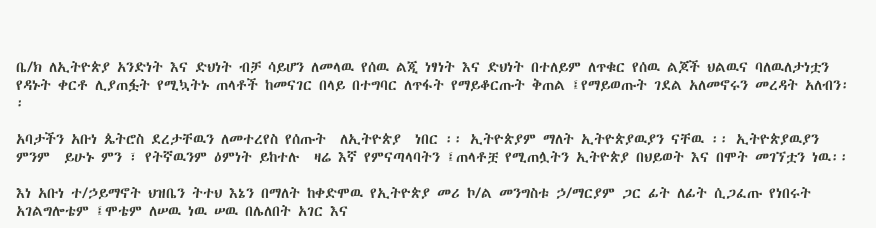ቤ/ክ ለኢትዮጵያ አንድነት እና ድህነት ብቻ ሳይሆን ለመላዉ የሰዉ ልጂ ነፃነት እና ድህነት በተለይም ለጥቁር የሰዉ ልጆች ህልዉና ባለዉለታነቷን የዳኑት ቀርቶ ሊያጠፏት የሚኳትኑ ጠላቶች ከመናገር በላይ በተግባር ለጥፋት የማይቆርጡት ቅጠል ፤የማይወጡት ገደል አለመኖሩን መረዳት አለብን፡፡

አባታችን አቡነ ጴትሮስ ደረታቸዉን ለመተረየስ የሰጡት  ለኢትዮጵያ  ነበር ፡፡ ኢትዮጵያም ማለት ኢትዮጵያዉያን ናቸዉ ፡፡ ኢትዮጵያዉያን ምንም  ይሁኑ ምን ፣ የትኛዉንም ዕምነት ይከተሉ  ዛሬ እኛ የምናጣላባትን ፤ጠላቶቿ የሚጠሏትን ኢትዮጵያ በህይወት እና በሞት መገኘቷን ነዉ፡፡

እነ አቡነ ተ/ኃይማኖት ህዝቤን ትተህ እኔን በማለት ከቀድሞዉ የኢትዮጵያ መሪ ኮ/ል መንግስቱ ኃ/ማርያም ጋር ፊት ለፊት ሲጋፈጡ የነበሩት አገልግሎቴም ፤ሞቴም ለሠዉ ነዉ ሠዉ በሌለበት አገር እና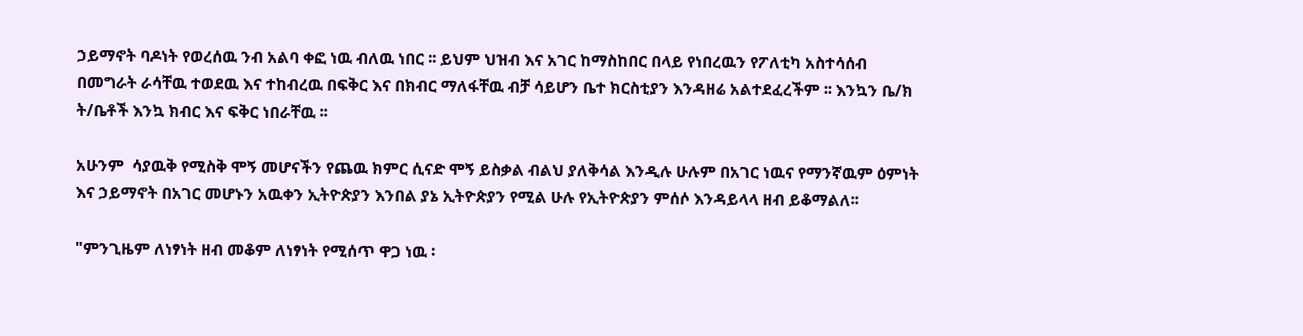ኃይማኖት ባዶነት የወረሰዉ ንብ አልባ ቀፎ ነዉ ብለዉ ነበር ፡፡ ይህም ህዝብ እና አገር ከማስከበር በላይ የነበረዉን የፖለቲካ አስተሳሰብ በመግራት ራሳቸዉ ተወደዉ እና ተከብረዉ በፍቅር እና በክብር ማለፋቸዉ ብቻ ሳይሆን ቤተ ክርስቲያን እንዳዘሬ አልተደፈረችም ፡፡ እንኳን ቤ/ክ ት/ቤቶች እንኳ ክብር እና ፍቅር ነበራቸዉ ፡፡

አሁንም  ሳያዉቅ የሚስቅ ሞኝ መሆናችን የጨዉ ክምር ሲናድ ሞኝ ይስቃል ብልህ ያለቅሳል እንዲሉ ሁሉም በአገር ነዉና የማንኛዉም ዕምነት እና ኃይማኖት በአገር መሆኑን አዉቀን ኢትዮጵያን እንበል ያኔ ኢትዮጵያን የሚል ሁሉ የኢትዮጵያን ምሰሶ እንዳይላላ ዘብ ይቆማልለ፡፡

"ምንጊዜም ለነፃነት ዘብ መቆም ለነፃነት የሚሰጥ ዋጋ ነዉ ፡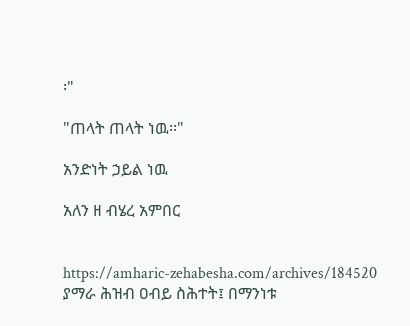፡"

"ጠላት ጠላት ነዉ፡፡"

አንድነት ኃይል ነዉ

አለን ዘ ብሄረ አምበር


https://amharic-zehabesha.com/archives/184520
ያማራ ሕዝብ ዐብይ ስሕተት፤ በማንነቱ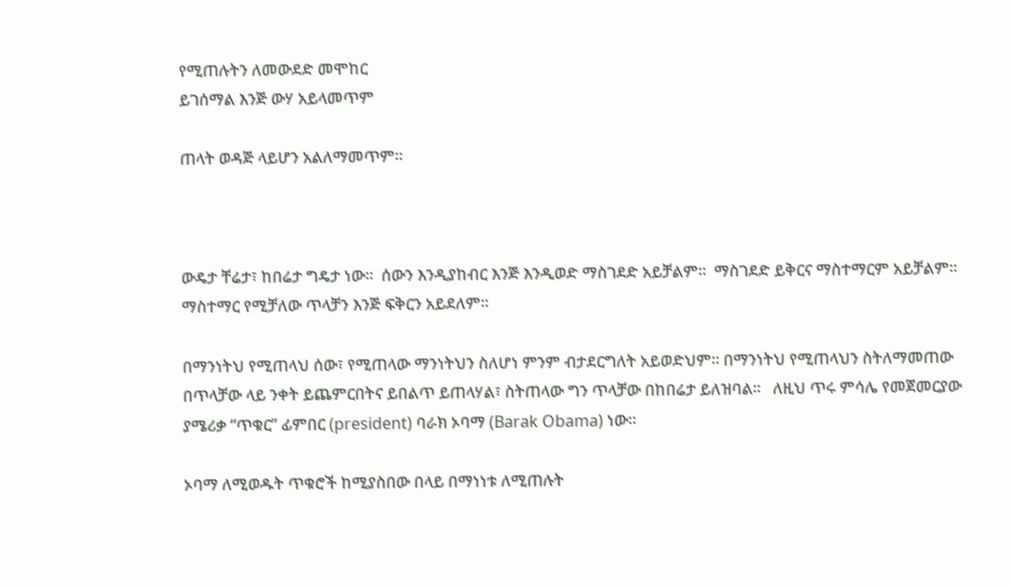የሚጠሉትን ለመውደድ መሞከር
ይገሰማል እንጅ ውሃ አይላመጥም

ጠላት ወዳጅ ላይሆን አልለማመጥም።



ውዴታ ቸሬታ፣ ከበሬታ ግዴታ ነው።  ሰውን እንዲያከብር እንጅ እንዲወድ ማስገደድ አይቻልም።  ማስገደድ ይቅርና ማስተማርም አይቻልም።  ማስተማር የሚቻለው ጥላቻን እንጅ ፍቅርን አይደለም።

በማንነትህ የሚጠላህ ሰው፣ የሚጠላው ማንነትህን ስለሆነ ምንም ብታደርግለት አይወድህም። በማንነትህ የሚጠላህን ስትለማመጠው በጥላቻው ላይ ንቀት ይጨምርበትና ይበልጥ ይጠላሃል፣ ስትጠላው ግን ጥላቻው በከበሬታ ይለዝባል።   ለዚህ ጥሩ ምሳሌ የመጀመርያው ያሜሪቃ “ጥቁር” ፊምበር (president) ባራክ ኦባማ (Barak Obama) ነው።

ኦባማ ለሚወዱት ጥቁሮች ከሚያስበው በላይ በማነነቱ ለሚጠሉት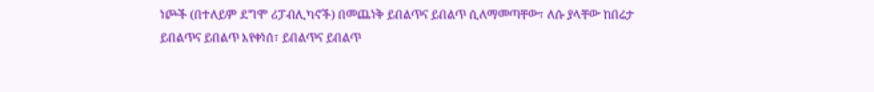ነጮች (በተለይም ደግሞ ሪፓብሊካኖች) በመጨነቅ ይበልጥና ይበልጥ ሲለማመጣቸው፣ ለሱ ያላቸው ከበሬታ ይበልጥና ይበልጥ እየቀነሰ፣ ይበልጥና ይበልጥ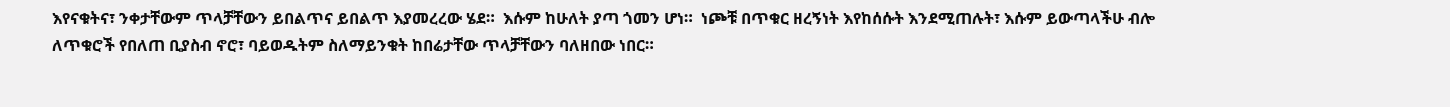እየናቁትና፣ ንቀታቸውም ጥላቻቸውን ይበልጥና ይበልጥ እያመረረው ሄደ።  እሱም ከሁለት ያጣ ጎመን ሆነ።  ነጮቹ በጥቁር ዘረኝነት እየከሰሱት እንደሚጠሉት፣ እሱም ይውጣላችሁ ብሎ ለጥቁሮች የበለጠ ቢያስብ ኖሮ፣ ባይወዱትም ስለማይንቁት ከበሬታቸው ጥላቻቸውን ባለዘበው ነበር።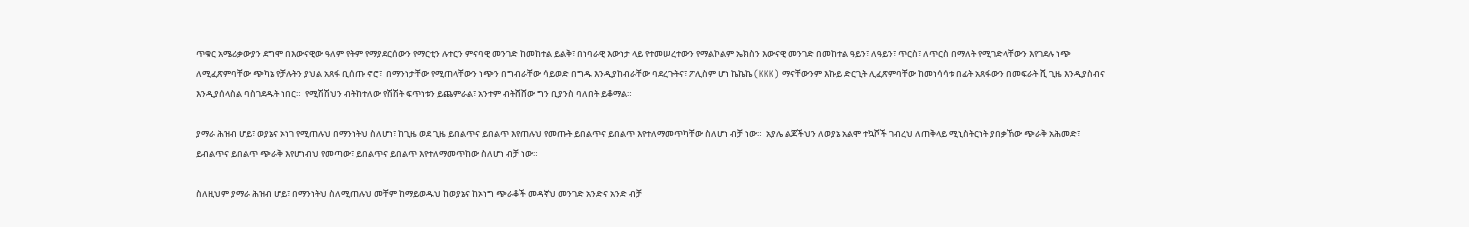ጥቁር አሜሪቃውያን ደግሞ በእውናዊው ዓለም የትም የማያደርሰውን የማርቲን ሉተርን ምናባዊ መንገድ ከመከተል ይልቅ፣ በነባራዊ እውነታ ላይ የተመሠረተውን የማልኮልም ኤክስን እውናዊ መንገድ በመከተል ዓይን፣ ለዓይን፣ ጥርስ፣ ለጥርስ በማለት የሚገድላቸውን እየገደሉ ነጭ ለሚፈጽምባቸው ጭካኔ የቻሉትን ያህል አጸፋ ቢሰጡ ኖሮ፣  በማንነታቸው የሚጠላቸውን ነጭን በግብራቸው ሳይወድ በግዱ እንዲያከብራቸው ባደረጉትና፣ ፖሊስም ሆነ ኬኬኬ (KKK) ማናቸውንም እኩይ ድርጊት ሊፈጽምባቸው ከመነሳሳቱ በፊት አጸፋውን በመፍራት ሺ ጊዜ እንዲያስብና እንዲያሰላስል ባስገደዱት ነበር።  የሚሽሽህን ብትከተለው የሽሽት ፍጥነቱን ይጨምራል፣ አንተም ብትሸሸው ግን ቢያንስ ባለበት ይቆማል።

ያማራ ሕዝብ ሆይ፣ ወያኔና ኦነገ የሚጠሉህ በማንነትህ ስለሆነ፣ ከጊዜ ወደ ጊዜ ይበልጥና ይበልጥ እየጠሉህ የመጡት ይበልጥና ይበልጥ እየተለማመጥካቸው ስለሆነ ብቻ ነው።  አያሌ ልጆችህን ለወያኔ አልሞ ተኳሾች ገብረህ ለጠቅላይ ሚኒስትርነት ያበቃኸው ጭራቅ አሕመድ፣ ይብልጥና ይበልጥ ጭራቅ እየሆነብህ የመጣው፣ ይበልጥና ይበልጥ እየተለማመጥከው ስለሆነ ብቻ ነው።

ስለዚህም ያማራ ሕዝብ ሆይ፣ በማንነትህ ስለሚጠሉህ መቸም ከማይወዱህ ከወያኔና ከኦነግ ጭራቆች መዳኛህ መንገድ አንድና አንድ ብቻ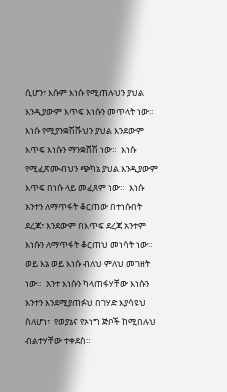ሲሆን፣ እሱም እነሱ የሚጠሉህን ያህል እንዲያውም እጥፍ እነሱን መጥላት ነው።  እነሱ የሚያንቋሽሹህን ያህል እንደውም እጥፍ እነሱን ማንቋሸሽ ነው።  እነሱ የሚፈጽሙብህን ጭካኔ ያህል እንዲያውም እጥፍ በነሱ ላይ መፈጸም ነው።  እነሱ አንተን ለማጥፋት ቆርጠው በተነሱበት ደረጃ፣ እንደውም በእጥፍ ደረጃ አንተም እነሱን ለማጥፋት ቆርጠህ መነሳት ነው።  ወይ እኔ ወይ እነሱ ብለህ ምለህ መገዘት ነው።  አንተ እነሱን ካላጠፋሃቸው እነሱን እንተን እንደሚያጠፉህ በገሃድ እያሳዩህ ስለሆነ፣  የወያኔና የኦነግ ጅቦች ከሚበሉህ ብልተሃቸው ተቀደስ።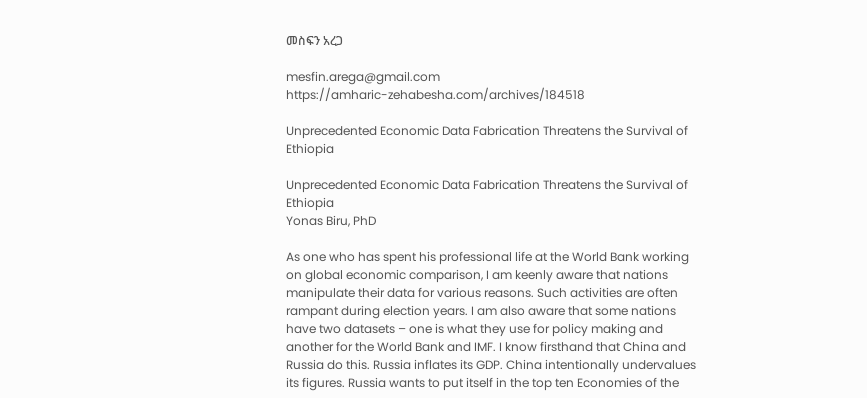መስፍን አረጋ

mesfin.arega@gmail.com
https://amharic-zehabesha.com/archives/184518

Unprecedented Economic Data Fabrication Threatens the Survival of Ethiopia

Unprecedented Economic Data Fabrication Threatens the Survival of Ethiopia
Yonas Biru, PhD

As one who has spent his professional life at the World Bank working on global economic comparison, I am keenly aware that nations manipulate their data for various reasons. Such activities are often rampant during election years. I am also aware that some nations have two datasets – one is what they use for policy making and another for the World Bank and IMF. I know firsthand that China and Russia do this. Russia inflates its GDP. China intentionally undervalues its figures. Russia wants to put itself in the top ten Economies of the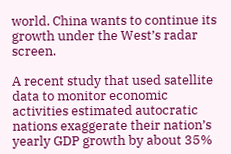world. China wants to continue its growth under the West’s radar screen.

A recent study that used satellite data to monitor economic activities estimated autocratic nations exaggerate their nation’s yearly GDP growth by about 35%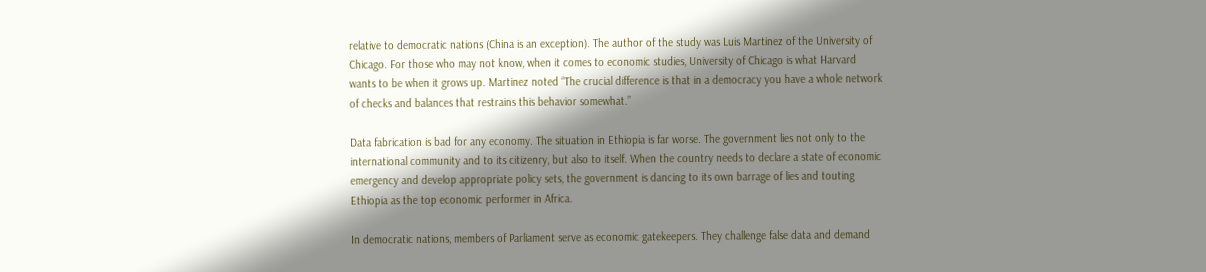relative to democratic nations (China is an exception). The author of the study was Luis Martinez of the University of Chicago. For those who may not know, when it comes to economic studies, University of Chicago is what Harvard wants to be when it grows up. Martinez noted “The crucial difference is that in a democracy you have a whole network of checks and balances that restrains this behavior somewhat.”

Data fabrication is bad for any economy. The situation in Ethiopia is far worse. The government lies not only to the international community and to its citizenry, but also to itself. When the country needs to declare a state of economic emergency and develop appropriate policy sets, the government is dancing to its own barrage of lies and touting Ethiopia as the top economic performer in Africa.

In democratic nations, members of Parliament serve as economic gatekeepers. They challenge false data and demand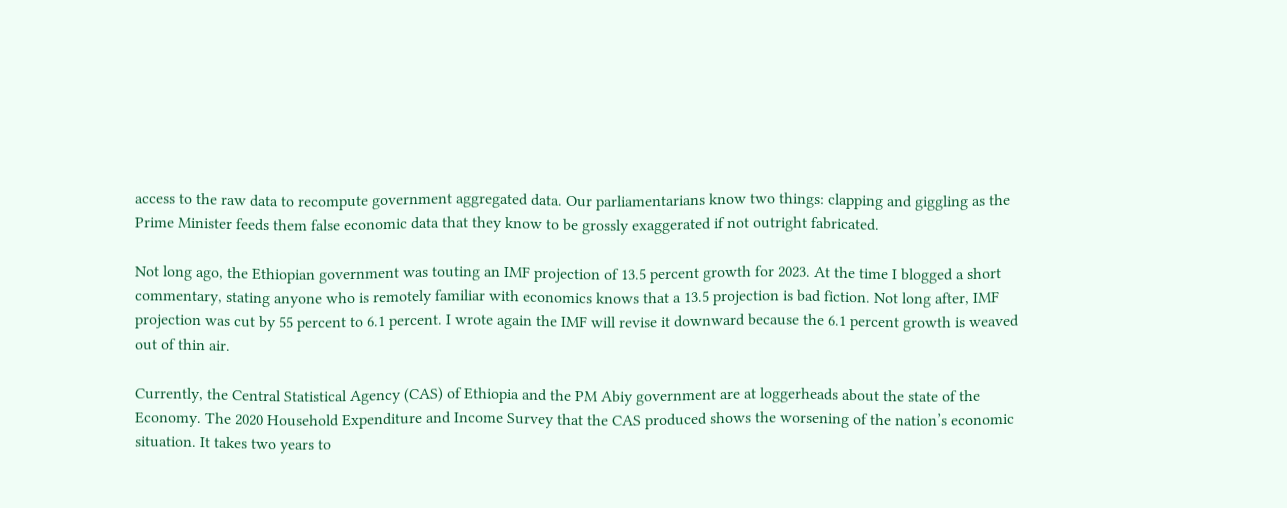access to the raw data to recompute government aggregated data. Our parliamentarians know two things: clapping and giggling as the Prime Minister feeds them false economic data that they know to be grossly exaggerated if not outright fabricated.

Not long ago, the Ethiopian government was touting an IMF projection of 13.5 percent growth for 2023. At the time I blogged a short commentary, stating anyone who is remotely familiar with economics knows that a 13.5 projection is bad fiction. Not long after, IMF projection was cut by 55 percent to 6.1 percent. I wrote again the IMF will revise it downward because the 6.1 percent growth is weaved out of thin air.

Currently, the Central Statistical Agency (CAS) of Ethiopia and the PM Abiy government are at loggerheads about the state of the Economy. The 2020 Household Expenditure and Income Survey that the CAS produced shows the worsening of the nation’s economic situation. It takes two years to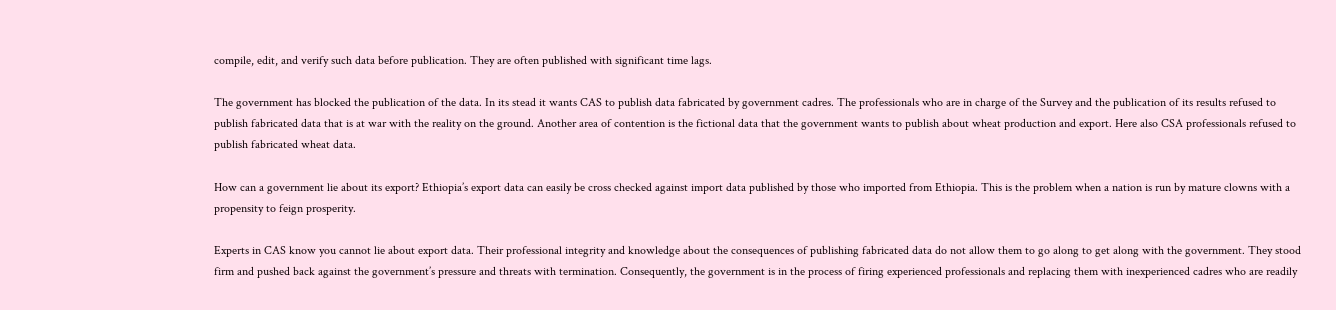compile, edit, and verify such data before publication. They are often published with significant time lags.

The government has blocked the publication of the data. In its stead it wants CAS to publish data fabricated by government cadres. The professionals who are in charge of the Survey and the publication of its results refused to publish fabricated data that is at war with the reality on the ground. Another area of contention is the fictional data that the government wants to publish about wheat production and export. Here also CSA professionals refused to publish fabricated wheat data.

How can a government lie about its export? Ethiopia’s export data can easily be cross checked against import data published by those who imported from Ethiopia. This is the problem when a nation is run by mature clowns with a propensity to feign prosperity.

Experts in CAS know you cannot lie about export data. Their professional integrity and knowledge about the consequences of publishing fabricated data do not allow them to go along to get along with the government. They stood firm and pushed back against the government’s pressure and threats with termination. Consequently, the government is in the process of firing experienced professionals and replacing them with inexperienced cadres who are readily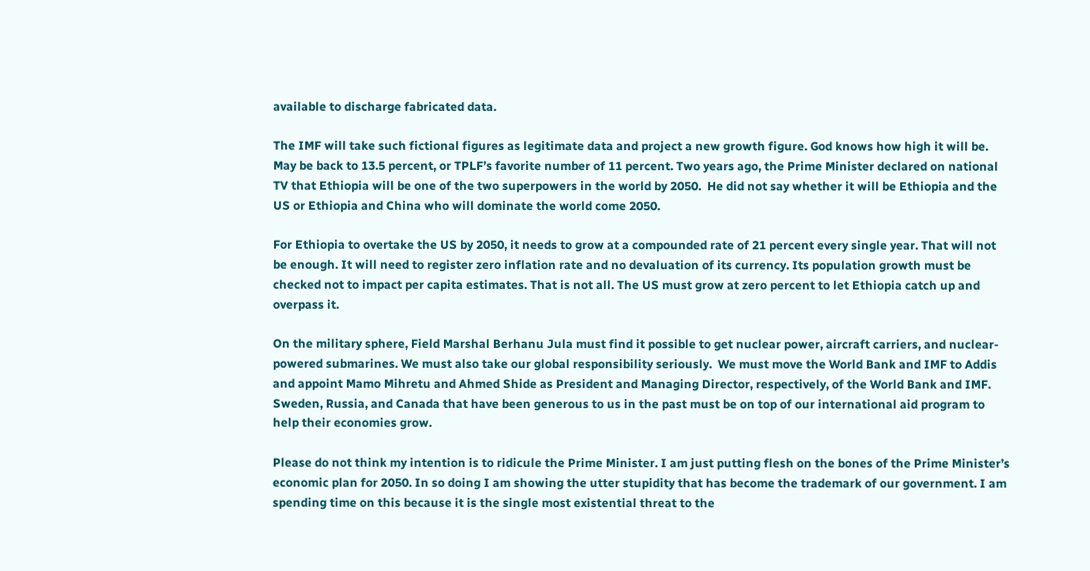available to discharge fabricated data.

The IMF will take such fictional figures as legitimate data and project a new growth figure. God knows how high it will be. May be back to 13.5 percent, or TPLF’s favorite number of 11 percent. Two years ago, the Prime Minister declared on national TV that Ethiopia will be one of the two superpowers in the world by 2050.  He did not say whether it will be Ethiopia and the US or Ethiopia and China who will dominate the world come 2050.

For Ethiopia to overtake the US by 2050, it needs to grow at a compounded rate of 21 percent every single year. That will not be enough. It will need to register zero inflation rate and no devaluation of its currency. Its population growth must be checked not to impact per capita estimates. That is not all. The US must grow at zero percent to let Ethiopia catch up and overpass it.

On the military sphere, Field Marshal Berhanu Jula must find it possible to get nuclear power, aircraft carriers, and nuclear-powered submarines. We must also take our global responsibility seriously.  We must move the World Bank and IMF to Addis and appoint Mamo Mihretu and Ahmed Shide as President and Managing Director, respectively, of the World Bank and IMF. Sweden, Russia, and Canada that have been generous to us in the past must be on top of our international aid program to help their economies grow.

Please do not think my intention is to ridicule the Prime Minister. I am just putting flesh on the bones of the Prime Minister’s economic plan for 2050. In so doing I am showing the utter stupidity that has become the trademark of our government. I am spending time on this because it is the single most existential threat to the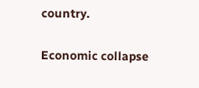country.

Economic collapse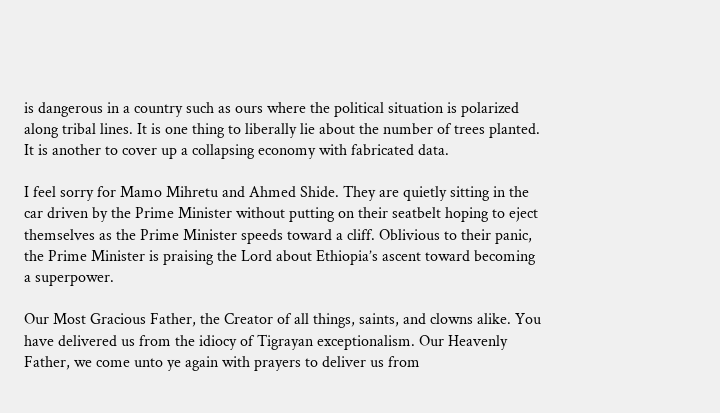is dangerous in a country such as ours where the political situation is polarized along tribal lines. It is one thing to liberally lie about the number of trees planted. It is another to cover up a collapsing economy with fabricated data.

I feel sorry for Mamo Mihretu and Ahmed Shide. They are quietly sitting in the car driven by the Prime Minister without putting on their seatbelt hoping to eject themselves as the Prime Minister speeds toward a cliff. Oblivious to their panic, the Prime Minister is praising the Lord about Ethiopia’s ascent toward becoming a superpower.

Our Most Gracious Father, the Creator of all things, saints, and clowns alike. You have delivered us from the idiocy of Tigrayan exceptionalism. Our Heavenly Father, we come unto ye again with prayers to deliver us from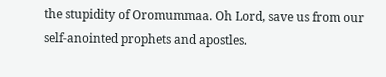the stupidity of Oromummaa. Oh Lord, save us from our self-anointed prophets and apostles.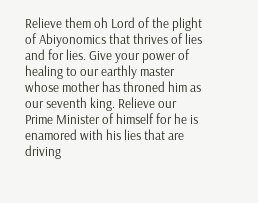Relieve them oh Lord of the plight of Abiyonomics that thrives of lies and for lies. Give your power of healing to our earthly master whose mother has throned him as our seventh king. Relieve our Prime Minister of himself for he is enamored with his lies that are driving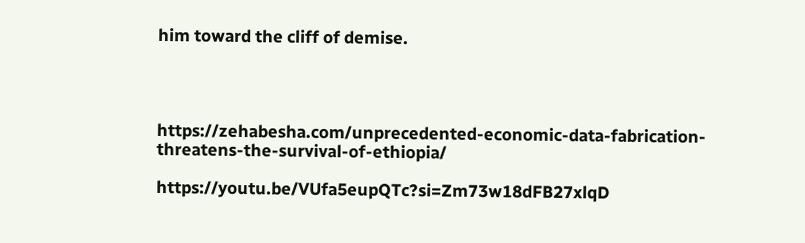him toward the cliff of demise.




https://zehabesha.com/unprecedented-economic-data-fabrication-threatens-the-survival-of-ethiopia/

https://youtu.be/VUfa5eupQTc?si=Zm73w18dFB27xlqD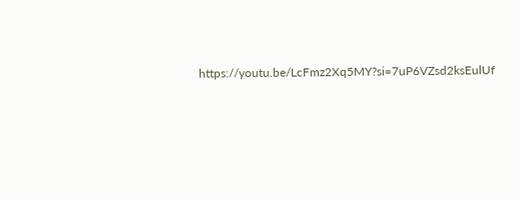https://youtu.be/LcFmz2Xq5MY?si=7uP6VZsd2ksEulUf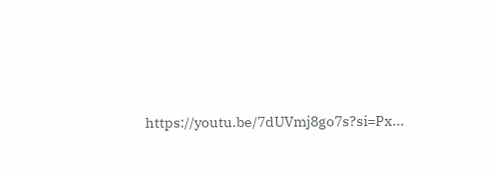https://youtu.be/7dUVmj8go7s?si=Px...